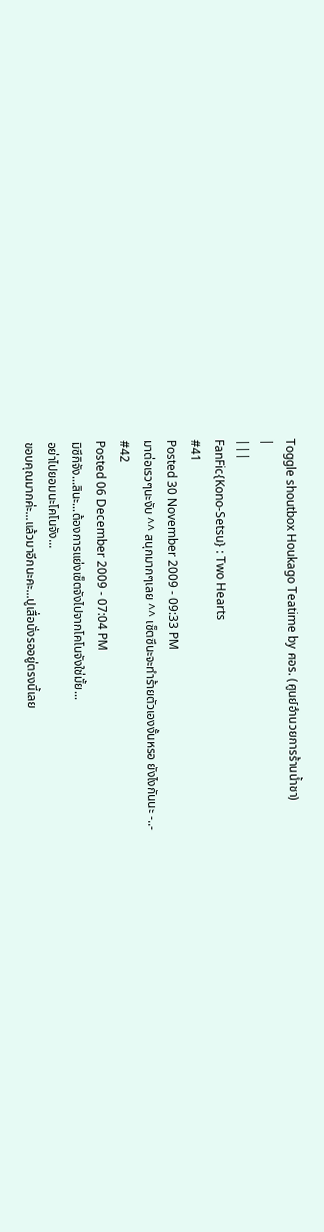Toggle shoutbox Houkago Teatime by ศอร. (ศูนย์อำนวยการร้านน้ำชา)
|
|||
FanFic{Kono-Setsu} : Two Hearts
#41
Posted 30 November 2009 - 09:33 PM
มาต่อเรวๆนะงับ ^^ สนุกมากๆเลย ^^ เซ็ตซึนะจะทำร้ายตัวเองงั้นหรอ ยังไงกันนะ -..-
#42
Posted 06 December 2009 - 07:04 PM
มิซึกิจัง...สินะ...ต้องการแย่งเซ็ตจังไปจากโคโนจังใช่มั้ย...
อย่าไปยอมนะโคโนจัง...
ขอบคุณมากค่ะ...แล้วมาอีกนะคะ...ปูเสื่อนั่งรออยู่ตรงนี้เลย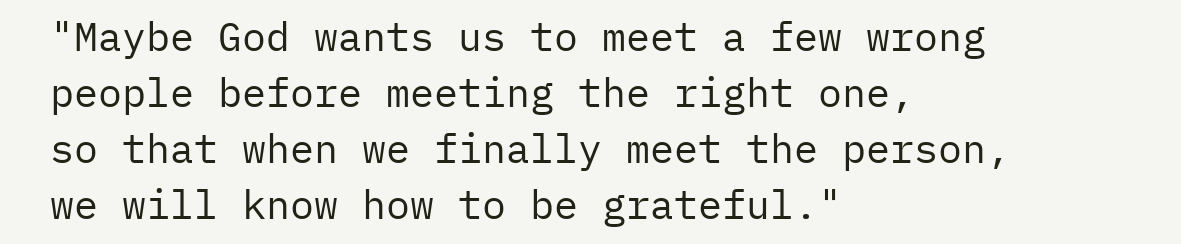"Maybe God wants us to meet a few wrong people before meeting the right one,
so that when we finally meet the person, we will know how to be grateful."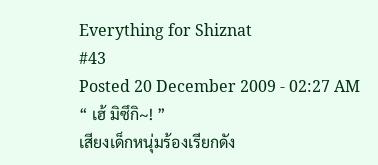Everything for Shiznat
#43
Posted 20 December 2009 - 02:27 AM
“ เฮ้ มิซึกิ~! ”
เสียงเด็กหนุ่มร้องเรียกดัง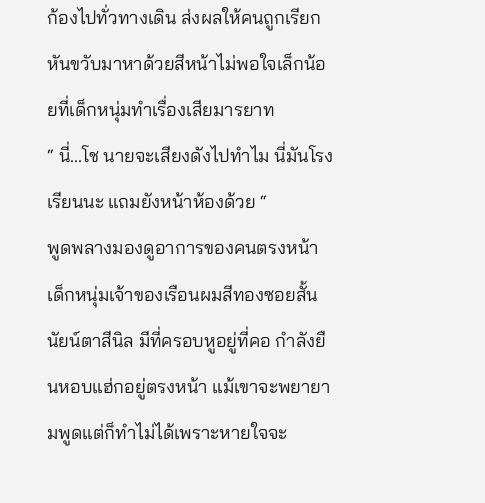ก้องไปทั่วทางเดิน ส่งผลให้คนถูกเรียกหันขวับมาหาด้วยสีหน้าไม่พอใจเล็กน้อยที่เด็กหนุ่มทำเรื่องเสียมารยาท
“ นี่...โช นายจะเสียงดังไปทำไม นี่มันโรงเรียนนะ แถมยังหน้าห้องด้วย “
พูดพลางมองดูอาการของคนตรงหน้า เด็กหนุ่มเจ้าของเรือนผมสีทองซอยสั้น นัยน์ตาสีนิล มีที่ครอบหูอยู่ที่คอ กำลังยืนหอบแฮ่กอยู่ตรงหน้า แม้เขาจะพยายามพูดแต่ก็ทำไม่ได้เพราะหายใจจะ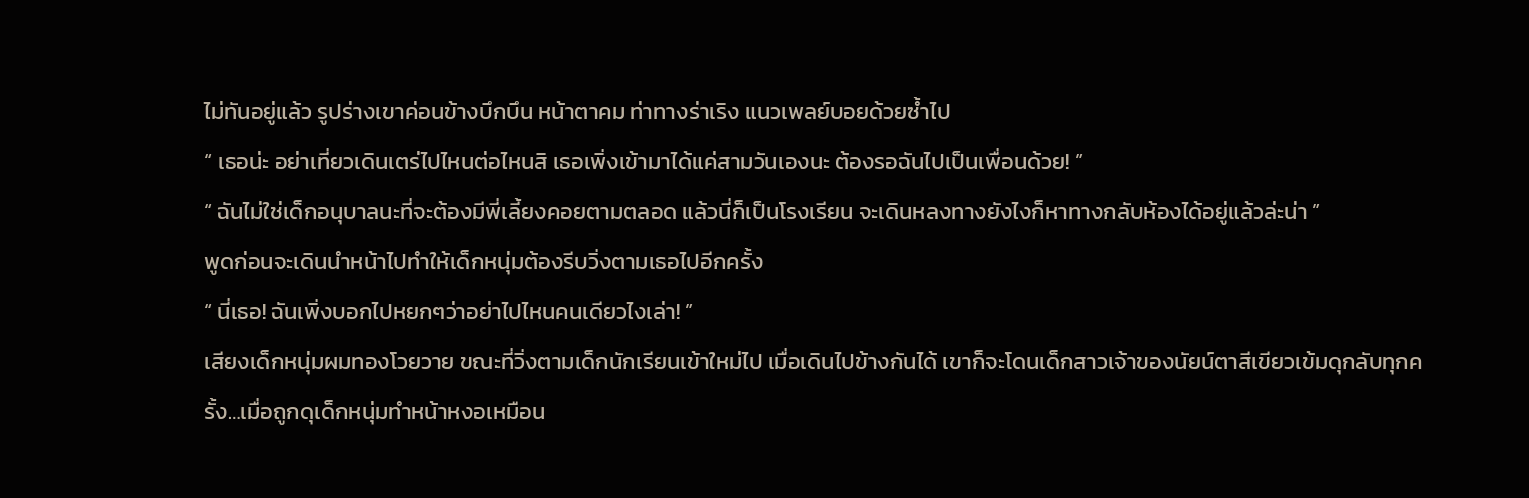ไม่ทันอยู่แล้ว รูปร่างเขาค่อนข้างบึกบึน หน้าตาคม ท่าทางร่าเริง แนวเพลย์บอยด้วยซ้ำไป
“ เธอน่ะ อย่าเที่ยวเดินเตร่ไปไหนต่อไหนสิ เธอเพิ่งเข้ามาได้แค่สามวันเองนะ ต้องรอฉันไปเป็นเพื่อนด้วย! ”
“ ฉันไม่ใช่เด็กอนุบาลนะที่จะต้องมีพี่เลี้ยงคอยตามตลอด แล้วนี่ก็เป็นโรงเรียน จะเดินหลงทางยังไงก็หาทางกลับห้องได้อยู่แล้วล่ะน่า ”
พูดก่อนจะเดินนำหน้าไปทำให้เด็กหนุ่มต้องรีบวิ่งตามเธอไปอีกครั้ง
“ นี่เธอ! ฉันเพิ่งบอกไปหยกๆว่าอย่าไปไหนคนเดียวไงเล่า! ”
เสียงเด็กหนุ่มผมทองโวยวาย ขณะที่วิ่งตามเด็กนักเรียนเข้าใหม่ไป เมื่อเดินไปข้างกันได้ เขาก็จะโดนเด็กสาวเจ้าของนัยน์ตาสีเขียวเข้มดุกลับทุกครั้ง…เมื่อถูกดุเด็กหนุ่มทำหน้าหงอเหมือน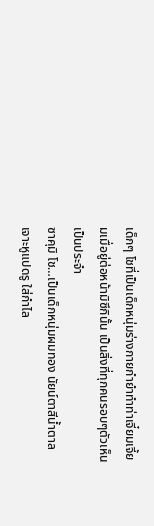เด็กๆ โชที่เป็นเด็กหนุ่มร่างกายกำยำทำท่าเจี๋ยมเจี้ยมเมื่อยู่ต่อหน้ามิซึกินั้น เป็นสิ่งที่ทุกคนรอบๆตัวเห็นเป็นประจำ
ซาคุมิ โช…เป็นเด็กหนุ่มผมทอง นัยน์ตาสีน้ำตาล เจาะหูแปดรู ใส่กำไล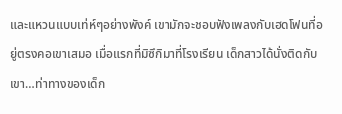และแหวนแบบเท่ห์ๆอย่างพังค์ เขามักจะชอบฟังเพลงกับเฮดโฟนที่อยู่ตรงคอเขาเสมอ เมื่อแรกที่มิซึกิมาที่โรงเรียน เด็กสาวได้นั่งติดกับเขา…ท่าทางของเด็ก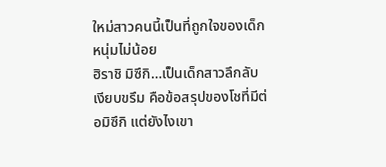ใหม่สาวคนนี้เป็นที่ถูกใจของเด็กหนุ่มไม่น้อย
ฮิราชิ มิซึกิ…เป็นเด็กสาวลึกลับ เงียบขรึม คือข้อสรุปของโชที่มีต่อมิซึกิ แต่ยังไงเขา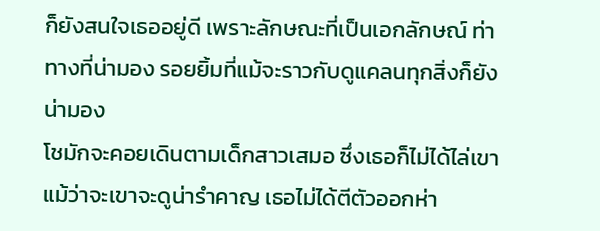ก็ยังสนใจเธออยู่ดี เพราะลักษณะที่เป็นเอกลักษณ์ ท่าทางที่น่ามอง รอยยิ้มที่แม้จะราวกับดูแคลนทุกสิ่งก็ยังน่ามอง
โชมักจะคอยเดินตามเด็กสาวเสมอ ซึ่งเธอก็ไม่ได้ไล่เขาแม้ว่าจะเขาจะดูน่ารำคาญ เธอไม่ได้ตีตัวออกห่า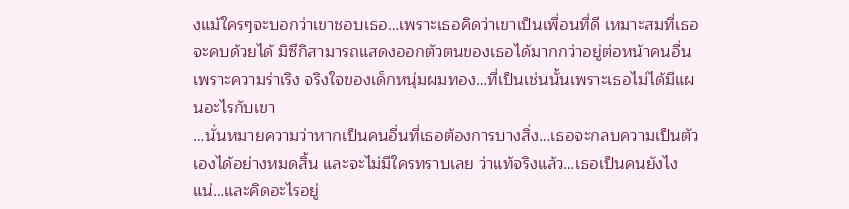งแม้ใครๆจะบอกว่าเขาชอบเธอ…เพราะเธอคิดว่าเขาเป็นเพื่อนที่ดี เหมาะสมที่เธอจะคบด้วยได้ มิซึกิสามารถแสดงออกตัวตนของเธอได้มากกว่าอยู่ต่อหน้าคนอื่น เพราะความร่าเริง จริงใจของเด็กหนุ่มผมทอง…ที่เป็นเช่นนั้นเพราะเธอไม่ได้มีแผนอะไรกับเขา
…นั่นหมายความว่าหากเป็นคนอื่นที่เธอต้องการบางสิ่ง…เธอจะกลบความเป็นตัวเองได้อย่างหมดสิ้น และจะไม่มีใครทราบเลย ว่าแท้จริงแล้ว…เธอเป็นคนยังไงแน่…และคิดอะไรอยู่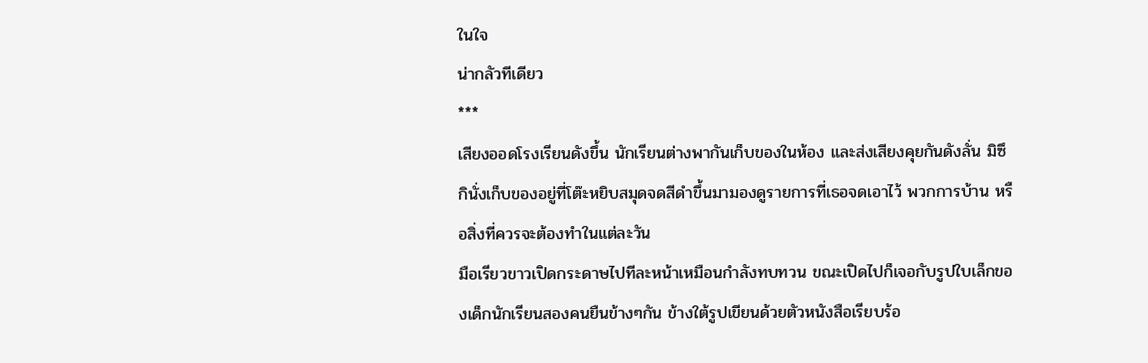ในใจ
น่ากลัวทีเดียว
***
เสียงออดโรงเรียนดังขึ้น นักเรียนต่างพากันเก็บของในห้อง และส่งเสียงคุยกันดังลั่น มิซึกินั่งเก็บของอยู่ที่โต๊ะหยิบสมุดจดสีดำขึ้นมามองดูรายการที่เธอจดเอาไว้ พวกการบ้าน หรือสิ่งที่ควรจะต้องทำในแต่ละวัน
มือเรียวขาวเปิดกระดาษไปทีละหน้าเหมือนกำลังทบทวน ขณะเปิดไปก็เจอกับรูปใบเล็กของเด็กนักเรียนสองคนยืนข้างๆกัน ข้างใต้รูปเขียนด้วยตัวหนังสือเรียบร้อ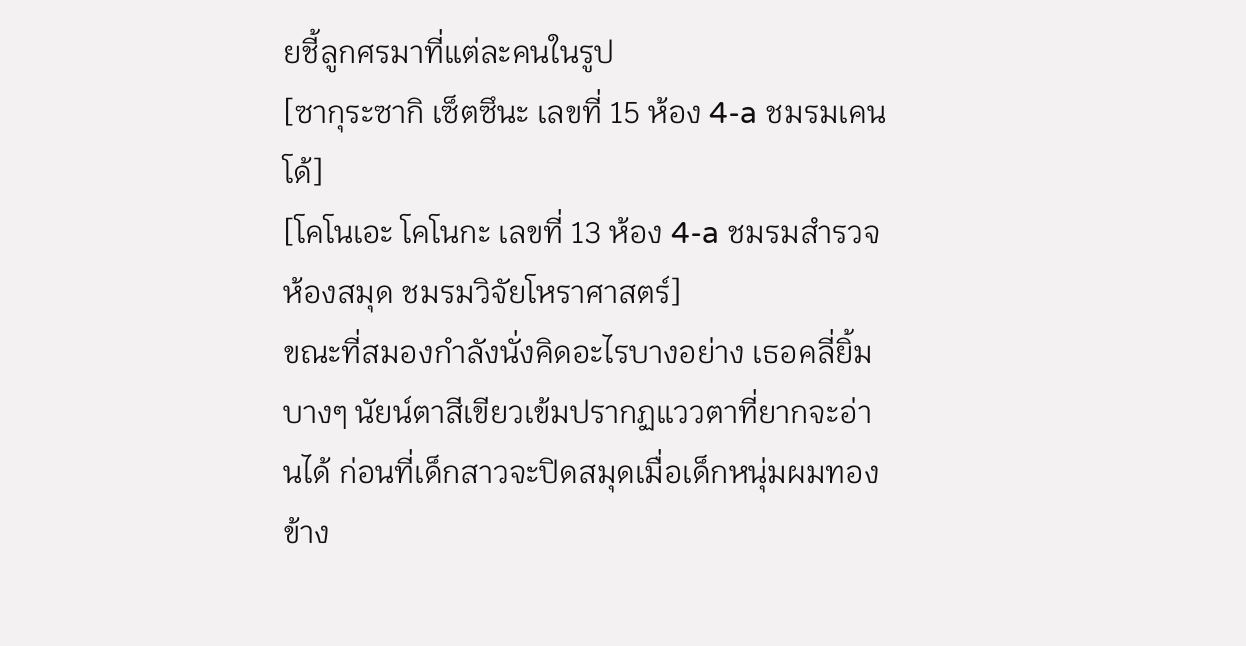ยชี้ลูกศรมาที่แต่ละคนในรูป
[ซากุระซากิ เซ็ตซึนะ เลขที่ 15 ห้อง 4-a ชมรมเคนโด้]
[โคโนเอะ โคโนกะ เลขที่ 13 ห้อง 4-a ชมรมสำรวจห้องสมุด ชมรมวิจัยโหราศาสตร์]
ขณะที่สมองกำลังนั่งคิดอะไรบางอย่าง เธอคลี่ยิ้มบางๆ นัยน์ตาสีเขียวเข้มปรากฏแววตาที่ยากจะอ่านได้ ก่อนที่เด็กสาวจะปิดสมุดเมื่อเด็กหนุ่มผมทองข้าง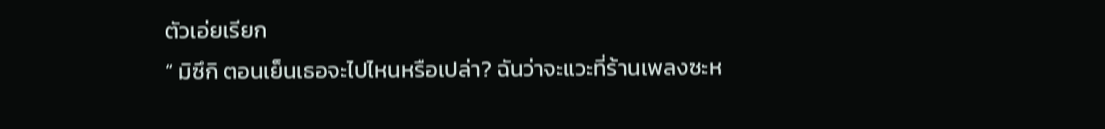ตัวเอ่ยเรียก
“ มิซึกิ ตอนเย็นเธอจะไปไหนหรือเปล่า? ฉันว่าจะแวะที่ร้านเพลงซะห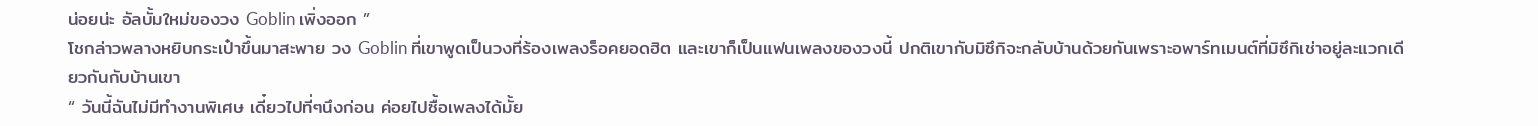น่อยน่ะ อัลบั้มใหม่ของวง Goblin เพิ่งออก ”
โชกล่าวพลางหยิบกระเป๋าขึ้นมาสะพาย วง Goblin ที่เขาพูดเป็นวงที่ร้องเพลงร็อคยอดฮิต และเขาก็เป็นแฟนเพลงของวงนี้ ปกติเขากับมิซึกิจะกลับบ้านด้วยกันเพราะอพาร์ทเมนต์ที่มิซึกิเช่าอยู่ละแวกเดียวกันกับบ้านเขา
“ วันนี้ฉันไม่มีทำงานพิเศษ เดี๋ยวไปที่ๆนึงก่อน ค่อยไปซื้อเพลงได้มั้ย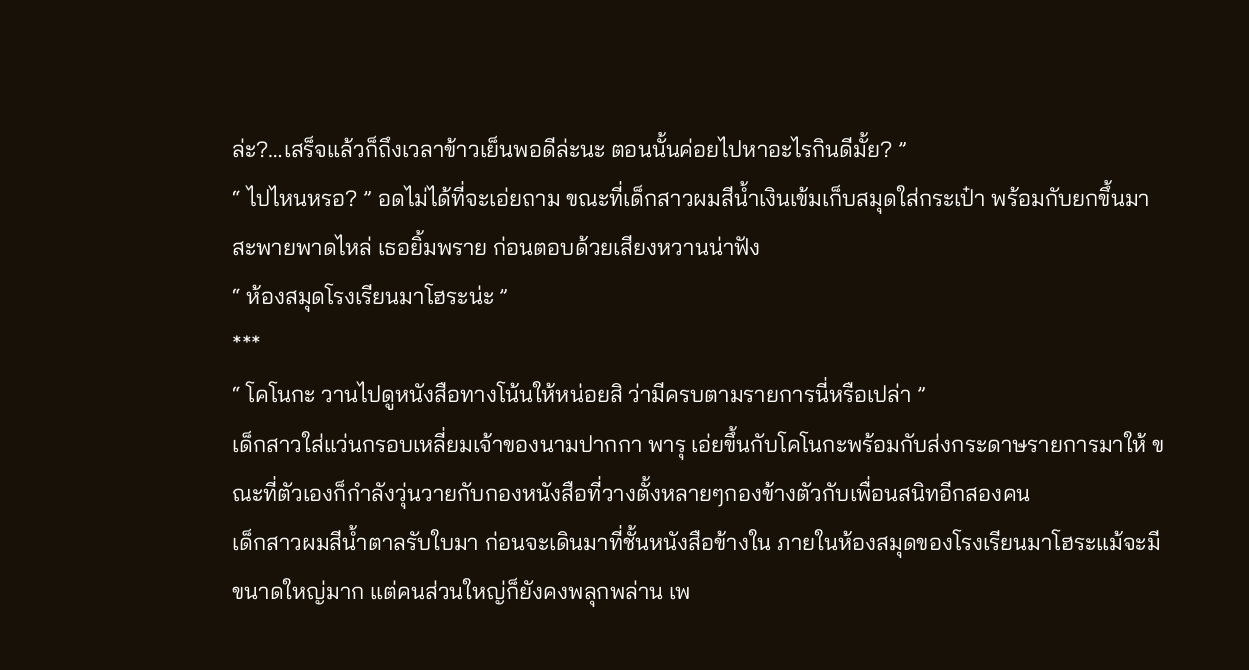ล่ะ?…เสร็จแล้วก็ถึงเวลาข้าวเย็นพอดีล่ะนะ ตอนนั้นค่อยไปหาอะไรกินดีมั้ย? ”
“ ไปไหนหรอ? ” อดไม่ได้ที่จะเอ่ยถาม ขณะที่เด็กสาวผมสีน้ำเงินเข้มเก็บสมุดใส่กระเป๋า พร้อมกับยกขึ้นมาสะพายพาดไหล่ เธอยิ้มพราย ก่อนตอบด้วยเสียงหวานน่าฟัง
“ ห้องสมุดโรงเรียนมาโฮระน่ะ ”
***
“ โคโนกะ วานไปดูหนังสือทางโน้นให้หน่อยสิ ว่ามีครบตามรายการนี่หรือเปล่า ”
เด็กสาวใส่แว่นกรอบเหลี่ยมเจ้าของนามปากกา พารุ เอ่ยขึ้นกับโคโนกะพร้อมกับส่งกระดาษรายการมาให้ ขณะที่ตัวเองก็กำลังวุ่นวายกับกองหนังสือที่วางตั้งหลายๆกองข้างตัวกับเพื่อนสนิทอีกสองคน
เด็กสาวผมสีน้ำตาลรับใบมา ก่อนจะเดินมาที่ชั้นหนังสือข้างใน ภายในห้องสมุดของโรงเรียนมาโฮระแม้จะมีขนาดใหญ่มาก แต่คนส่วนใหญ่ก็ยังคงพลุกพล่าน เพ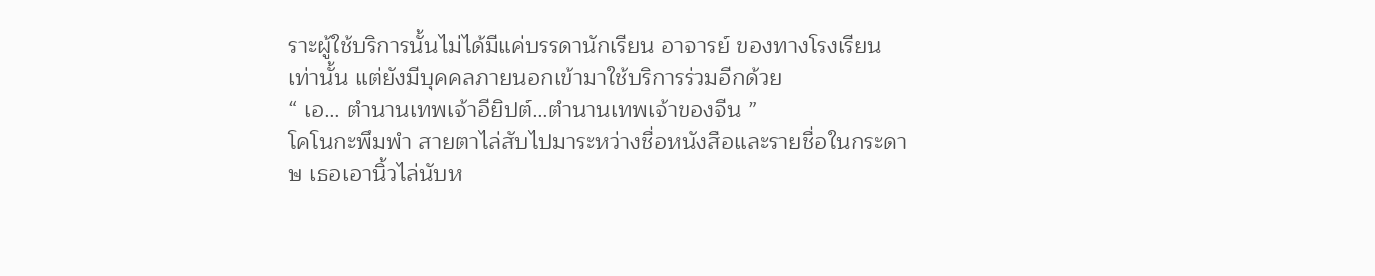ราะผู้ใช้บริการนั้นไม่ได้มีแค่บรรดานักเรียน อาจารย์ ของทางโรงเรียนเท่านั้น แต่ยังมีบุคคลภายนอกเข้ามาใช้บริการร่วมอีกด้วย
“ เอ… ตำนานเทพเจ้าอียิปต์…ตำนานเทพเจ้าของจีน ”
โคโนกะพึมพำ สายตาไล่สับไปมาระหว่างชื่อหนังสือและรายชื่อในกระดาษ เธอเอานิ้วไล่นับห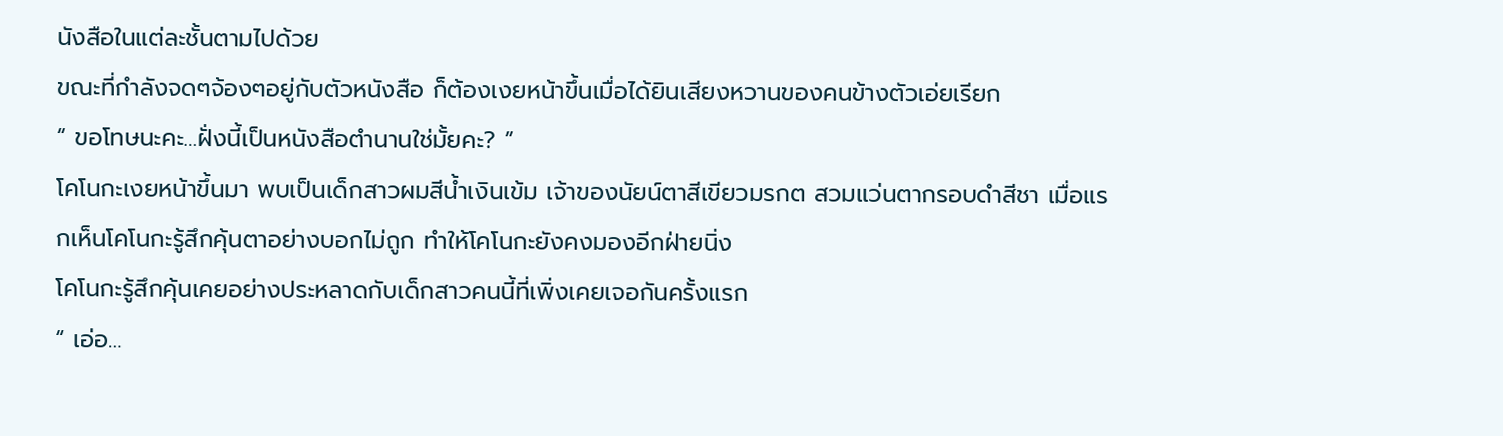นังสือในแต่ละชั้นตามไปด้วย
ขณะที่กำลังจดๆจ้องๆอยู่กับตัวหนังสือ ก็ต้องเงยหน้าขึ้นเมื่อได้ยินเสียงหวานของคนข้างตัวเอ่ยเรียก
“ ขอโทษนะคะ…ฝั่งนี้เป็นหนังสือตำนานใช่มั้ยคะ? ”
โคโนกะเงยหน้าขึ้นมา พบเป็นเด็กสาวผมสีน้ำเงินเข้ม เจ้าของนัยน์ตาสีเขียวมรกต สวมแว่นตากรอบดำสีชา เมื่อแรกเห็นโคโนกะรู้สึกคุ้นตาอย่างบอกไม่ถูก ทำให้โคโนกะยังคงมองอีกฝ่ายนิ่ง
โคโนกะรู้สึกคุ้นเคยอย่างประหลาดกับเด็กสาวคนนี้ที่เพิ่งเคยเจอกันครั้งแรก
“ เอ่อ…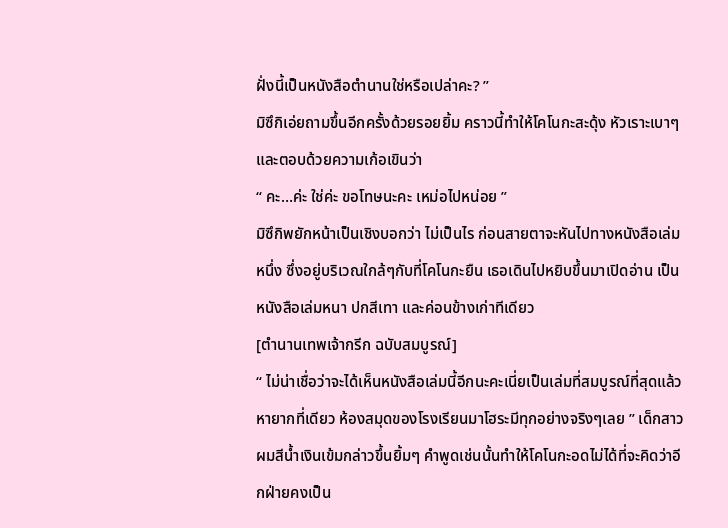ฝั่งนี้เป็นหนังสือตำนานใช่หรือเปล่าคะ? ”
มิซึกิเอ่ยถามขึ้นอีกครั้งด้วยรอยยิ้ม คราวนี้ทำให้โคโนกะสะดุ้ง หัวเราะเบาๆและตอบด้วยความเก้อเขินว่า
“ คะ…ค่ะ ใช่ค่ะ ขอโทษนะคะ เหม่อไปหน่อย ”
มิซึกิพยักหน้าเป็นเชิงบอกว่า ไม่เป็นไร ก่อนสายตาจะหันไปทางหนังสือเล่มหนึ่ง ซึ่งอยู่บริเวณใกล้ๆกับที่โคโนกะยืน เธอเดินไปหยิบขึ้นมาเปิดอ่าน เป็นหนังสือเล่มหนา ปกสีเทา และค่อนข้างเก่าทีเดียว
[ตำนานเทพเจ้ากรีก ฉบับสมบูรณ์]
“ ไม่น่าเชื่อว่าจะได้เห็นหนังสือเล่มนี้อีกนะคะเนี่ยเป็นเล่มที่สมบูรณ์ที่สุดแล้ว หายากที่เดียว ห้องสมุดของโรงเรียนมาโฮระมีทุกอย่างจริงๆเลย ” เด็กสาวผมสีน้ำเงินเข้มกล่าวขึ้นยิ้มๆ คำพูดเช่นนั้นทำให้โคโนกะอดไม่ได้ที่จะคิดว่าอีกฝ่ายคงเป็น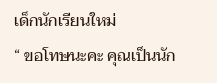เด็กนักเรียนใหม่
“ ขอโทษนะคะ คุณเป็นนัก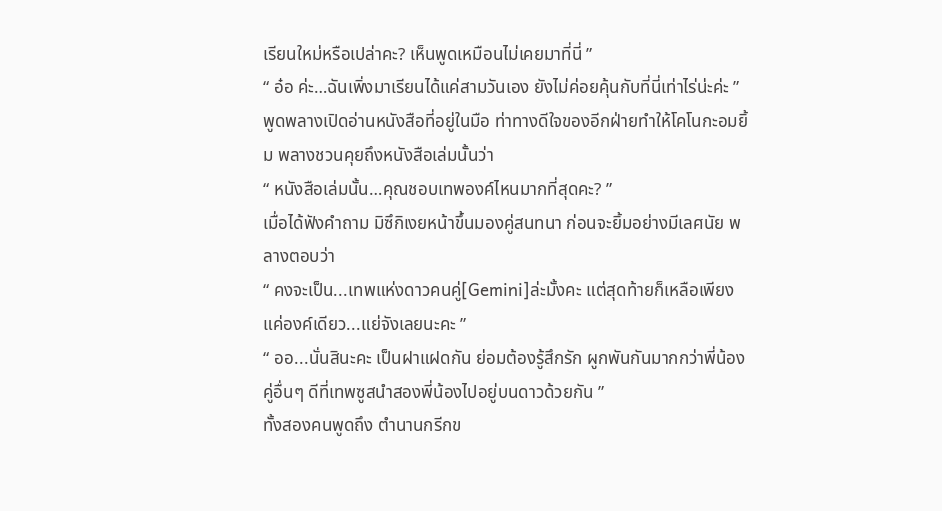เรียนใหม่หรือเปล่าคะ? เห็นพูดเหมือนไม่เคยมาที่นี่ ”
“ อ๋อ ค่ะ…ฉันเพิ่งมาเรียนได้แค่สามวันเอง ยังไม่ค่อยคุ้นกับที่นี่เท่าไร่น่ะค่ะ ” พูดพลางเปิดอ่านหนังสือที่อยู่ในมือ ท่าทางดีใจของอีกฝ่ายทำให้โคโนกะอมยิ้ม พลางชวนคุยถึงหนังสือเล่มนั้นว่า
“ หนังสือเล่มนั้น…คุณชอบเทพองค์ไหนมากที่สุดคะ? ”
เมื่อได้ฟังคำถาม มิซึกิเงยหน้าขึ้นมองคู่สนทนา ก่อนจะยิ้มอย่างมีเลศนัย พลางตอบว่า
“ คงจะเป็น...เทพแห่งดาวคนคู่[Gemini]ล่ะมั้งคะ แต่สุดท้ายก็เหลือเพียงแค่องค์เดียว...แย่จังเลยนะคะ ”
“ ออ...นั่นสินะคะ เป็นฝาแฝดกัน ย่อมต้องรู้สึกรัก ผูกพันกันมากกว่าพี่น้องคู่อื่นๆ ดีที่เทพซูสนำสองพี่น้องไปอยู่บนดาวด้วยกัน ”
ทั้งสองคนพูดถึง ตำนานกรีกข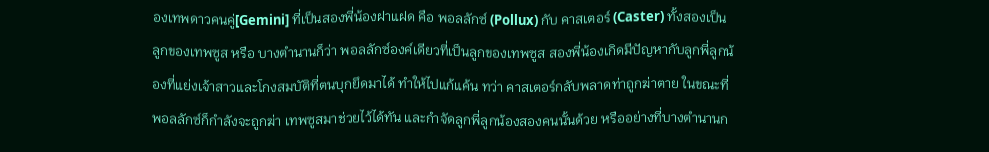องเทพดาวคนคู่[Gemini] ที่เป็นสองพี่น้องฝาแฝด คือ พอลลักซ์ (Pollux) กับ คาสเตอร์ (Caster) ทั้งสองเป็นลูกของเทพซูส หรือ บางตำนานก็ว่า พอลลักซ์องค์เดียวที่เป็นลูกของเทพซูส สองพี่น้องเกิดมีปัญหากับลูกพี่ลูกน้องที่แย่งเจ้าสาวและโกงสมบัติที่ตนบุกยึดมาได้ ทำให้ไปแก้แค้น ทว่า คาสเตอร์กลับพลาดท่าถูกฆ่าตาย ในขณะที่พอลลักซ์ก็กำลังจะถูกฆ่า เทพซูสมาช่วยไว้ได้ทัน และกำจัดลูกพี่ลูกน้องสองคนนั้นด้วย หรืออย่างที่บางตำนานก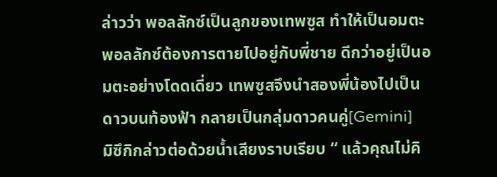ล่าวว่า พอลลักซ์เป็นลูกของเทพซูส ทำให้เป็นอมตะ
พอลลักซ์ต้องการตายไปอยู่กับพี่ชาย ดีกว่าอยู่เป็นอมตะอย่างโดดเดี่ยว เทพซูสจึงนำสองพี่น้องไปเป็นดาวบนท้องฟ้า กลายเป็นกลุ่มดาวคนคู่[Gemini]
มิซึกิกล่าวต่อด้วยน้ำเสียงราบเรียบ “ แล้วคุณไม่คิ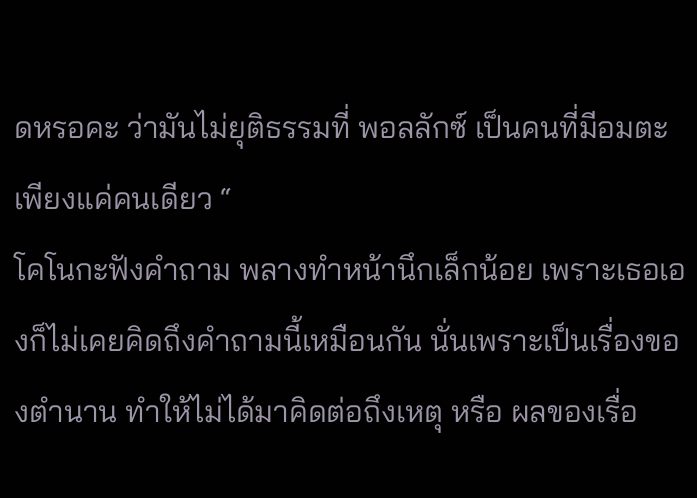ดหรอคะ ว่ามันไม่ยุติธรรมที่ พอลลักซ์ เป็นคนที่มีอมตะเพียงแค่คนเดียว “
โคโนกะฟังคำถาม พลางทำหน้านึกเล็กน้อย เพราะเธอเองก็ไม่เคยคิดถึงคำถามนี้เหมือนกัน นั่นเพราะเป็นเรื่องของตำนาน ทำให้ไม่ได้มาคิดต่อถึงเหตุ หรือ ผลของเรื่อ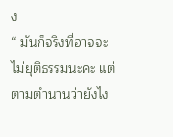ง
“ มันก็จริงที่อาจจะไม่ยุติธรรมนะคะ แต่ตามตำนานว่ายังไง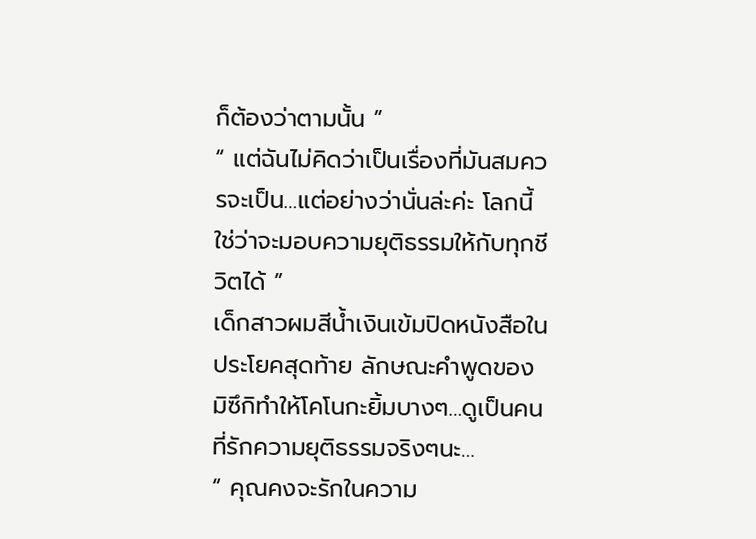ก็ต้องว่าตามนั้น ”
“ แต่ฉันไม่คิดว่าเป็นเรื่องที่มันสมควรจะเป็น…แต่อย่างว่านั่นล่ะค่ะ โลกนี้ใช่ว่าจะมอบความยุติธรรมให้กับทุกชีวิตได้ ”
เด็กสาวผมสีน้ำเงินเข้มปิดหนังสือในประโยคสุดท้าย ลักษณะคำพูดของมิซึกิทำให้โคโนกะยิ้มบางๆ…ดูเป็นคนที่รักความยุติธรรมจริงๆนะ…
“ คุณคงจะรักในความ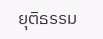ยุติธรรม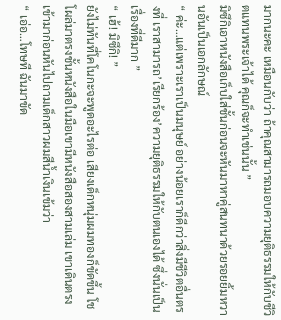มากนะคะ เหมือนกับว่า ถ้าคุณสามารถมอบความยุติธรรมให้กับชีวิตแทนพระเจ้าได้ คุณก็จะทำเช่นนั้น ”
มิซึกิเอาหนังสือเก็บใส่ชั้นก่อนจะหันมาหาคู่สนทนาด้วยรอยยิ้มหวานอันเป็นเอกลักษณ์
“ ค่ะ…แต่เพราะเราเป็นมนุษย์ อย่างน้อยเราก็ดีกว่าสิ่งมีชีวิตอื่นตรงที่ เราสามารถ’เรียกร้อง’ความยุติธรรมให้กับตนเองได้ ซึ่งนั่นเป็นเรื่องที่ดีมาก ”
“ เฮ้! มิซึกิ! ”
ยังไม่ทันที่โคโนกะจะพูดอะไรต่อ เสียงเด็กหนุ่มผมทองก็ขัดขึ้น โชโผล่มาตรงชั้นหนังสือในมือเขามีหนังสือสองสามเล่ม เขาเดินตรงเข้ามาก่อนหันไปถามเด็กสาวผมสีน้ำเงินเข้มว่า
“ เอ่อ…โทษที ฉันมาขัด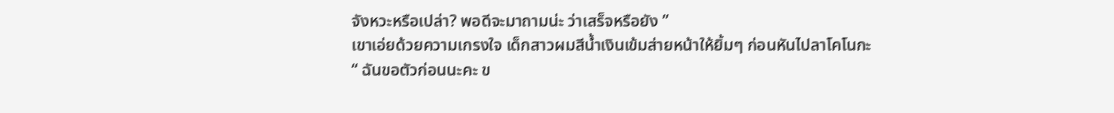จังหวะหรือเปล่า? พอดีจะมาถามน่ะ ว่าเสร็จหรือยัง ”
เขาเอ่ยด้วยความเกรงใจ เด็กสาวผมสีน้ำเงินเข้มส่ายหน้าให้ยิ้มๆ ก่อนหันไปลาโคโนกะ
“ ฉันขอตัวก่อนนะคะ ข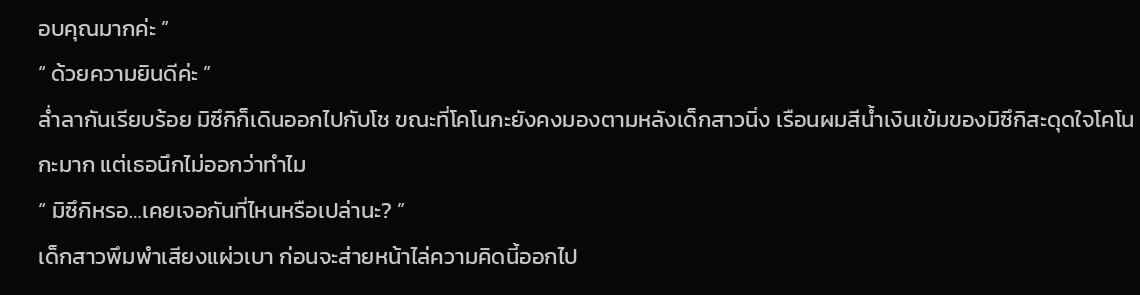อบคุณมากค่ะ ”
“ ด้วยความยินดีค่ะ ”
ล่ำลากันเรียบร้อย มิซึกิก็เดินออกไปกับโช ขณะที่โคโนกะยังคงมองตามหลังเด็กสาวนิ่ง เรือนผมสีน้ำเงินเข้มของมิซึกิสะดุดใจโคโนกะมาก แต่เธอนึกไม่ออกว่าทำไม
“ มิซึกิหรอ…เคยเจอกันที่ไหนหรือเปล่านะ? ”
เด็กสาวพึมพำเสียงแผ่วเบา ก่อนจะส่ายหน้าไล่ความคิดนี้ออกไป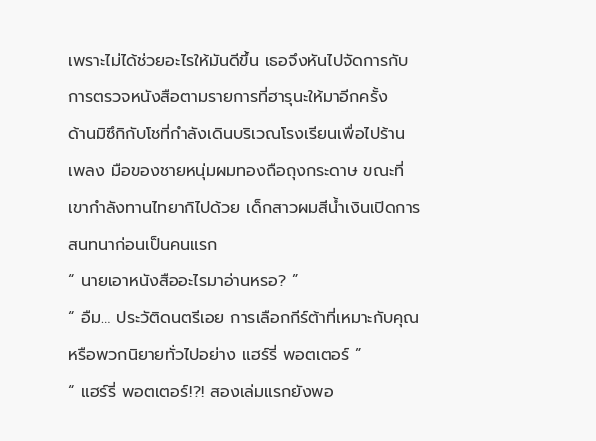เพราะไม่ได้ช่วยอะไรให้มันดีขึ้น เธอจึงหันไปจัดการกับการตรวจหนังสือตามรายการที่ฮารุนะให้มาอีกครั้ง
ด้านมิซึกิกับโชที่กำลังเดินบริเวณโรงเรียนเพื่อไปร้านเพลง มือของชายหนุ่มผมทองถือถุงกระดาษ ขณะที่เขากำลังทานไทยากิไปด้วย เด็กสาวผมสีน้ำเงินเปิดการสนทนาก่อนเป็นคนแรก
“ นายเอาหนังสืออะไรมาอ่านหรอ? ”
“ อืม… ประวัติดนตรีเอย การเลือกกีร์ต้าที่เหมาะกับคุณ หรือพวกนิยายทั่วไปอย่าง แฮร์รี่ พอตเตอร์ ”
“ แฮร์รี่ พอตเตอร์!?! สองเล่มแรกยังพอ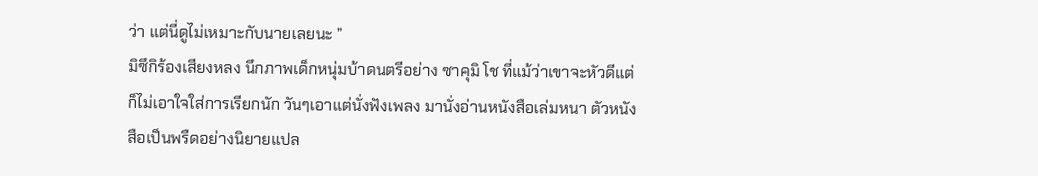ว่า แต่นี่ดูไม่เหมาะกับนายเลยนะ ”
มิซึกิร้องเสียงหลง นึกภาพเด็กหนุ่มบ้าดนตรีอย่าง ซาคุมิ โช ที่แม้ว่าเขาจะหัวดีแต่ก็ไม่เอาใจใส่การเรียกนัก วันๆเอาแต่นั่งฟังเพลง มานั่งอ่านหนังสือเล่มหนา ตัวหนังสือเป็นพรืดอย่างนิยายแปล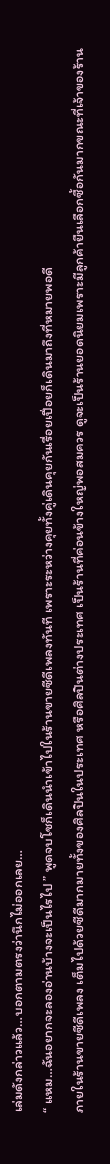เล่มดังกล่าวแล้ว…บอกตามตรงว่านึกไม่ออกเลย…
“ แหม…ฉันอยากจะลองอ่านบ้างจะเป็นไรไป ” พูดจบโชก็เดินนำเข้าไปในร้านขายซีดีเพลงทันที เพราะระหว่างคุยทั้งคู่เดินคุยกันเรื่อยเปื่อยก็เดินมาถึงที่หมายพอดี
ภายในร้านขายซีดีเพลง เต็มไปด้วยซีดีมากมายทั้งของศิลปินในประเทศ หรือศิลปินต่างประเทศ เป็นร้านที่ค่อนข้างใหญ่พอสมควร ดูจะเป็นร้านยอดนิยมเพราะมีลูกค้ายืนเลือกซื้อกันมากขณะที่เจ้าของร้าน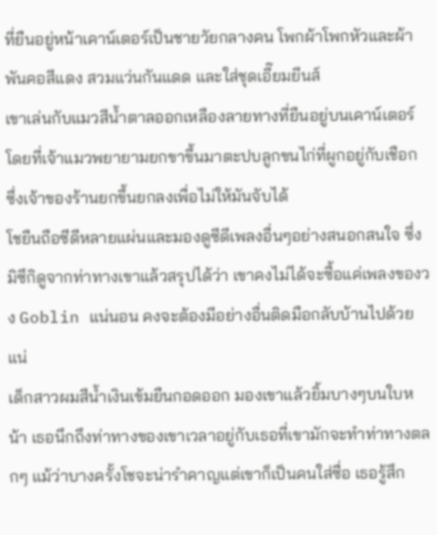ที่ยืนอยู่หน้าเคาน์เตอร์เป็นชายวัยกลางคน โพกผ้าโพกหัวและผ้าพันคอสีแดง สวมแว่นกันแดด และใส่ชุดเอี๊ยมยีนส์
เขาเล่นกับแมวสีน้ำตาลออกเหลืองลายทางที่ยืนอยู่บนเคาน์เตอร์ โดยที่เจ้าแมวพยายามยกขาขึ้นมาตะปบลูกขนไก่ที่ผูกอยู่กับเชือก ซึ่งเจ้าของร้านยกขึ้นยกลงเพื่อไม่ให้มันจับได้
โชยืนถือซีดีหลายแผ่นและมองดูซีดีเพลงอื่นๆอย่างสนอกสนใจ ซึ่งมิซึกิดูจากท่าทางเขาแล้วสรุปได้ว่า เขาคงไม่ได้จะซื้อแค่เพลงของวง Goblin แน่นอน คงจะต้องมีอย่างอื่นติดมือกลับบ้านไปด้วยแน่
เด็กสาวผมสีน้ำเงินเข้มยืนกอดออก มองเขาแล้วยิ้มบางๆบนใบหน้า เธอนึกถึงท่าทางของเขาเวลาอยู่กับเธอที่เขามักจะทำท่าทางตลกๆ แม้ว่าบางครั้งโชจะน่ารำคาญแต่เขาก็เป็นคนใส่ซื่อ เธอรู้สึก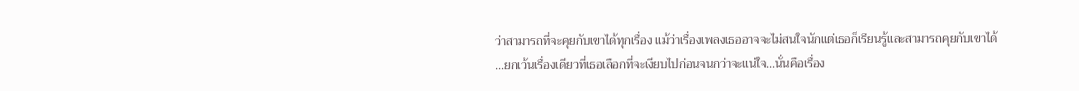ว่าสามารถที่จะคุยกับเขาได้ทุกเรื่อง แม้ว่าเรื่องเพลงเธออาจจะไม่สนใจนักแต่เธอก็เรียนรู้และสามารถคุยกับเขาได้
…ยกเว้นเรื่องเดียวที่เธอเลือกที่จะเงียบไปก่อนจนกว่าจะแน่ใจ…นั่นคือเรื่อง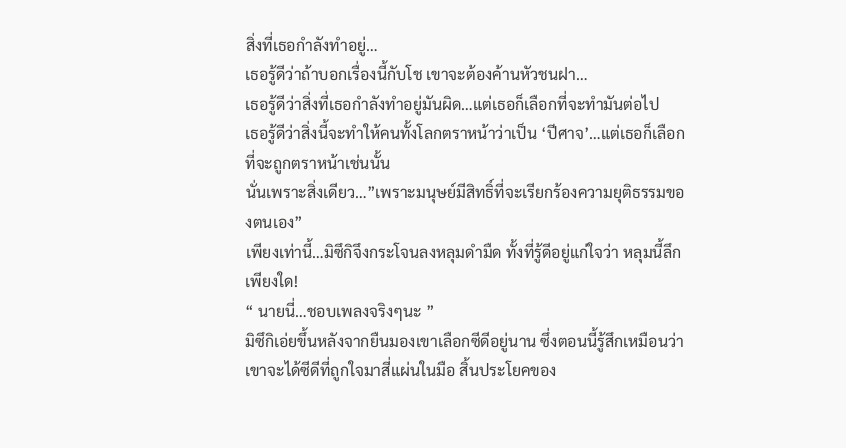สิ่งที่เธอกำลังทำอยู่…
เธอรู้ดีว่าถ้าบอกเรื่องนี้กับโช เขาจะต้องค้านหัวชนฝา…
เธอรู้ดีว่าสิ่งที่เธอกำลังทำอยู่มันผิด…แต่เธอก็เลือกที่จะทำมันต่อไป
เธอรู้ดีว่าสิ่งนี้จะทำให้คนทั้งโลกตราหน้าว่าเป็น ‘ปีศาจ’…แต่เธอก็เลือกที่จะถูกตราหน้าเช่นนั้น
นั่นเพราะสิ่งเดียว…”เพราะมนุษย์มีสิทธิ์ที่จะเรียกร้องความยุติธรรมของตนเอง”
เพียงเท่านี้…มิซึกิจึงกระโจนลงหลุมดำมืด ทั้งที่รู้ดีอยู่แก่ใจว่า หลุมนี้ลึกเพียงใด!
“ นายนี่…ชอบเพลงจริงๆนะ ”
มิซึกิเอ่ยขึ้นหลังจากยืนมองเขาเลือกซีดีอยู่นาน ซึ่งตอนนี้รู้สึกเหมือนว่าเขาจะได้ซีดีที่ถูกใจมาสี่แผ่นในมือ สิ้นประโยคของ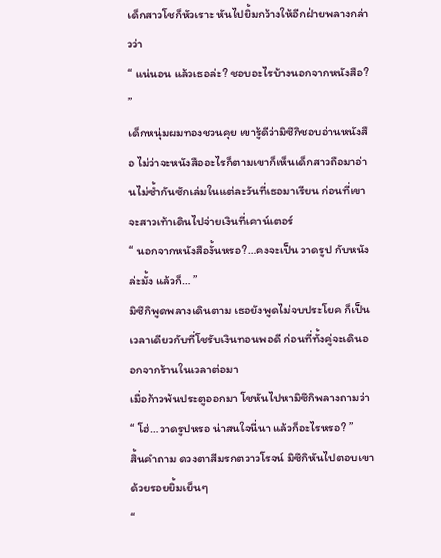เด็กสาวโชก็หัวเราะ หันไปยิ้มกว้างให้อีกฝ่ายพลางกล่าวว่า
“ แน่นอน แล้วเธอล่ะ? ชอบอะไรบ้างนอกจากหนังสือ? ”
เด็กหนุ่มผมทองชวนคุย เขารู้ดีว่ามิซึกิชอบอ่านหนังสือ ไม่ว่าจะหนังสืออะไรก็ตามเขาก็เห็นเด็กสาวถือมาอ่านไม่ซ้ำกันซักเล่มในแต่ละวันที่เธอมาเรียน ก่อนที่เขาจะสาวเท้าเดินไปจ่ายเงินที่เคาน์เตอร์
“ นอกจากหนังสืองั้นหรอ?…คงจะเป็น วาดรูป กับหนังล่ะมั้ง แล้วก็… ”
มิซึกิพูดพลางเดินตาม เธอยังพูดไม่จบประโยค ก็เป็นเวลาเดียวกับที่โชรับเงินทอนพอดี ก่อนที่ทั้งคู่จะเดินออกจากร้านในเวลาต่อมา
เมื่อก้าวพ้นประตูออกมา โชหันไปหามิซึกิพลางถามว่า
“ โฮ่…วาดรูปหรอ น่าสนใจนี่นา แล้วก็อะไรหรอ? ”
สิ้นคำถาม ดวงตาสีมรกตวาวโรจน์ มิซึกิหันไปตอบเขาด้วยรอยยิ้มเย็นๆ
“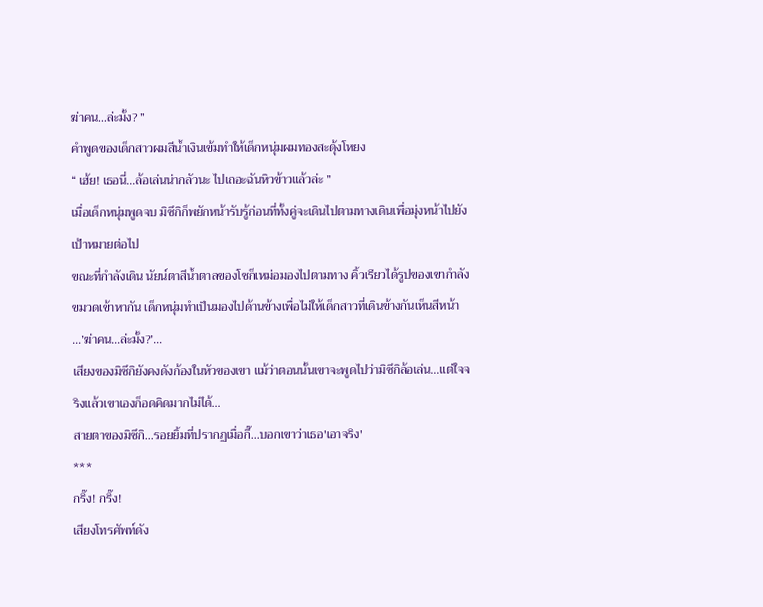ฆ่าคน…ล่ะมั้ง? ”
คำพูดของเด็กสาวผมสีน้ำเงินเข้มทำให้เด็กหนุ่มผมทองสะดุ้งโหยง
“ เฮ้ย! เธอนี่…ล้อเล่นน่ากลัวนะ ไปเถอะฉันหิวข้าวแล้วล่ะ ”
เมื่อเด็กหนุ่มพูดจบ มิซึกิก็พยักหน้ารับรู้ก่อนที่ทั้งคู่จะเดินไปตามทางเดินเพื่อมุ่งหน้าไปยังเป้าหมายต่อไป
ขณะที่กำลังเดิน นัยน์ตาสีน้ำตาลของโชก็เหม่อมองไปตามทาง คิ้วเรียวได้รูปของเขากำลังขมวดเข้าหากัน เด็กหนุ่มทำเป็นมองไปด้านข้างเพื่อไม่ให้เด็กสาวที่เดินข้างกันเห็นสีหน้า
…’ฆ่าคน…ล่ะมั้ง?’…
เสียงของมิซึกิยังคงดังก้องในหัวของเขา แม้ว่าตอนนั้นเขาจะพูดไปว่ามิซึกิล้อเล่น…แต่ใจจริงแล้วเขาเองก็อดคิดมากไม่ได้…
สายตาของมิซึกิ…รอยยิ้มที่ปรากฏเมื่อกี๊…บอกเขาว่าเธอ'เอาจริง'
***
กริ๊ง! กริ๊ง!
เสียงโทรศัพท์ดัง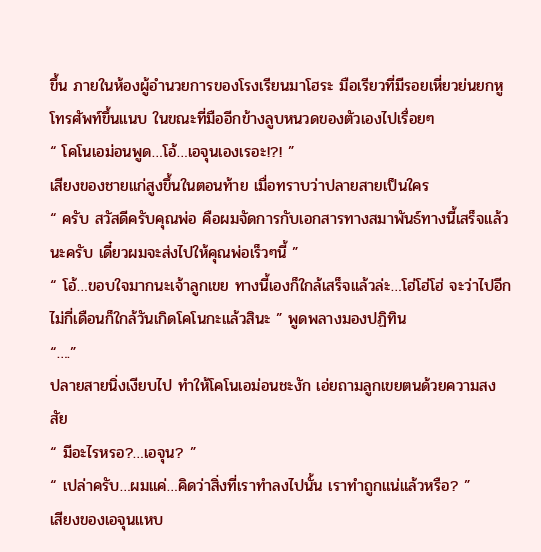ขึ้น ภายในห้องผู้อำนวยการของโรงเรียนมาโฮระ มือเรียวที่มีรอยเหี่ยวย่นยกหูโทรศัพท์ขึ้นแนบ ในขณะที่มืออีกข้างลูบหนวดของตัวเองไปเรื่อยๆ
“ โคโนเอม่อนพูด…โอ้…เอจุนเองเรอะ!?! ”
เสียงของชายแก่สูงขึ้นในตอนท้าย เมื่อทราบว่าปลายสายเป็นใคร
“ ครับ สวัสดีครับคุณพ่อ คือผมจัดการกับเอกสารทางสมาพันธ์ทางนี้เสร็จแล้วนะครับ เดี๋ยวผมจะส่งไปให้คุณพ่อเร็วๆนี้ ”
“ โอ้…ขอบใจมากนะเจ้าลูกเขย ทางนี้เองก็ใกล้เสร็จแล้วล่ะ…โฮ่โฮ่โฮ่ จะว่าไปอีกไม่กี่เดือนก็ใกล้วันเกิดโคโนกะแล้วสินะ ” พูดพลางมองปฏิทิน
“….”
ปลายสายนิ่งเงียบไป ทำให้โคโนเอม่อนชะงัก เอ่ยถามลูกเขยตนด้วยความสงสัย
“ มีอะไรหรอ?…เอจุน? ”
“ เปล่าครับ…ผมแค่…คิดว่าสิ่งที่เราทำลงไปนั้น เราทำถูกแน่แล้วหรือ? ”
เสียงของเอจุนแหบ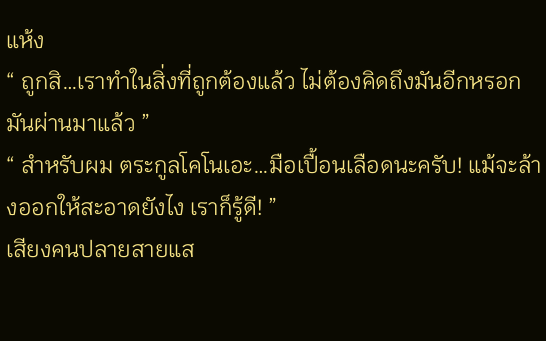แห้ง
“ ถูกสิ…เราทำในสิ่งที่ถูกต้องแล้ว ไม่ต้องคิดถึงมันอีกหรอก มันผ่านมาแล้ว ”
“ สำหรับผม ตระกูลโคโนเอะ…มือเปื้อนเลือดนะครับ! แม้จะล้างออกให้สะอาดยังไง เราก็รู้ดี! ”
เสียงคนปลายสายแส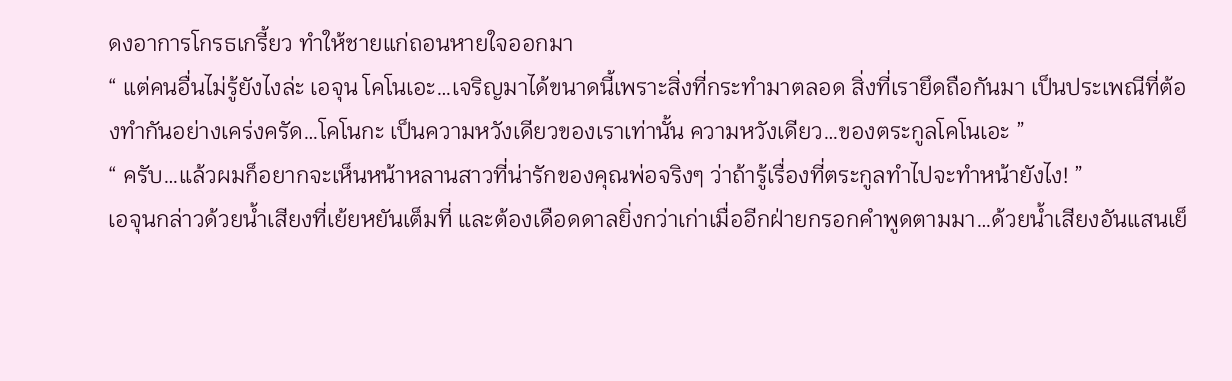ดงอาการโกรธเกรี้ยว ทำให้ชายแก่ถอนหายใจออกมา
“ แต่คนอื่นไม่รู้ยังไงล่ะ เอจุน โคโนเอะ…เจริญมาได้ขนาดนี้เพราะสิ่งที่กระทำมาตลอด สิ่งที่เรายึดถือกันมา เป็นประเพณีที่ต้องทำกันอย่างเคร่งครัด…โคโนกะ เป็นความหวังเดียวของเราเท่านั้น ความหวังเดียว…ของตระกูลโคโนเอะ ”
“ ครับ…แล้วผมก็อยากจะเห็นหน้าหลานสาวที่น่ารักของคุณพ่อจริงๆ ว่าถ้ารู้เรื่องที่ตระกูลทำไปจะทำหน้ายังไง! ”
เอจุนกล่าวด้วยน้ำเสียงที่เย้ยหยันเต็มที่ และต้องเดือดดาลยิ่งกว่าเก่าเมื่ออีกฝ่ายกรอกคำพูดตามมา…ด้วยน้ำเสียงอันแสนเย็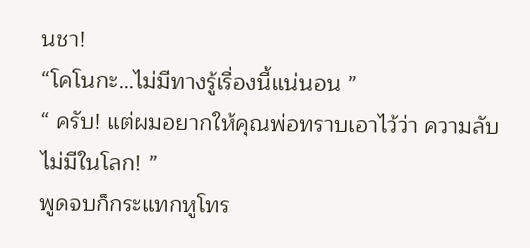นชา!
“โคโนกะ…ไม่มีทางรู้เรื่องนี้แน่นอน ”
“ ครับ! แต่ผมอยากให้คุณพ่อทราบเอาไว้ว่า ความลับไม่มีในโลก! ”
พูดจบก็กระแทกหูโทร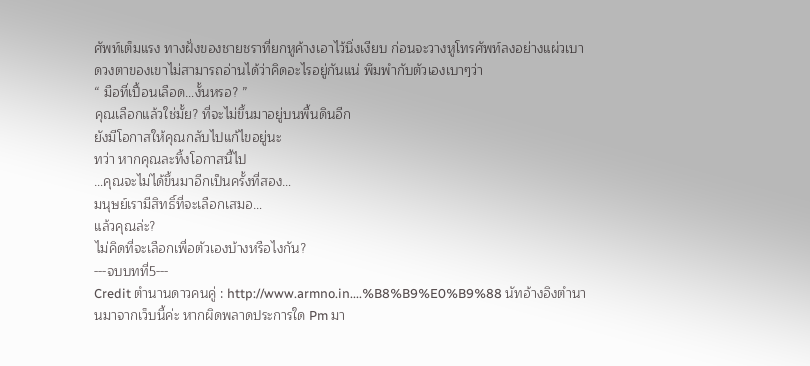ศัพท์เต็มแรง ทางฝั่งของชายชราที่ยกหูค้างเอาไว้นิ่งเงียบ ก่อนจะวางหูโทรศัพท์ลงอย่างแผ่วเบา ดวงตาของเขาไม่สามารถอ่านได้ว่าคิดอะไรอยู่กันแน่ พึมพำกับตัวเองเบาๆว่า
“ มือที่เปื้อนเลือด…งั้นหรอ? ”
คุณเลือกแล้วใช่มั้ย? ที่จะไม่ขึ้นมาอยู่บนพื้นดินอีก
ยังมีโอกาสให้คุณกลับไปแก้ไขอยู่นะ
ทว่า หากคุณละทิ้งโอกาสนี้ไป
…คุณจะไม่ได้ขึ้นมาอีกเป็นครั้งที่สอง…
มนุษย์เรามีสิทธิ์ที่จะเลือกเสมอ…
แล้วคุณล่ะ?
ไม่คิดที่จะเลือกเพื่อตัวเองบ้างหรือไงกัน?
---จบบทที่5---
Credit ตำนานดาวคนคู่ : http://www.armno.in....%B8%B9%E0%B9%88 นัทอ้างอิงตำนานมาจากเว็บนี้ค่ะ หากผิดพลาดประการใด Pm มา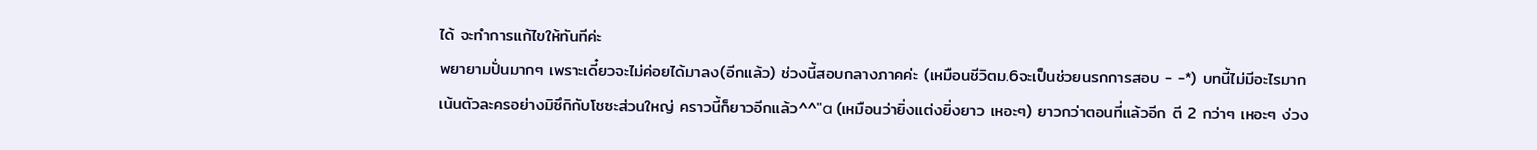ได้ จะทำการแก้ไขให้ทันทีค่ะ
พยายามปั่นมากๆ เพราะเดี๋ยวจะไม่ค่อยได้มาลง(อีกแล้ว) ช่วงนี้สอบกลางภาคค่ะ (เหมือนชีวิตม.6จะเป็นช่วยนรกการสอบ - -*) บทนี้ไม่มีอะไรมาก เน้นตัวละครอย่างมิซึกิกับโชซะส่วนใหญ่ คราวนี้ก็ยาวอีกแล้ว^^"a (เหมือนว่ายิ่งแต่งยิ่งยาว เหอะๆ) ยาวกว่าตอนที่แล้วอีก ตี 2 กว่าๆ เหอะๆ ง่วง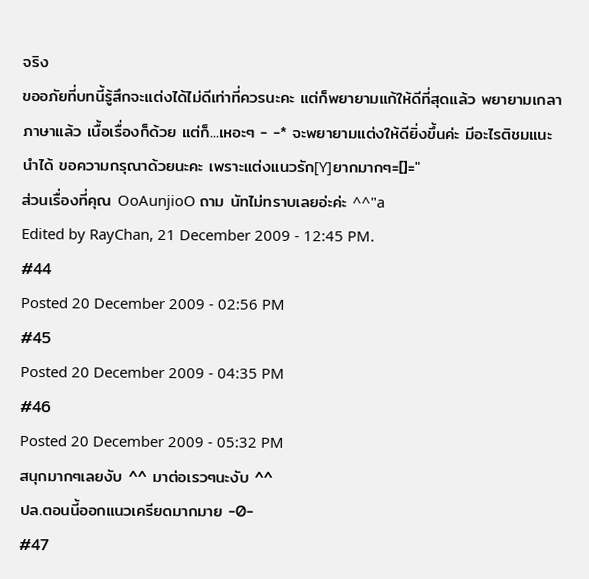จริง
ขออภัยที่บทนี้รู้สึกจะแต่งได้ไม่ดีเท่าที่ควรนะคะ แต่ก็พยายามแก้ให้ดีที่สุดแล้ว พยายามเกลาภาษาแล้ว เนื้อเรื่องก็ด้วย แต่ก็...เหอะๆ - -* จะพยายามแต่งให้ดียิ่งขึ้นค่ะ มีอะไรติชมแนะนำได้ ขอความกรุณาด้วยนะคะ เพราะแต่งแนวรัก[Y]ยากมากๆ=[]="
ส่วนเรื่องที่คุณ OoAunjioO ถาม นัทไม่ทราบเลยอ่ะค่ะ ^^"a
Edited by RayChan, 21 December 2009 - 12:45 PM.
#44
Posted 20 December 2009 - 02:56 PM
#45
Posted 20 December 2009 - 04:35 PM
#46
Posted 20 December 2009 - 05:32 PM
สนุกมากๆเลยงับ ^^ มาต่อเรวๆนะงับ ^^
ปล.ตอนนี้ออกแนวเครียดมากมาย -0-
#47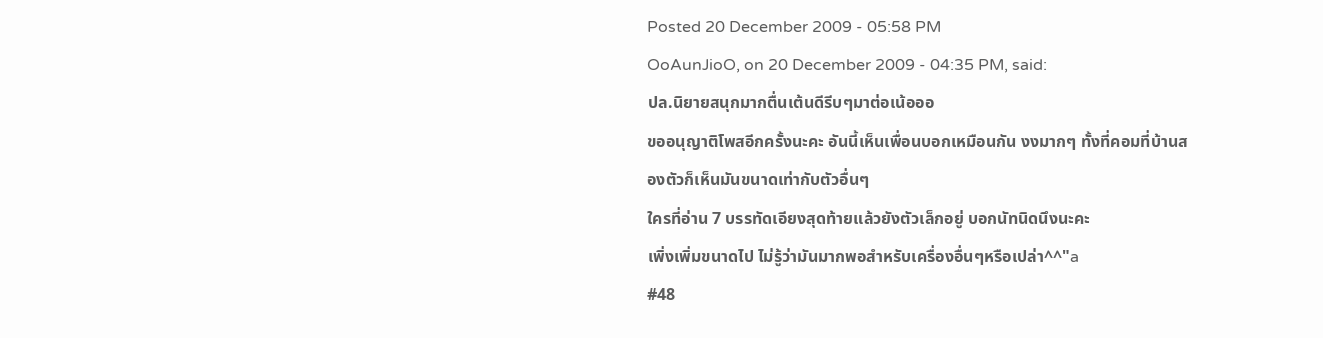Posted 20 December 2009 - 05:58 PM
OoAunJioO, on 20 December 2009 - 04:35 PM, said:
ปล.นิยายสนุกมากตื่นเต้นดีรีบๆมาต่อเน้อออ
ขออนุญาติโพสอีกครั้งนะคะ อันนี้เห็นเพื่อนบอกเหมือนกัน งงมากๆ ทั้งที่คอมที่บ้านสองตัวก็เห็นมันขนาดเท่ากับตัวอื่นๆ
ใครที่อ่าน 7 บรรทัดเอียงสุดท้ายแล้วยังตัวเล็กอยู่ บอกนัทนิดนึงนะคะ
เพิ่งเพิ่มขนาดไป ไม่รู้ว่ามันมากพอสำหรับเครื่องอื่นๆหรือเปล่า^^"a
#48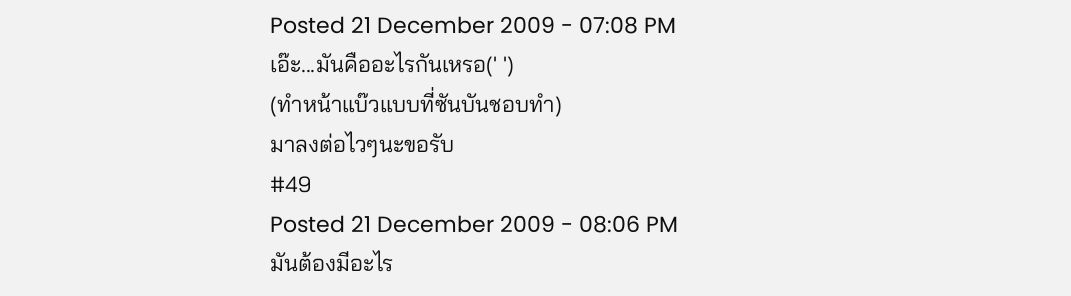Posted 21 December 2009 - 07:08 PM
เอ๊ะ...มันคืออะไรกันเหรอ(' ')
(ทำหน้าแบ๊วแบบที่ซันบันชอบทำ)
มาลงต่อไวๆนะขอรับ
#49
Posted 21 December 2009 - 08:06 PM
มันต้องมีอะไร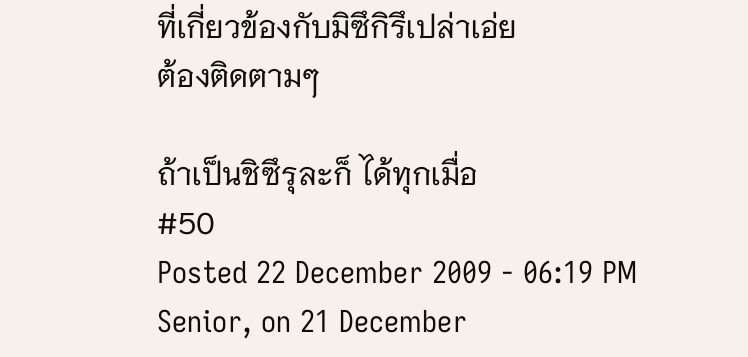ที่เกี่ยวข้องกับมิซึกิรึเปล่าเอ่ย
ต้องติดตามๆ

ถ้าเป็นชิซึรุละก็ ได้ทุกเมื่อ
#50
Posted 22 December 2009 - 06:19 PM
Senior, on 21 December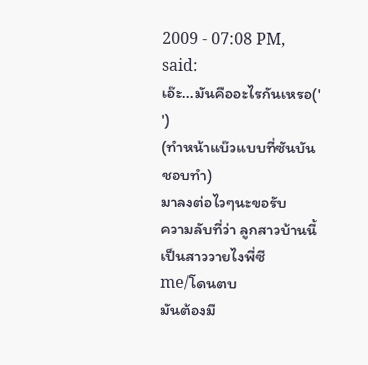2009 - 07:08 PM, said:
เอ๊ะ...มันคืออะไรกันเหรอ(' ')
(ทำหน้าแบ๊วแบบที่ซันบันชอบทำ)
มาลงต่อไวๆนะขอรับ
ความลับที่ว่า ลูกสาวบ้านนี้เป็นสาววายไงพี่ซี
me/โดนตบ
มันต้องมี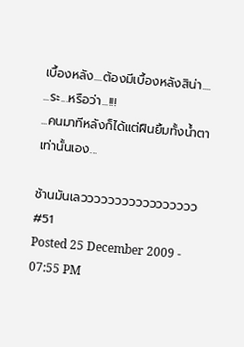เบื้องหลัง....ต้องมีเบื้องหลังสิน่า....
...ระ...หรือว่า...!!!
...คนมาทีหลังก็ได้แต่ฝืนยิ้มทั้งน้ำตาเท่านั้นเอง...

ช้านมันเลววววววววววววววววว
#51
Posted 25 December 2009 - 07:55 PM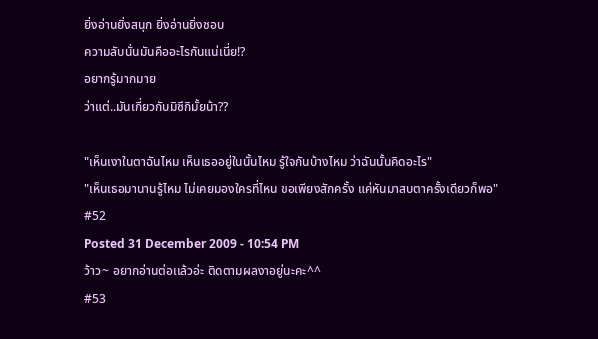ยิ่งอ่านยิ่งสนุก ยิ่งอ่านยิ่งชอบ
ความลับนั่นมันคืออะไรกันแน่เนี่ย!?
อยากรู้มากมาย
ว่าแต่..มันเกี่ยวกับมิซึกิมั้ยน้า??

"เห็นเงาในตาฉันไหม เห็นเธออยู่ในนั้นไหม รู้ใจกันบ้างไหม ว่าฉันนั้นคิดอะไร"
"เห็นเธอมานานรู้ไหม ไม่เคยมองใครที่ไหน ขอเพียงสักครั้ง แค่หันมาสบตาครั้งเดียวก็พอ"
#52
Posted 31 December 2009 - 10:54 PM
ว้าว~ อยากอ่านต่อเเล้วอ่ะ ติดตามผลงาอยู่นะคะ^^
#53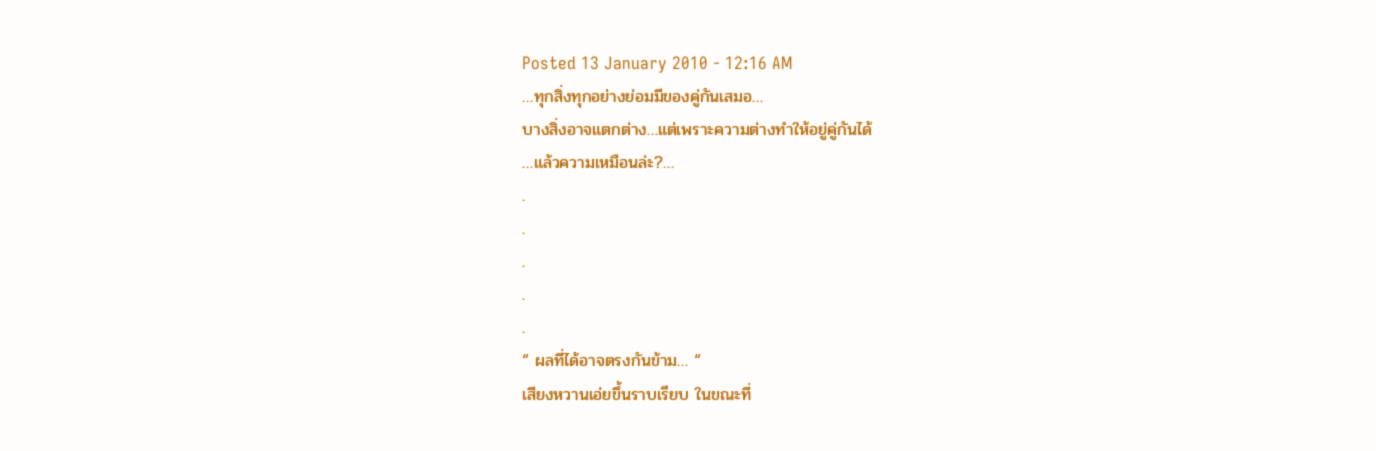Posted 13 January 2010 - 12:16 AM
…ทุกสิ่งทุกอย่างย่อมมีของคู่กันเสมอ…
บางสิ่งอาจแตกต่าง…แต่เพราะความต่างทำให้อยู่คู่กันได้
…แล้วความเหมือนล่ะ?…
.
.
.
.
.
“ ผลที่ได้อาจตรงกันข้าม… “
เสียงหวานเอ่ยขึ้นราบเรียบ ในขณะที่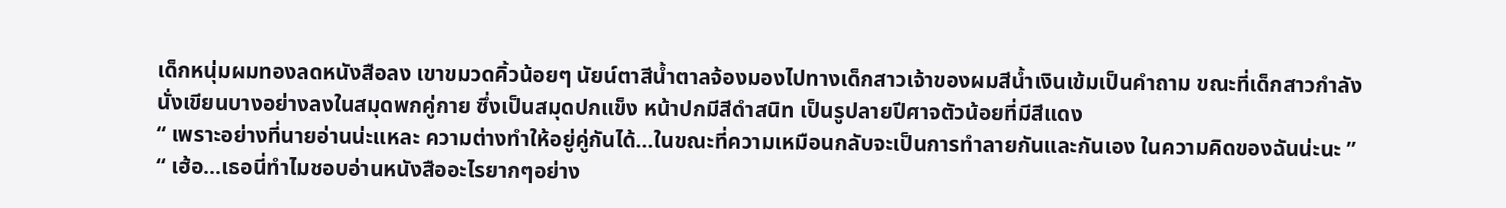เด็กหนุ่มผมทองลดหนังสือลง เขาขมวดคิ้วน้อยๆ นัยน์ตาสีน้ำตาลจ้องมองไปทางเด็กสาวเจ้าของผมสีน้ำเงินเข้มเป็นคำถาม ขณะที่เด็กสาวกำลังนั่งเขียนบางอย่างลงในสมุดพกคู่กาย ซึ่งเป็นสมุดปกแข็ง หน้าปกมีสีดำสนิท เป็นรูปลายปีศาจตัวน้อยที่มีสีแดง
“ เพราะอย่างที่นายอ่านน่ะแหละ ความต่างทำให้อยู่คู่กันได้…ในขณะที่ความเหมือนกลับจะเป็นการทำลายกันและกันเอง ในความคิดของฉันน่ะนะ ”
“ เฮ้อ…เธอนี่ทำไมชอบอ่านหนังสืออะไรยากๆอย่าง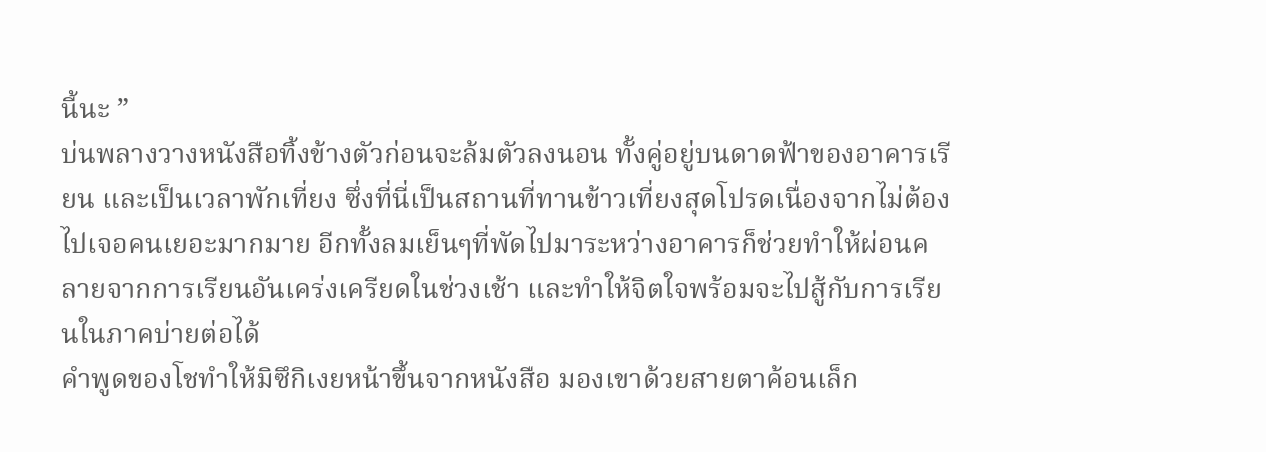นี้นะ ”
บ่นพลางวางหนังสือทิ้งข้างตัวก่อนจะล้มตัวลงนอน ทั้งคู่อยู่บนดาดฟ้าของอาคารเรียน และเป็นเวลาพักเที่ยง ซึ่งที่นี่เป็นสถานที่ทานข้าวเที่ยงสุดโปรดเนื่องจากไม่ต้องไปเจอคนเยอะมากมาย อีกทั้งลมเย็นๆที่พัดไปมาระหว่างอาคารก็ช่วยทำให้ผ่อนคลายจากการเรียนอันเคร่งเครียดในช่วงเช้า และทำให้จิตใจพร้อมจะไปสู้กับการเรียนในภาคบ่ายต่อได้
คำพูดของโชทำให้มิซึกิเงยหน้าขึ้นจากหนังสือ มองเขาด้วยสายตาค้อนเล็ก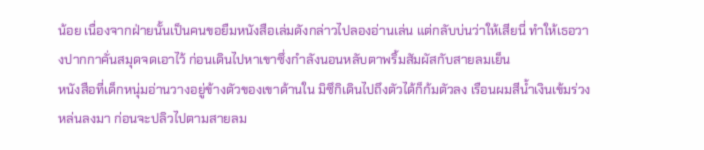น้อย เนื่องจากฝ่ายนั้นเป็นคนขอยืมหนังสือเล่มดังกล่าวไปลองอ่านเล่น แต่กลับบ่นว่าให้เสียนี่ ทำให้เธอวางปากกาคั่นสมุดจดเอาไว้ ก่อนเดินไปหาเขาซึ่งกำลังนอนหลับตาพริ้มสัมผัสกับสายลมเย็น
หนังสือที่เด็กหนุ่มอ่านวางอยู่ข้างตัวของเขาด้านใน มิซึกิเดินไปถึงตัวได้ก็ก้มตัวลง เรือนผมสีน้ำเงินเข้มร่วงหล่นลงมา ก่อนจะปลิวไปตามสายลม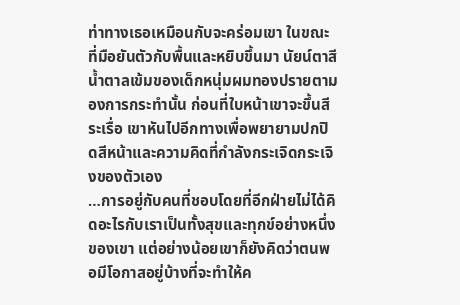ท่าทางเธอเหมือนกับจะคร่อมเขา ในขณะที่มือยันตัวกับพื้นและหยิบขึ้นมา นัยน์ตาสีน้ำตาลเข้มของเด็กหนุ่มผมทองปรายตามองการกระทำนั้น ก่อนที่ใบหน้าเขาจะขึ้นสีระเรื่อ เขาหันไปอีกทางเพื่อพยายามปกปิดสีหน้าและความคิดที่กำลังกระเจิดกระเจิงของตัวเอง
…การอยู่กับคนที่ชอบโดยที่อีกฝ่ายไม่ได้คิดอะไรกับเราเป็นทั้งสุขและทุกข์อย่างหนึ่งของเขา แต่อย่างน้อยเขาก็ยังคิดว่าตนพอมีโอกาสอยู่บ้างที่จะทำให้ค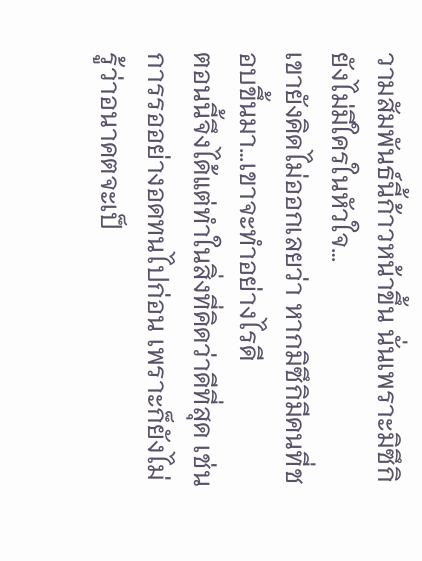วามสัมพันธ์นี้ก้าวหน้าขึ้น นั่นเพราะมิซึกิยังไม่มีใครในหัวใจ…
เขายังคิดไม่ออกเลยว่า หากมิซึกิมีคนที่ชอบขึ้นมา…เขาจะทำอย่างไรดี
ตอนนี้จึงได้แต่ทำในสิ่งที่คิดว่าดีที่สุด เช่น การรออย่างอดทนไปก่อน เพราะก็ยังไม่รู้ว่าอนาคตจะเป็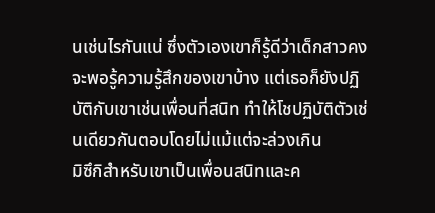นเช่นไรกันแน่ ซึ่งตัวเองเขาก็รู้ดีว่าเด็กสาวคงจะพอรู้ความรู้สึกของเขาบ้าง แต่เธอก็ยังปฏิบัติกับเขาเช่นเพื่อนที่สนิท ทำให้โชปฏิบัติตัวเช่นเดียวกันตอบโดยไม่แม้แต่จะล่วงเกิน
มิซึกิสำหรับเขาเป็นเพื่อนสนิทและค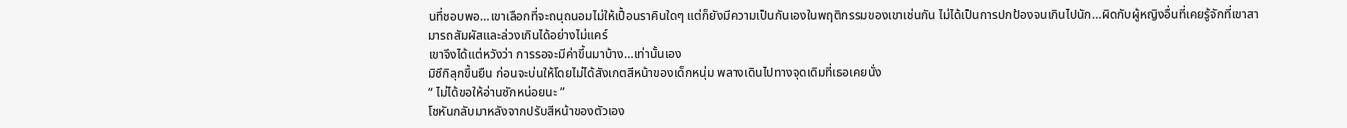นที่ชอบพอ…เขาเลือกที่จะถนุถนอมไม่ให้เปื้อนราคินใดๆ แต่ก็ยังมีความเป็นกันเองในพฤติกรรมของเขาเช่นกัน ไม่ได้เป็นการปกป้องจนเกินไปนัก…ผิดกับผู้หญิงอื่นที่เคยรู้จักที่เขาสามารถสัมผัสและล่วงเกินได้อย่างไม่แคร์
เขาจึงได้แต่หวังว่า การรอจะมีค่าขึ้นมาบ้าง…เท่านั้นเอง
มิซึกิลุกขึ้นยืน ก่อนจะบ่นให้โดยไม่ได้สังเกตสีหน้าของเด็กหนุ่ม พลางเดินไปทางจุดเดิมที่เธอเคยนั่ง
“ ไม่ได้ขอให้อ่านซักหน่อยนะ ”
โชหันกลับมาหลังจากปรับสีหน้าของตัวเอง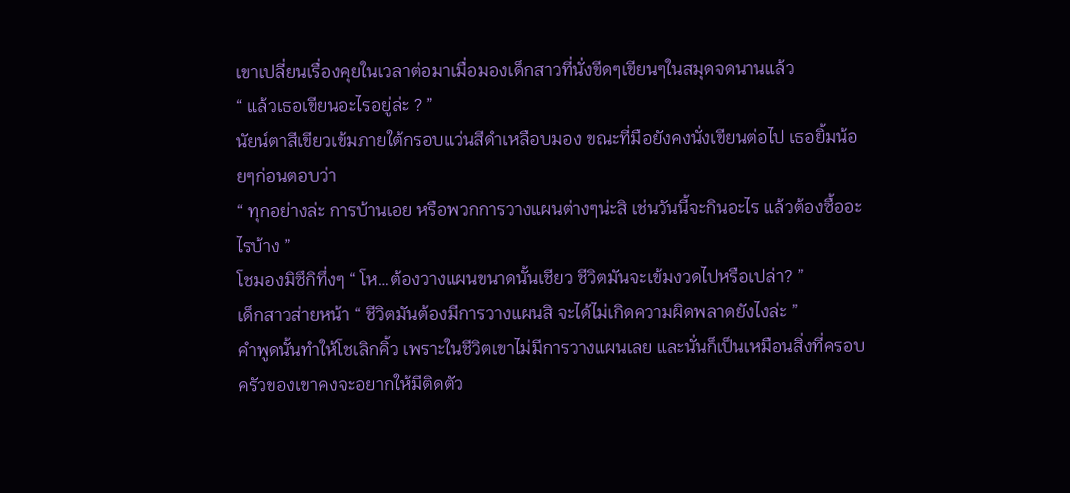เขาเปลี่ยนเรื่องคุยในเวลาต่อมาเมื่อมองเด็กสาวที่นั่งขีดๆเขียนๆในสมุดจดนานแล้ว
“ แล้วเธอเขียนอะไรอยู่ล่ะ ? ”
นัยน์ตาสีเขียวเข้มภายใต้กรอบแว่นสีดำเหลือบมอง ขณะที่มือยังคงนั่งเขียนต่อไป เธอยิ้มน้อยๆก่อนตอบว่า
“ ทุกอย่างล่ะ การบ้านเอย หรือพวกการวางแผนต่างๆน่ะสิ เช่นวันนี้จะกินอะไร แล้วต้องซื้ออะไรบ้าง ”
โชมองมิซึกิทึ่งๆ “ โห…ต้องวางแผนขนาดนั้นเชียว ชีวิตมันจะเข้มงวดไปหรือเปล่า? ”
เด็กสาวส่ายหน้า “ ชีวิตมันต้องมีการวางแผนสิ จะได้ไม่เกิดความผิดพลาดยังไงล่ะ ”
คำพูดนั้นทำให้โชเลิกคิ้ว เพราะในชีวิตเขาไม่มีการวางแผนเลย และนั่นก็เป็นเหมือนสิ่งที่ครอบครัวของเขาคงจะอยากให้มีติดตัว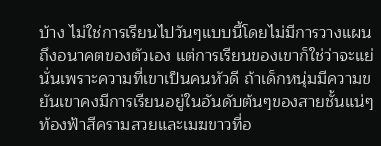บ้าง ไม่ใช่การเรียนไปวันๆแบบนี้โดยไม่มีการวางแผนถึงอนาคตของตัวเอง แต่การเรียนของเขาก็ใช่ว่าจะแย่ นั่นเพราะความที่เขาเป็นคนหัวดี ถ้าเด็กหนุ่มมีความขยันเขาคงมีการเรียนอยู่ในอันดับต้นๆของสายชั้นแน่ๆ
ท้องฟ้าสีครามสวยและเมฆขาวที่อ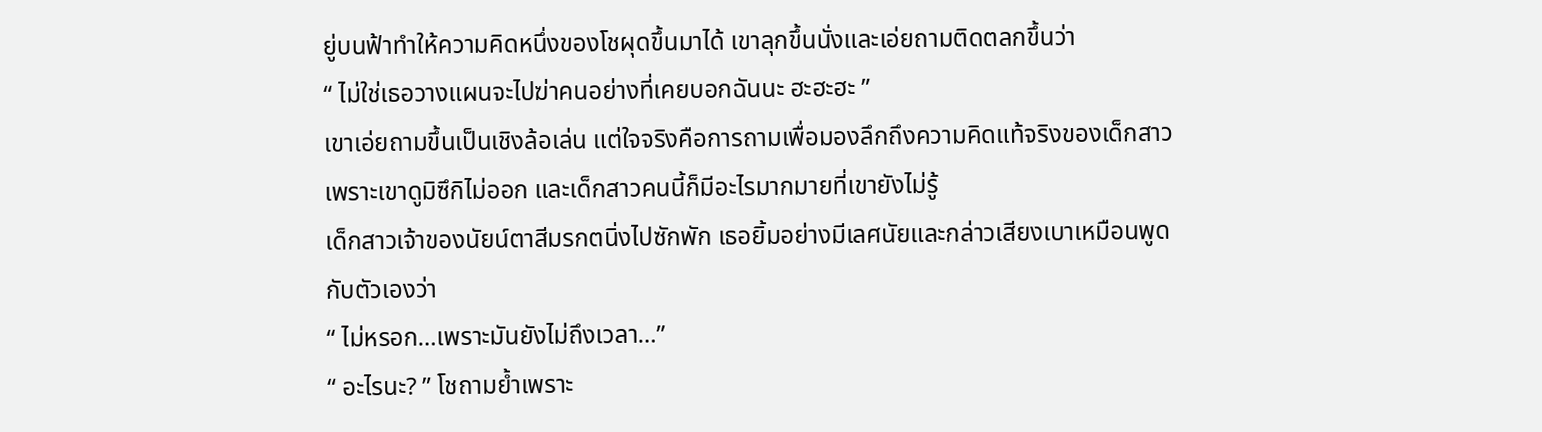ยู่บนฟ้าทำให้ความคิดหนึ่งของโชผุดขึ้นมาได้ เขาลุกขึ้นนั่งและเอ่ยถามติดตลกขึ้นว่า
“ ไม่ใช่เธอวางแผนจะไปฆ่าคนอย่างที่เคยบอกฉันนะ ฮะฮะฮะ ”
เขาเอ่ยถามขึ้นเป็นเชิงล้อเล่น แต่ใจจริงคือการถามเพื่อมองลึกถึงความคิดแท้จริงของเด็กสาว เพราะเขาดูมิซึกิไม่ออก และเด็กสาวคนนี้ก็มีอะไรมากมายที่เขายังไม่รู้
เด็กสาวเจ้าของนัยน์ตาสีมรกตนิ่งไปซักพัก เธอยิ้มอย่างมีเลศนัยและกล่าวเสียงเบาเหมือนพูดกับตัวเองว่า
“ ไม่หรอก…เพราะมันยังไม่ถึงเวลา…”
“ อะไรนะ? ” โชถามย้ำเพราะ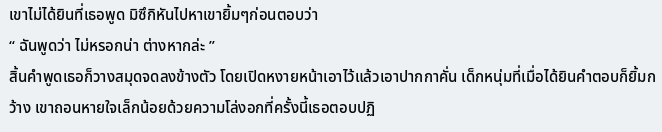เขาไม่ได้ยินที่เธอพูด มิซึกิหันไปหาเขายิ้มๆก่อนตอบว่า
“ ฉันพูดว่า ไม่หรอกน่า ต่างหากล่ะ ”
สิ้นคำพูดเธอก็วางสมุดจดลงข้างตัว โดยเปิดหงายหน้าเอาไว้แล้วเอาปากกาคั่น เด็กหนุ่มที่เมื่อได้ยินคำตอบก็ยิ้มกว้าง เขาถอนหายใจเล็กน้อยด้วยความโล่งอกที่ครั้งนี้เธอตอบปฏิ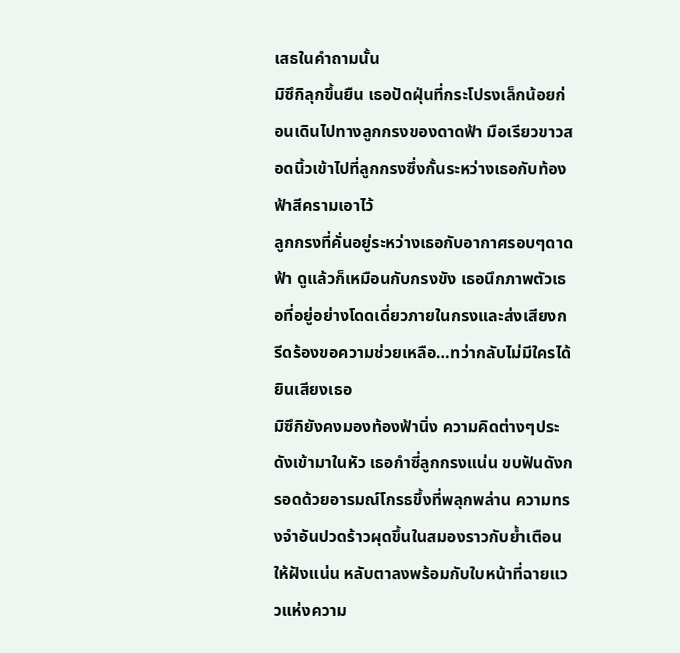เสธในคำถามนั้น
มิซึกิลุกขึ้นยืน เธอปัดฝุ่นที่กระโปรงเล็กน้อยก่อนเดินไปทางลูกกรงของดาดฟ้า มือเรียวขาวสอดนิ้วเข้าไปที่ลูกกรงซึ่งกั้นระหว่างเธอกับท้องฟ้าสีครามเอาไว้
ลูกกรงที่คั่นอยู่ระหว่างเธอกับอากาศรอบๆดาดฟ้า ดูแล้วก็เหมือนกับกรงขัง เธอนึกภาพตัวเธอที่อยู่อย่างโดดเดี่ยวภายในกรงและส่งเสียงกรีดร้องขอความช่วยเหลือ…ทว่ากลับไม่มีใครได้ยินเสียงเธอ
มิซึกิยังคงมองท้องฟ้านิ่ง ความคิดต่างๆประดังเข้ามาในหัว เธอกำซี่ลูกกรงแน่น ขบฟันดังกรอดด้วยอารมณ์โกรธขึ้งที่พลุกพล่าน ความทรงจำอันปวดร้าวผุดขึ้นในสมองราวกับย้ำเตือนให้ฝังแน่น หลับตาลงพร้อมกับใบหน้าที่ฉายแววแห่งความ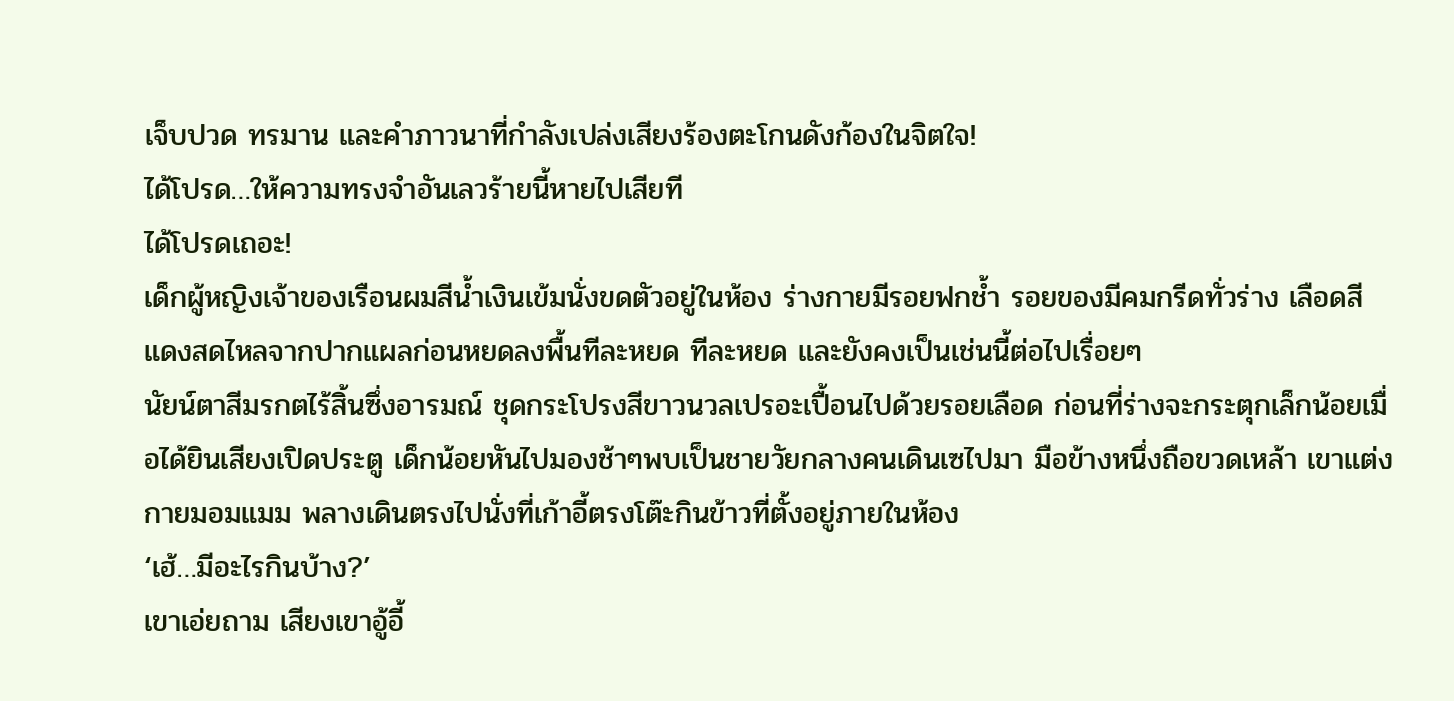เจ็บปวด ทรมาน และคำภาวนาที่กำลังเปล่งเสียงร้องตะโกนดังก้องในจิตใจ!
ได้โปรด…ให้ความทรงจำอันเลวร้ายนี้หายไปเสียที
ได้โปรดเถอะ!
เด็กผู้หญิงเจ้าของเรือนผมสีน้ำเงินเข้มนั่งขดตัวอยู่ในห้อง ร่างกายมีรอยฟกช้ำ รอยของมีคมกรีดทั่วร่าง เลือดสีแดงสดไหลจากปากแผลก่อนหยดลงพื้นทีละหยด ทีละหยด และยังคงเป็นเช่นนี้ต่อไปเรื่อยๆ
นัยน์ตาสีมรกตไร้สิ้นซึ่งอารมณ์ ชุดกระโปรงสีขาวนวลเปรอะเปื้อนไปด้วยรอยเลือด ก่อนที่ร่างจะกระตุกเล็กน้อยเมื่อได้ยินเสียงเปิดประตู เด็กน้อยหันไปมองช้าๆพบเป็นชายวัยกลางคนเดินเซไปมา มือข้างหนึ่งถือขวดเหล้า เขาแต่งกายมอมแมม พลางเดินตรงไปนั่งที่เก้าอี้ตรงโต๊ะกินข้าวที่ตั้งอยู่ภายในห้อง
‘เฮ้…มีอะไรกินบ้าง?’
เขาเอ่ยถาม เสียงเขาอู้อี้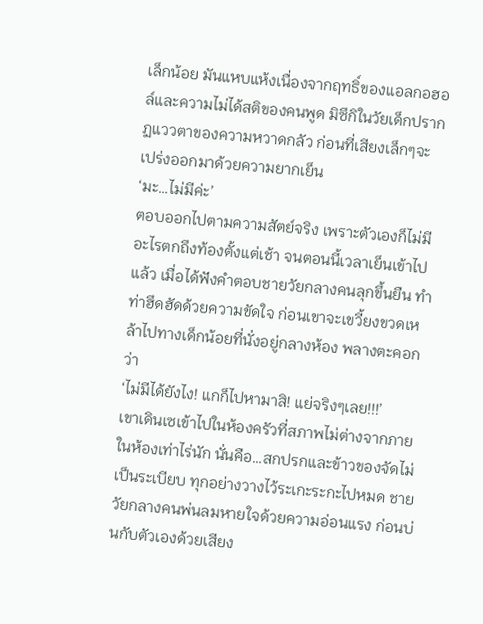เล็กน้อย มันแหบแห้งเนื่องจากฤทธิ์ของแอลกอฮอล์และความไม่ได้สติของคนพูด มิซึกิในวัยเด็กปรากฏแววตาของความหวาดกลัว ก่อนที่เสียงเล็กๆจะเปร่งออกมาด้วยความยากเย็น
‘มะ…ไม่มีค่ะ’
ตอบออกไปตามความสัตย์จริง เพราะตัวเองก็ไม่มีอะไรตกถึงท้องตั้งแต่เช้า จนตอนนี้เวลาเย็นเข้าไปแล้ว เมื่อได้ฟังคำตอบชายวัยกลางคนลุกขึ้นยืน ทำท่าฮึดฮัดด้วยความขัดใจ ก่อนเขาจะเขวี้ยงขวดเหล้าไปทางเด็กน้อยที่นั่งอยู่กลางห้อง พลางตะคอกว่า
‘ไม่มีได้ยังไง! แกก็ไปหามาสิ! แย่จริงๆเลย!!!’
เขาเดินเซเข้าไปในห้องครัวที่สภาพไม่ต่างจากภายในห้องเท่าไร่นัก นั่นคือ…สกปรกและข้าวของจัดไม่เป็นระเบียบ ทุกอย่างวางไว้ระเกะระกะไปหมด ชายวัยกลางคนพ่นลมหายใจด้วยความอ่อนแรง ก่อนบ่นกับตัวเองด้วยเสียง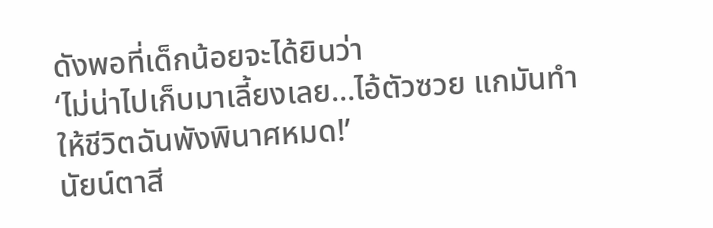ดังพอที่เด็กน้อยจะได้ยินว่า
‘ไม่น่าไปเก็บมาเลี้ยงเลย…ไอ้ตัวซวย แกมันทำให้ชีวิตฉันพังพินาศหมด!’
นัยน์ตาสี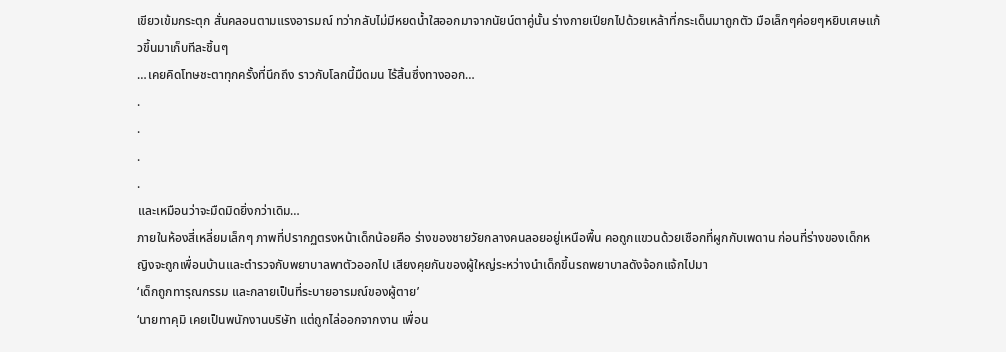เขียวเข้มกระตุก สั่นคลอนตามแรงอารมณ์ ทว่ากลับไม่มีหยดน้ำใสออกมาจากนัยน์ตาคู่นั้น ร่างกายเปียกไปด้วยเหล้าที่กระเด็นมาถูกตัว มือเล็กๆค่อยๆหยิบเศษแก้วขึ้นมาเก็บทีละชิ้นๆ
…เคยคิดโทษชะตาทุกครั้งที่นึกถึง ราวกับโลกนี้มืดมน ไร้สิ้นซึ่งทางออก…
.
.
.
.
และเหมือนว่าจะมืดมิดยิ่งกว่าเดิม…
ภายในห้องสี่เหลี่ยมเล็กๆ ภาพที่ปรากฏตรงหน้าเด็กน้อยคือ ร่างของชายวัยกลางคนลอยอยู่เหนือพื้น คอถูกแขวนด้วยเชือกที่ผูกกับเพดาน ก่อนที่ร่างของเด็กหญิงจะถูกเพื่อนบ้านและตำรวจกับพยาบาลพาตัวออกไป เสียงคุยกันของผู้ใหญ่ระหว่างนำเด็กขึ้นรถพยาบาลดังจ้อกแจ้กไปมา
‘เด็กถูกทารุณกรรม และกลายเป็นที่ระบายอารมณ์ของผู้ตาย’
‘นายทาคุมิ เคยเป็นพนักงานบริษัท แต่ถูกไล่ออกจากงาน เพื่อน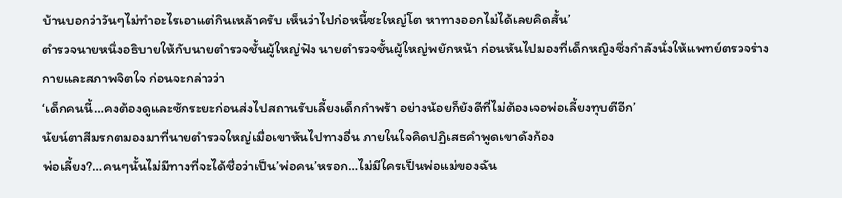บ้านบอกว่าวันๆไม่ทำอะไรเอาแต่กินเหล้าครับ เห็นว่าไปก่อหนี้ซะใหญ่โต หาทางออกไม่ได้เลยคิดสั้น’
ตำรวจนายหนึ่งอธิบายให้กับนายตำรวจชั้นผู้ใหญ่ฟัง นายตำรวจชั้นผู้ใหญ่พยักหน้า ก่อนหันไปมองที่เด็กหญิงซึ่งกำลังนั่งให้แพทย์ตรวจร่างกายและสภาพจิตใจ ก่อนจะกล่าวว่า
‘เด็กคนนี้…คงต้องดูและซักระยะก่อนส่งไปสถานรับเลี้ยงเด็กกำพร้า อย่างน้อยก็ยังดีที่ไม่ต้องเจอพ่อเลี้ยงทุบตีอีก’
นัยน์ตาสีมรกตมองมาที่นายตำรวจใหญ่เมื่อเขาหันไปทางอื่น ภายในใจคิดปฏิเสธคำพูดเขาดังก้อง
พ่อเลี้ยง?…คนๆนั้นไม่มีทางที่จะได้ชื่อว่าเป็น’พ่อคน’หรอก…ไม่มีใครเป็นพ่อแม่ของฉัน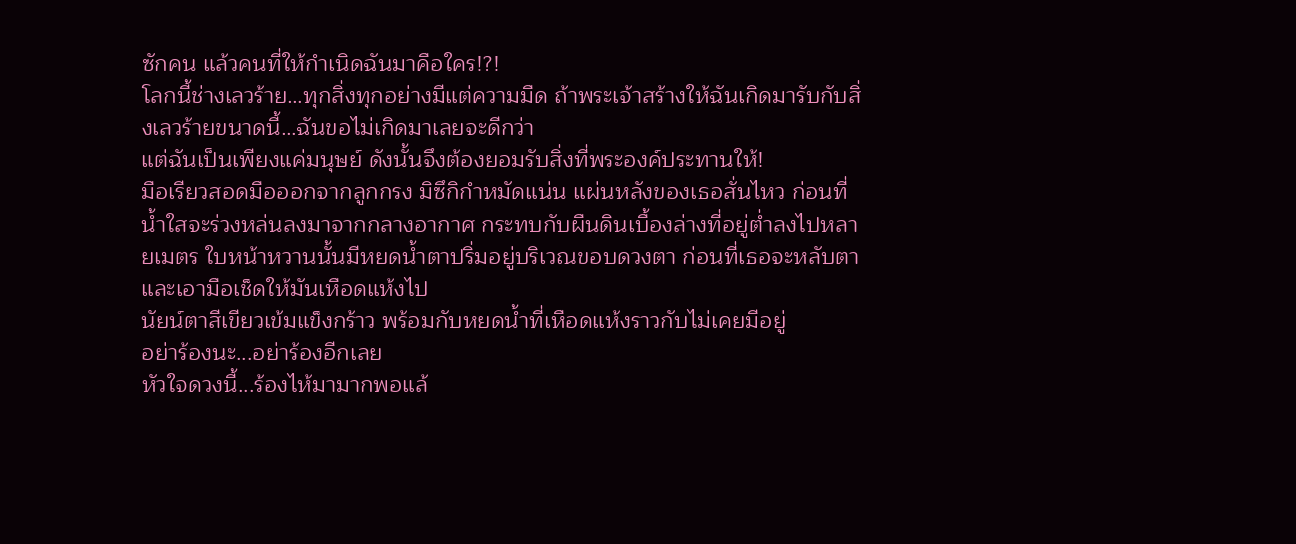ซักคน แล้วคนที่ให้กำเนิดฉันมาคือใคร!?!
โลกนี้ช่างเลวร้าย…ทุกสิ่งทุกอย่างมีแต่ความมืด ถ้าพระเจ้าสร้างให้ฉันเกิดมารับกับสิ่งเลวร้ายขนาดนี้…ฉันขอไม่เกิดมาเลยจะดีกว่า
แต่ฉันเป็นเพียงแค่มนุษย์ ดังนั้นจึงต้องยอมรับสิ่งที่พระองค์ประทานให้!
มือเรียวสอดมือออกจากลูกกรง มิซึกิกำหมัดแน่น แผ่นหลังของเธอสั่นไหว ก่อนที่น้ำใสจะร่วงหล่นลงมาจากกลางอากาศ กระทบกับผืนดินเบื้องล่างที่อยู่ต่ำลงไปหลายเมตร ใบหน้าหวานนั้นมีหยดน้ำตาปริ่มอยู่บริเวณขอบดวงตา ก่อนที่เธอจะหลับตาและเอามือเช็ดให้มันเหือดแห้งไป
นัยน์ตาสีเขียวเข้มแข็งกร้าว พร้อมกับหยดน้ำที่เหือดแห้งราวกับไม่เคยมีอยู่
อย่าร้องนะ...อย่าร้องอีกเลย
หัวใจดวงนี้...ร้องไห้มามากพอแล้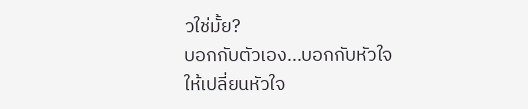วใช่มั้ย?
บอกกับตัวเอง...บอกกับหัวใจ
ให้เปลี่ยนหัวใจ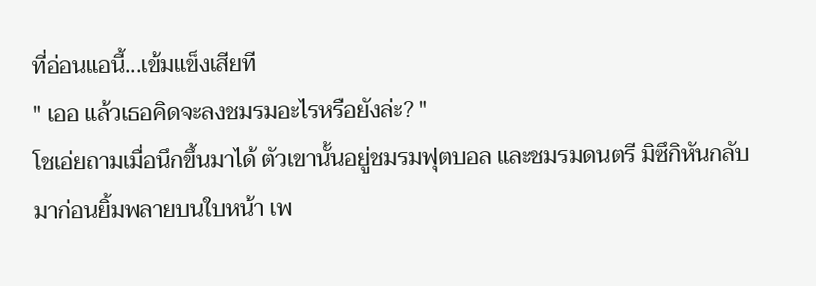ที่อ่อนแอนี้...เข้มแข็งเสียที
" เออ แล้วเธอคิดจะลงชมรมอะไรหรือยังล่ะ? "
โชเอ่ยถามเมื่อนึกขึ้นมาได้ ตัวเขานั้นอยู่ชมรมฟุตบอล และชมรมดนตรี มิซึกิหันกลับมาก่อนยิ้มพลายบนใบหน้า เพ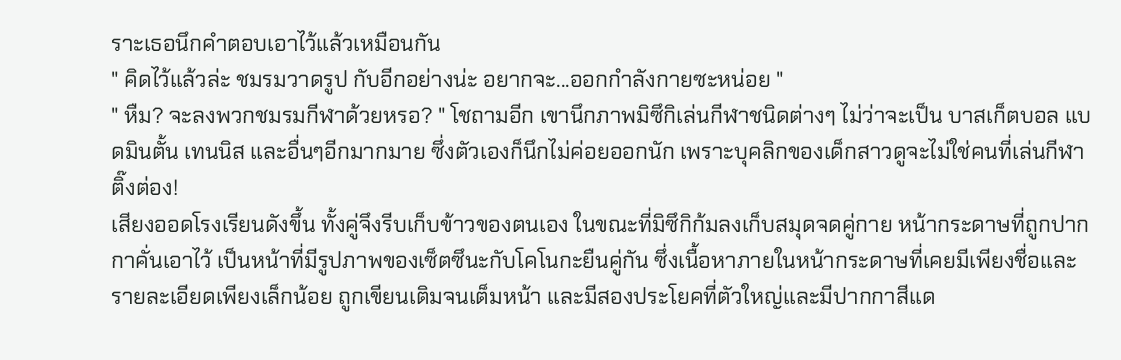ราะเธอนึกคำตอบเอาไว้แล้วเหมือนกัน
" คิดไว้แล้วล่ะ ชมรมวาดรูป กับอีกอย่างน่ะ อยากจะ...ออกกำลังกายซะหน่อย "
" หืม? จะลงพวกชมรมกีฬาด้วยหรอ? " โชถามอีก เขานึกภาพมิซึกิเล่นกีฬาชนิดต่างๆ ไม่ว่าจะเป็น บาสเก็ตบอล แบดมินตั้น เทนนิส และอื่นๆอีกมากมาย ซึ่งตัวเองก็นึกไม่ค่อยออกนัก เพราะบุคลิกของเด็กสาวดูจะไม่ใช่คนที่เล่นกีฬา
ติ๊งต่อง!
เสียงออดโรงเรียนดังขึ้น ทั้งคู่จึงรีบเก็บข้าวของตนเอง ในขณะที่มิซึกิก้มลงเก็บสมุดจดคู่กาย หน้ากระดาษที่ถูกปากกาคั่นเอาไว้ เป็นหน้าที่มีรูปภาพของเซ็ตซึนะกับโคโนกะยืนคู่กัน ซึ่งเนื้อหาภายในหน้ากระดาษที่เคยมีเพียงชื่อและรายละเอียดเพียงเล็กน้อย ถูกเขียนเติมจนเต็มหน้า และมีสองประโยคที่ตัวใหญ่และมีปากกาสีแด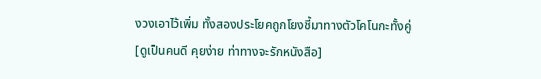งวงเอาไว้เพิ่ม ทั้งสองประโยคถูกโยงชี้มาทางตัวโคโนกะทั้งคู่
[ดูเป็นคนดี คุยง่าย ท่าทางจะรักหนังสือ]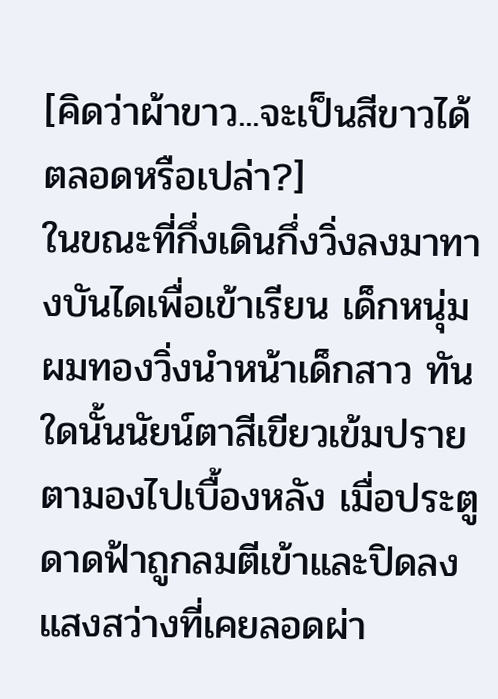[คิดว่าผ้าขาว...จะเป็นสีขาวได้ตลอดหรือเปล่า?]
ในขณะที่กึ่งเดินกึ่งวิ่งลงมาทางบันไดเพื่อเข้าเรียน เด็กหนุ่มผมทองวิ่งนำหน้าเด็กสาว ทันใดนั้นนัยน์ตาสีเขียวเข้มปรายตามองไปเบื้องหลัง เมื่อประตูดาดฟ้าถูกลมตีเข้าและปิดลง แสงสว่างที่เคยลอดผ่า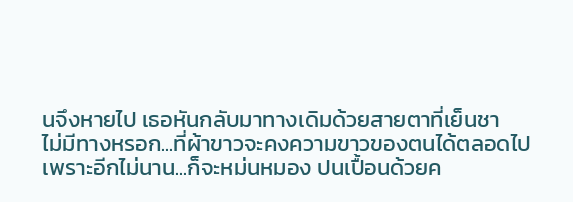นจึงหายไป เธอหันกลับมาทางเดิมด้วยสายตาที่เย็นชา
ไม่มีทางหรอก...ที่ผ้าขาวจะคงความขาวของตนได้ตลอดไป
เพราะอีกไม่นาน...ก็จะหม่นหมอง ปนเปื้อนด้วยค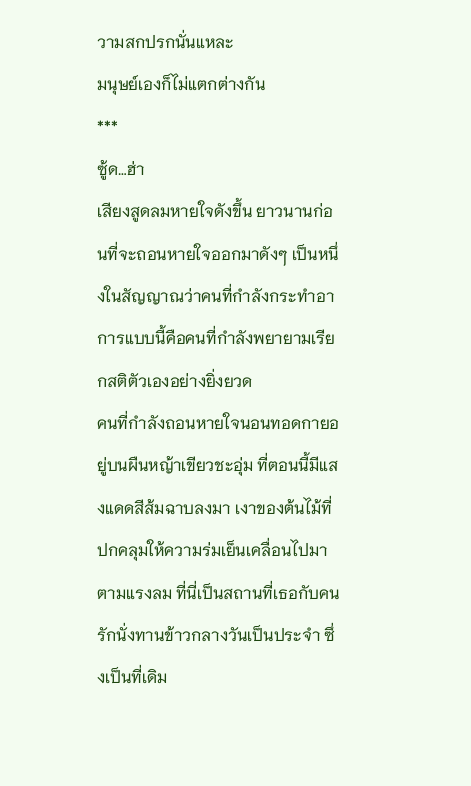วามสกปรกนั่นแหละ
มนุษย์เองก็ไม่แตกต่างกัน
***
ซู้ด…ฮ่า
เสียงสูดลมหายใจดังขึ้น ยาวนานก่อนที่จะถอนหายใจออกมาดังๆ เป็นหนึ่งในสัญญาณว่าคนที่กำลังกระทำอาการแบบนี้คือคนที่กำลังพยายามเรียกสติตัวเองอย่างยิ่งยวด
คนที่กำลังถอนหายใจนอนทอดกายอยู่บนผืนหญ้าเขียวชะอุ่ม ที่ตอนนี้มีแสงแดดสีส้มฉาบลงมา เงาของต้นไม้ที่ปกคลุมให้ความร่มเย็นเคลื่อนไปมาตามแรงลม ที่นี่เป็นสถานที่เธอกับคนรักนั่งทานข้าวกลางวันเป็นประจำ ซึ่งเป็นที่เดิม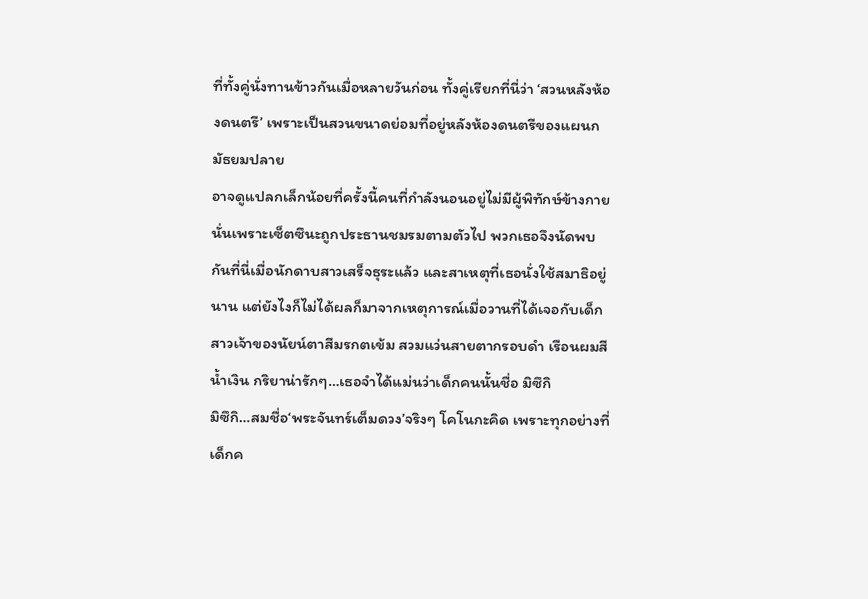ที่ทั้งคู่นั่งทานข้าวกันเมื่อหลายวันก่อน ทั้งคู่เรียกที่นี่ว่า ‘สวนหลังห้องดนตรี’ เพราะเป็นสวนขนาดย่อมที่อยู่หลังห้องดนตรีของแผนกมัธยมปลาย
อาจดูแปลกเล็กน้อยที่ครั้งนี้คนที่กำลังนอนอยู่ไม่มีผู้พิทักษ์ข้างกาย นั่นเพราะเซ็ตซึนะถูกประธานชมรมตามตัวไป พวกเธอจึงนัดพบกันที่นี่เมื่อนักดาบสาวเสร็จธุระแล้ว และสาเหตุที่เธอนั่งใช้สมาธิอยู่นาน แต่ยังไงก็ไม่ได้ผลก็มาจากเหตุการณ์เมื่อวานที่ได้เจอกับเด็กสาวเจ้าของนัยน์ตาสีมรกตเข้ม สวมแว่นสายตากรอบดำ เรือนผมสีน้ำเงิน กริยาน่ารักๆ…เธอจำได้แม่นว่าเด็กคนนั้นชื่อ มิซึกิ
มิซึกิ…สมชื่อ‘พระจันทร์เต็มดวง’จริงๆ โคโนกะคิด เพราะทุกอย่างที่เด็กค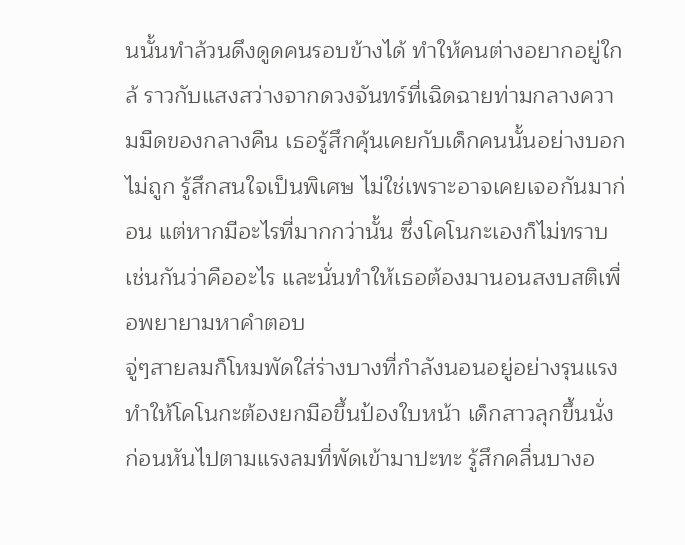นนั้นทำล้วนดึงดูดคนรอบข้างได้ ทำให้คนต่างอยากอยู่ใกล้ ราวกับแสงสว่างจากดวงจันทร์ที่เฉิดฉายท่ามกลางความมืดของกลางคืน เธอรู้สึกคุ้นเคยกับเด็กคนนั้นอย่างบอกไม่ถูก รู้สึกสนใจเป็นพิเศษ ไม่ใช่เพราะอาจเคยเจอกันมาก่อน แต่หากมีอะไรที่มากกว่านั้น ซึ่งโคโนกะเองก็ไม่ทราบเช่นกันว่าคืออะไร และนั่นทำให้เธอต้องมานอนสงบสติเพื่อพยายามหาคำตอบ
จู่ๆสายลมก็โหมพัดใส่ร่างบางที่กำลังนอนอยู่อย่างรุนแรง ทำให้โคโนกะต้องยกมือขึ้นป้องใบหน้า เด็กสาวลุกขึ้นนั่ง ก่อนหันไปตามแรงลมที่พัดเข้ามาปะทะ รู้สึกคลื่นบางอ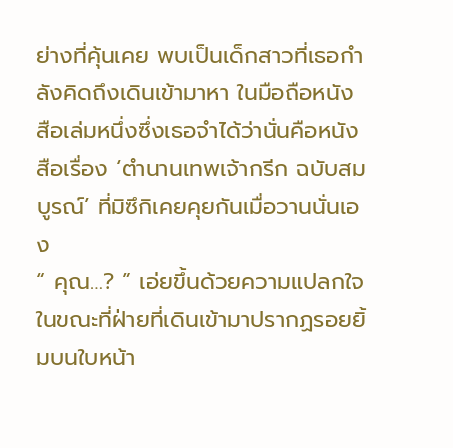ย่างที่คุ้นเคย พบเป็นเด็กสาวที่เธอกำลังคิดถึงเดินเข้ามาหา ในมือถือหนังสือเล่มหนึ่งซึ่งเธอจำได้ว่านั่นคือหนังสือเรื่อง ‘ตำนานเทพเจ้ากรีก ฉบับสมบูรณ์’ ที่มิซึกิเคยคุยกันเมื่อวานนั่นเอง
“ คุณ…? ” เอ่ยขึ้นด้วยความแปลกใจ ในขณะที่ฝ่ายที่เดินเข้ามาปรากฏรอยยิ้มบนใบหน้า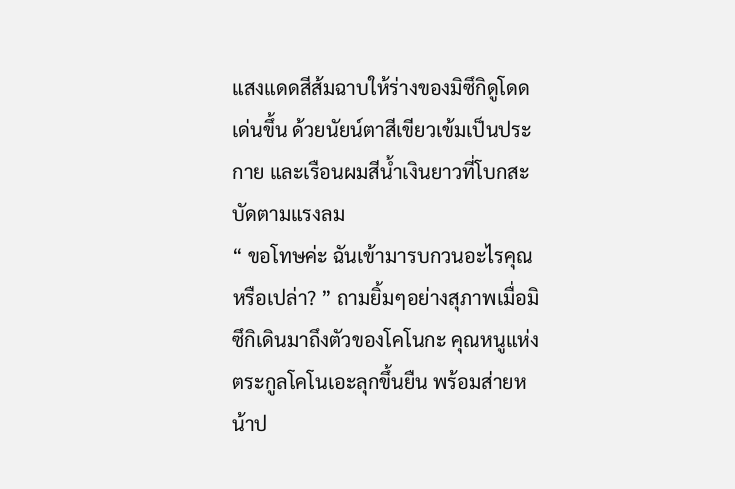แสงแดดสีส้มฉาบให้ร่างของมิซึกิดูโดดเด่นขึ้น ด้วยนัยน์ตาสีเขียวเข้มเป็นประกาย และเรือนผมสีน้ำเงินยาวที่โบกสะบัดตามแรงลม
“ ขอโทษค่ะ ฉันเข้ามารบกวนอะไรคุณหรือเปล่า? ” ถามยิ้มๆอย่างสุภาพเมื่อมิซึกิเดินมาถึงตัวของโคโนกะ คุณหนูแห่งตระกูลโคโนเอะลุกขึ้นยืน พร้อมส่ายหน้าป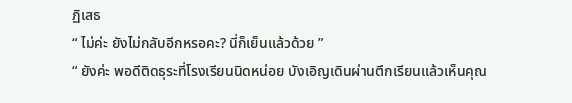ฏิเสธ
“ ไม่ค่ะ ยังไม่กลับอีกหรอคะ? นี่ก็เย็นแล้วด้วย ”
“ ยังค่ะ พอดีติดธุระที่โรงเรียนนิดหน่อย บังเอิญเดินผ่านตึกเรียนแล้วเห็นคุณ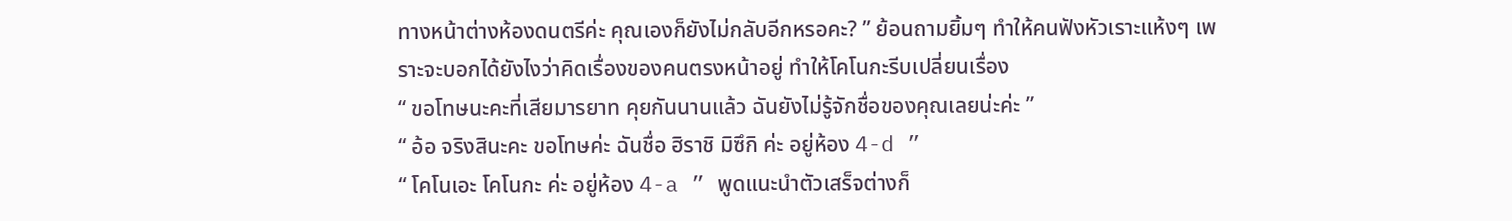ทางหน้าต่างห้องดนตรีค่ะ คุณเองก็ยังไม่กลับอีกหรอคะ? ” ย้อนถามยิ้มๆ ทำให้คนฟังหัวเราะแห้งๆ เพราะจะบอกได้ยังไงว่าคิดเรื่องของคนตรงหน้าอยู่ ทำให้โคโนกะรีบเปลี่ยนเรื่อง
“ ขอโทษนะคะที่เสียมารยาท คุยกันนานแล้ว ฉันยังไม่รู้จักชื่อของคุณเลยน่ะค่ะ ”
“ อ้อ จริงสินะคะ ขอโทษค่ะ ฉันชื่อ ฮิราชิ มิซึกิ ค่ะ อยู่ห้อง 4-d ”
“ โคโนเอะ โคโนกะ ค่ะ อยู่ห้อง 4-a ” พูดแนะนำตัวเสร็จต่างก็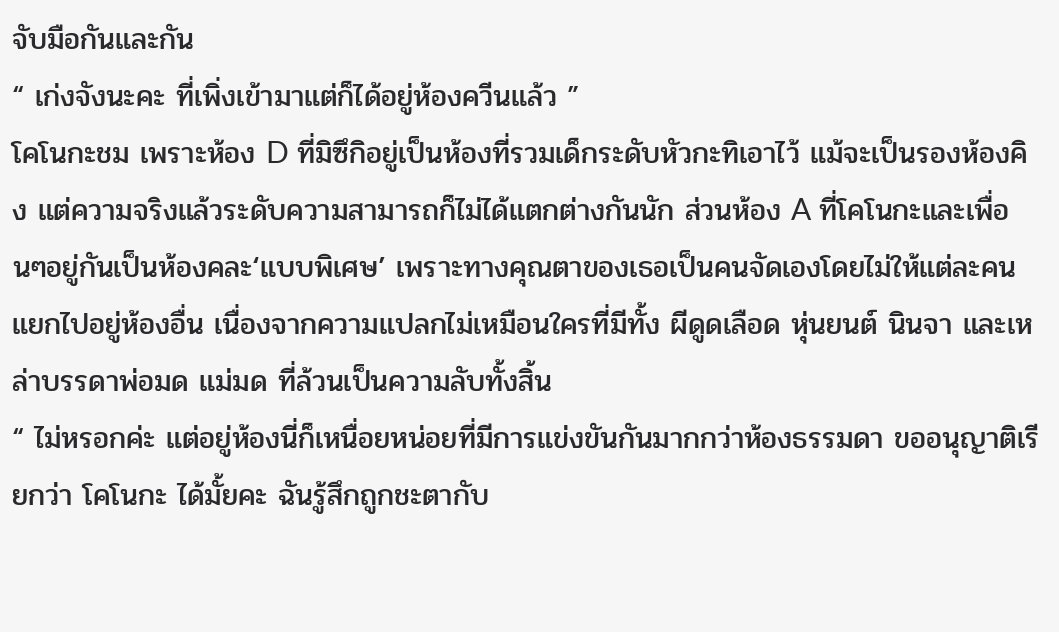จับมือกันและกัน
“ เก่งจังนะคะ ที่เพิ่งเข้ามาแต่ก็ได้อยู่ห้องควีนแล้ว ”
โคโนกะชม เพราะห้อง D ที่มิซึกิอยู่เป็นห้องที่รวมเด็กระดับหัวกะทิเอาไว้ แม้จะเป็นรองห้องคิง แต่ความจริงแล้วระดับความสามารถก็ไม่ได้แตกต่างกันนัก ส่วนห้อง A ที่โคโนกะและเพื่อนๆอยู่กันเป็นห้องคละ‘แบบพิเศษ’ เพราะทางคุณตาของเธอเป็นคนจัดเองโดยไม่ให้แต่ละคนแยกไปอยู่ห้องอื่น เนื่องจากความแปลกไม่เหมือนใครที่มีทั้ง ผีดูดเลือด หุ่นยนต์ นินจา และเหล่าบรรดาพ่อมด แม่มด ที่ล้วนเป็นความลับทั้งสิ้น
“ ไม่หรอกค่ะ แต่อยู่ห้องนี่ก็เหนื่อยหน่อยที่มีการแข่งขันกันมากกว่าห้องธรรมดา ขออนุญาติเรียกว่า โคโนกะ ได้มั้ยคะ ฉันรู้สึกถูกชะตากับ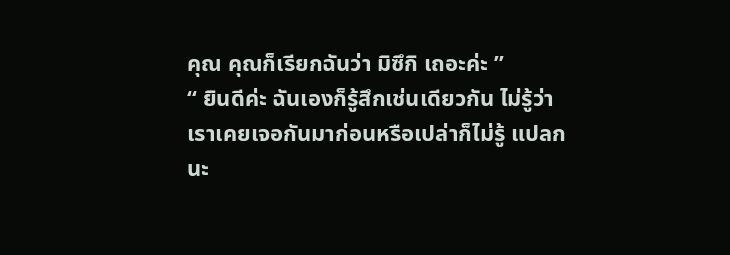คุณ คุณก็เรียกฉันว่า มิซึกิ เถอะค่ะ ”
“ ยินดีค่ะ ฉันเองก็รู้สึกเช่นเดียวกัน ไม่รู้ว่าเราเคยเจอกันมาก่อนหรือเปล่าก็ไม่รู้ แปลกนะ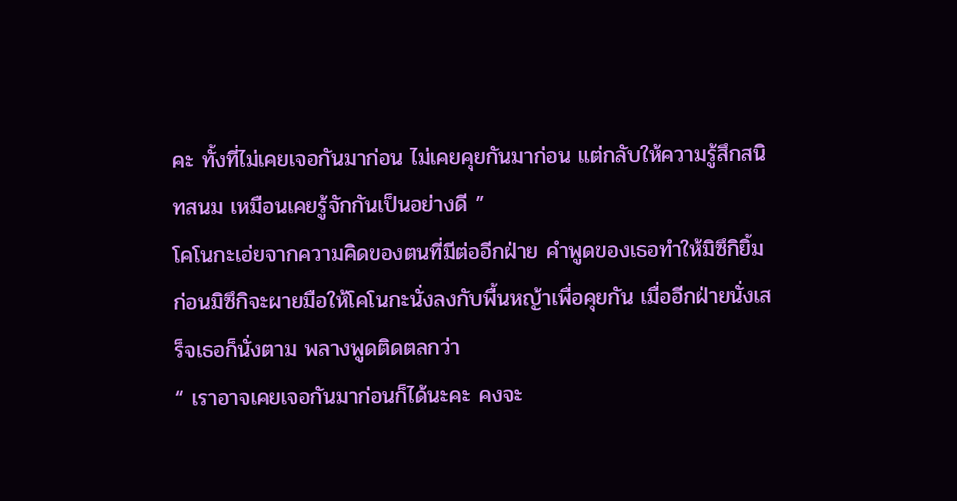คะ ทั้งที่ไม่เคยเจอกันมาก่อน ไม่เคยคุยกันมาก่อน แต่กลับให้ความรู้สึกสนิทสนม เหมือนเคยรู้จักกันเป็นอย่างดี ”
โคโนกะเอ่ยจากความคิดของตนที่มีต่ออีกฝ่าย คำพูดของเธอทำให้มิซึกิยิ้ม ก่อนมิซึกิจะผายมือให้โคโนกะนั่งลงกับพื้นหญ้าเพื่อคุยกัน เมื่ออีกฝ่ายนั่งเสร็จเธอก็นั่งตาม พลางพูดติดตลกว่า
“ เราอาจเคยเจอกันมาก่อนก็ได้นะคะ คงจะ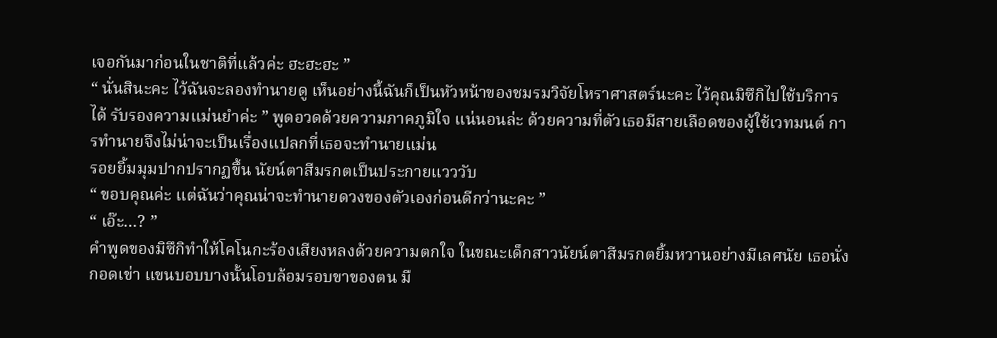เจอกันมาก่อนในชาติที่แล้วค่ะ ฮะฮะฮะ ”
“ นั่นสินะคะ ไว้ฉันจะลองทำนายดู เห็นอย่างนี้ฉันก็เป็นหัวหน้าของชมรมวิจัยโหราศาสตร์นะคะ ไว้คุณมิซึกิไปใช้บริการได้ รับรองความแม่นยำค่ะ ” พูดอวดด้วยความภาคภูมิใจ แน่นอนล่ะ ด้วยความที่ตัวเธอมีสายเลือดของผู้ใช้เวทมนต์ การทำนายจึงไม่น่าจะเป็นเรื่องแปลกที่เธอจะทำนายแม่น
รอยยิ้มมุมปากปรากฏขึ้น นัยน์ตาสีมรกตเป็นประกายแวววับ
“ ขอบคุณค่ะ แต่ฉันว่าคุณน่าจะทำนายดวงของตัวเองก่อนดีกว่านะคะ ”
“ เอ๊ะ…? ”
คำพูดของมิซึกิทำให้โคโนกะร้องเสียงหลงด้วยความตกใจ ในขณะเด็กสาวนัยน์ตาสีมรกตยิ้มหวานอย่างมีเลศนัย เธอนั่งกอดเข่า แขนบอบบางนั้นโอบล้อมรอบขาของตน มื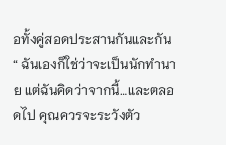อทั้งคู่สอดประสานกันและกัน
“ ฉันเองก็ใช่ว่าจะเป็นนักทำนาย แต่ฉันคิดว่าจากนี้…และตลอดไป คุณควรจะระวังตัว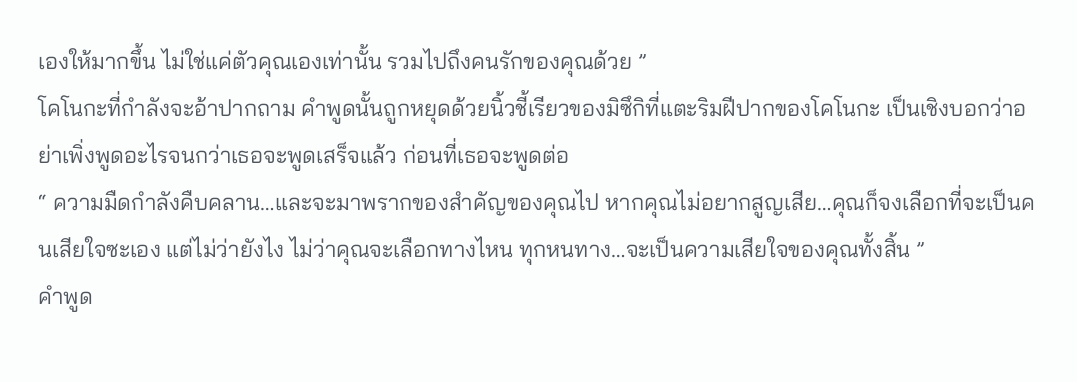เองให้มากขึ้น ไม่ใช่แค่ตัวคุณเองเท่านั้น รวมไปถึงคนรักของคุณด้วย ”
โคโนกะที่กำลังจะอ้าปากถาม คำพูดนั้นถูกหยุดด้วยนิ้วชี้เรียวของมิซึกิที่แตะริมฝีปากของโคโนกะ เป็นเชิงบอกว่าอย่าเพิ่งพูดอะไรจนกว่าเธอจะพูดเสร็จแล้ว ก่อนที่เธอจะพูดต่อ
“ ความมืดกำลังคืบคลาน…และจะมาพรากของสำคัญของคุณไป หากคุณไม่อยากสูญเสีย…คุณก็จงเลือกที่จะเป็นคนเสียใจซะเอง แต่ไม่ว่ายังไง ไม่ว่าคุณจะเลือกทางไหน ทุกหนทาง…จะเป็นความเสียใจของคุณทั้งสิ้น ”
คำพูด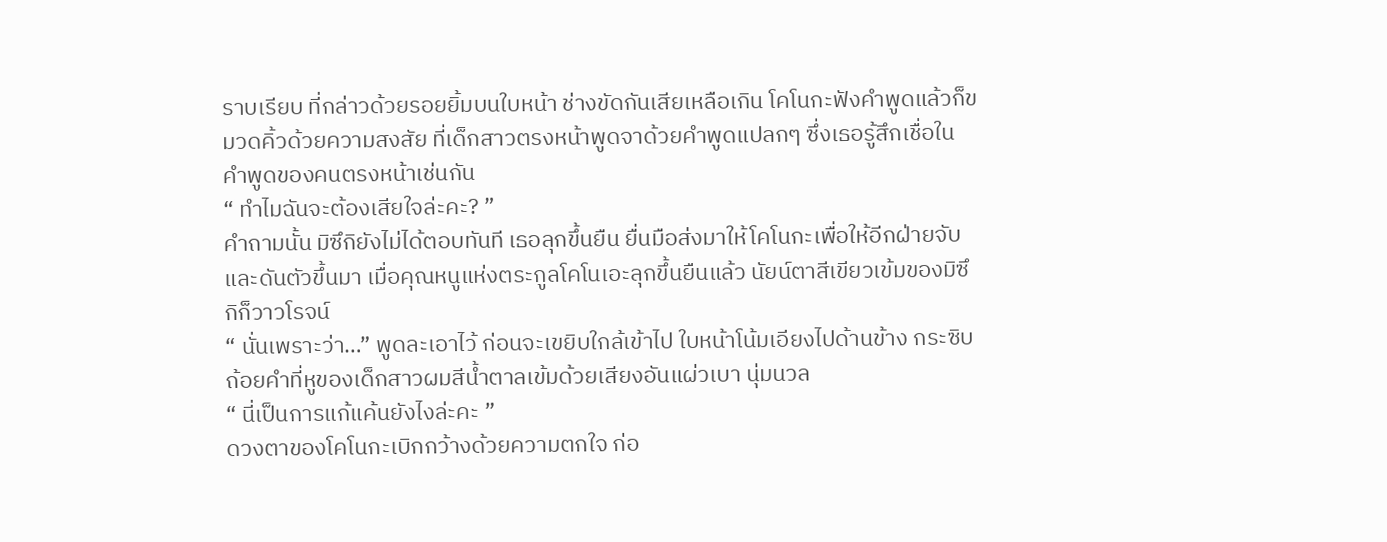ราบเรียบ ที่กล่าวด้วยรอยยิ้มบนใบหน้า ช่างขัดกันเสียเหลือเกิน โคโนกะฟังคำพูดแล้วก็ขมวดคิ้วด้วยความสงสัย ที่เด็กสาวตรงหน้าพูดจาด้วยคำพูดแปลกๆ ซึ่งเธอรู้สึกเชื่อในคำพูดของคนตรงหน้าเช่นกัน
“ ทำไมฉันจะต้องเสียใจล่ะคะ? ”
คำถามนั้น มิซึกิยังไม่ได้ตอบทันที เธอลุกขึ้นยืน ยื่นมือส่งมาให้โคโนกะเพื่อให้อีกฝ่ายจับและดันตัวขึ้นมา เมื่อคุณหนูแห่งตระกูลโคโนเอะลุกขึ้นยืนแล้ว นัยน์ตาสีเขียวเข้มของมิซึกิก็วาวโรจน์
“ นั่นเพราะว่า…” พูดละเอาไว้ ก่อนจะเขยิบใกล้เข้าไป ใบหน้าโน้มเอียงไปด้านข้าง กระซิบถ้อยคำที่หูของเด็กสาวผมสีน้ำตาลเข้มด้วยเสียงอันแผ่วเบา นุ่มนวล
“ นี่เป็นการแก้แค้นยังไงล่ะคะ ”
ดวงตาของโคโนกะเบิกกว้างด้วยความตกใจ ก่อ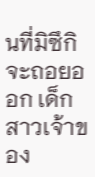นที่มิซึกิจะถอยออก เด็กสาวเจ้าของ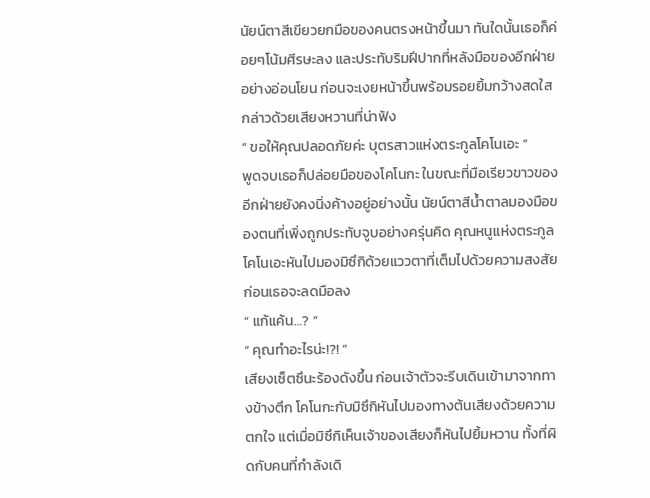นัยน์ตาสีเขียวยกมือของคนตรงหน้าขึ้นมา ทันใดนั้นเธอก็ค่อยๆโน้มศีรษะลง และประทับริมฝีปากที่หลังมือของอีกฝ่ายอย่างอ่อนโยน ก่อนจะเงยหน้าขึ้นพร้อมรอยยิ้มกว้างสดใส กล่าวด้วยเสียงหวานที่น่าฟัง
“ ขอให้คุณปลอดภัยค่ะ บุตรสาวแห่งตระกูลโคโนเอะ ”
พูดจบเธอก็ปล่อยมือของโคโนกะ ในขณะที่มือเรียวขาวของอีกฝ่ายยังคงนิ่งค้างอยู่อย่างนั้น นัยน์ตาสีน้ำตาลมองมือของตนที่เพิ่งถูกประทับจูบอย่างครุ่นคิด คุณหนูแห่งตระกูลโคโนเอะหันไปมองมิซึกิด้วยแววตาที่เต็มไปด้วยความสงสัย ก่อนเธอจะลดมือลง
“ แก้แค้น…? ”
“ คุณทำอะไรน่ะ!?! ”
เสียงเซ็ตซึนะร้องดังขึ้น ก่อนเจ้าตัวจะรีบเดินเข้ามาจากทางข้างตึก โคโนกะกับมิซึกิหันไปมองทางต้นเสียงด้วยความตกใจ แต่เมื่อมิซึกิเห็นเจ้าของเสียงก็หันไปยิ้มหวาน ทั้งที่ผิดกับคนที่กำลังเดิ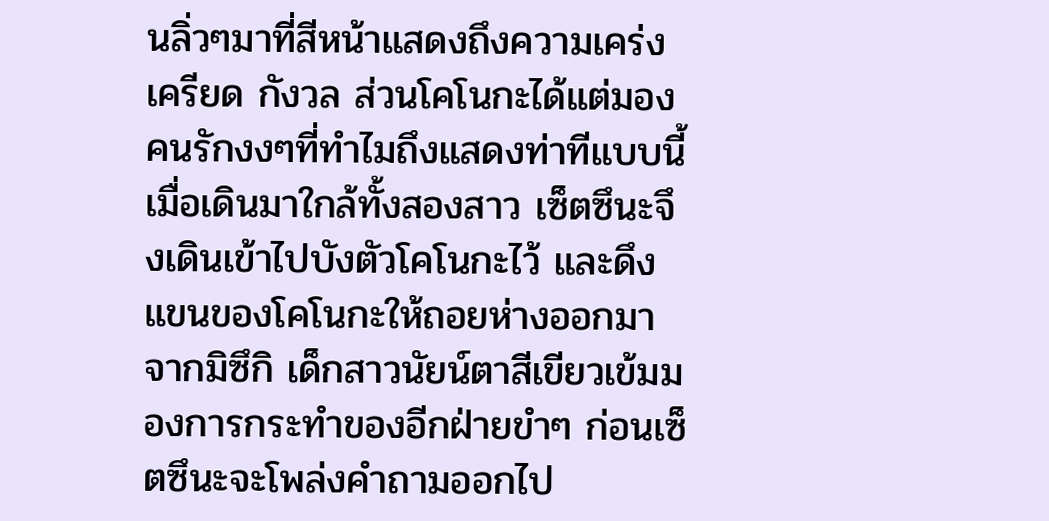นลิ่วๆมาที่สีหน้าแสดงถึงความเคร่งเครียด กังวล ส่วนโคโนกะได้แต่มองคนรักงงๆที่ทำไมถึงแสดงท่าทีแบบนี้
เมื่อเดินมาใกล้ทั้งสองสาว เซ็ตซึนะจึงเดินเข้าไปบังตัวโคโนกะไว้ และดึงแขนของโคโนกะให้ถอยห่างออกมาจากมิซึกิ เด็กสาวนัยน์ตาสีเขียวเข้มมองการกระทำของอีกฝ่ายขำๆ ก่อนเซ็ตซึนะจะโพล่งคำถามออกไป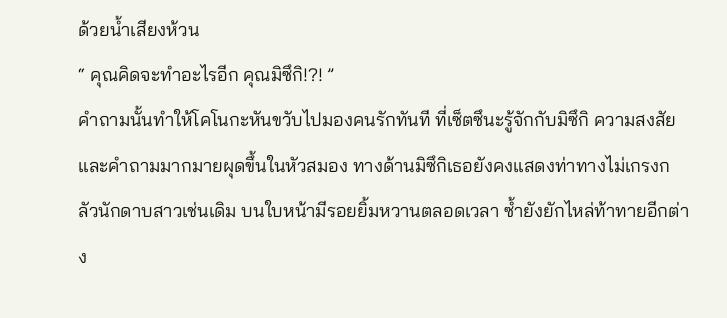ด้วยน้ำเสียงห้วน
“ คุณคิดจะทำอะไรอีก คุณมิซึกิ!?! ”
คำถามนั้นทำให้โคโนกะหันขวับไปมองคนรักทันที ที่เซ็ตซึนะรู้จักกับมิซึกิ ความสงสัยและคำถามมากมายผุดขึ้นในหัวสมอง ทางด้านมิซึกิเธอยังคงแสดงท่าทางไม่เกรงกลัวนักดาบสาวเช่นเดิม บนใบหน้ามีรอยยิ้มหวานตลอดเวลา ซ้ำยังยักไหล่ท้าทายอีกต่าง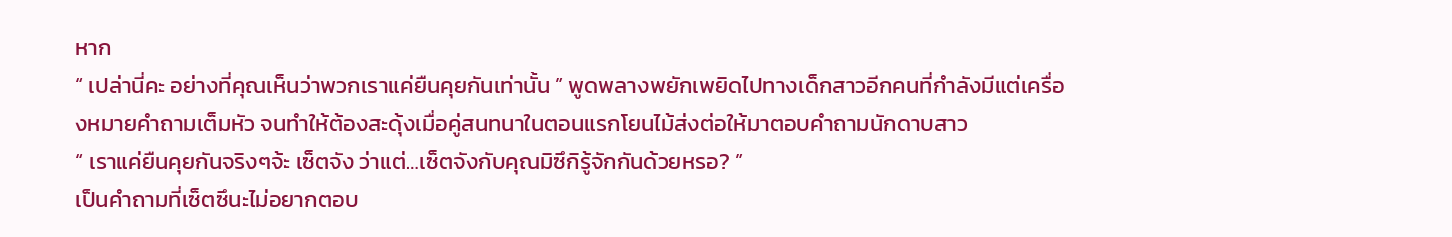หาก
“ เปล่านี่คะ อย่างที่คุณเห็นว่าพวกเราแค่ยืนคุยกันเท่านั้น ” พูดพลางพยักเพยิดไปทางเด็กสาวอีกคนที่กำลังมีแต่เครื่องหมายคำถามเต็มหัว จนทำให้ต้องสะดุ้งเมื่อคู่สนทนาในตอนแรกโยนไม้ส่งต่อให้มาตอบคำถามนักดาบสาว
“ เราแค่ยืนคุยกันจริงๆจ้ะ เซ็ตจัง ว่าแต่…เซ็ตจังกับคุณมิซึกิรู้จักกันด้วยหรอ? ”
เป็นคำถามที่เซ็ตซึนะไม่อยากตอบ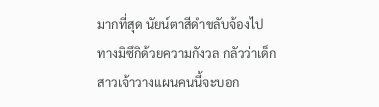มากที่สุด นัยน์ตาสีดำขลับจ้องไปทางมิซึกิด้วยความกังวล กลัวว่าเด็กสาวเจ้าวางแผนคนนี้จะบอก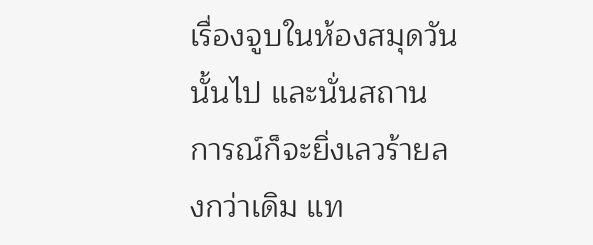เรื่องจูบในห้องสมุดวันนั้นไป และนั่นสถานการณ์ก็จะยิ่งเลวร้ายลงกว่าเดิม แท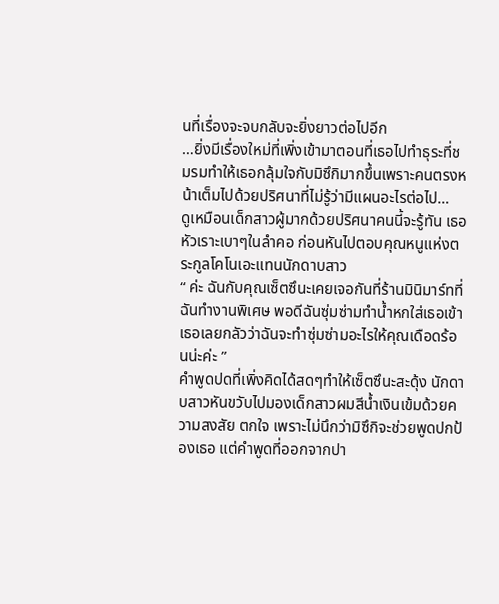นที่เรื่องจะจบกลับจะยิ่งยาวต่อไปอีก
…ยิ่งมีเรื่องใหม่ที่เพิ่งเข้ามาตอนที่เธอไปทำธุระที่ชมรมทำให้เธอกลุ้มใจกับมิซึกิมากขึ้นเพราะคนตรงหน้าเต็มไปด้วยปริศนาที่ไม่รู้ว่ามีแผนอะไรต่อไป…
ดูเหมือนเด็กสาวผู้มากด้วยปริศนาคนนี้จะรู้ทัน เธอหัวเราะเบาๆในลำคอ ก่อนหันไปตอบคุณหนูแห่งตระกูลโคโนเอะแทนนักดาบสาว
“ ค่ะ ฉันกับคุณเซ็ตซึนะเคยเจอกันที่ร้านมินิมาร์ทที่ฉันทำงานพิเศษ พอดีฉันซุ่มซ่ามทำน้ำหกใส่เธอเข้า เธอเลยกลัวว่าฉันจะทำซุ่มซ่ามอะไรให้คุณเดือดร้อนน่ะค่ะ ”
คำพูดปดที่เพิ่งคิดได้สดๆทำให้เซ็ตซึนะสะดุ้ง นักดาบสาวหันขวับไปมองเด็กสาวผมสีน้ำเงินเข้มด้วยความสงสัย ตกใจ เพราะไม่นึกว่ามิซึกิจะช่วยพูดปกป้องเธอ แต่คำพูดที่ออกจากปา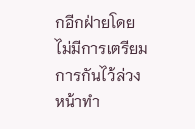กอีกฝ่ายโดยไม่มีการเตรียมการกันไว้ล่วงหน้าทำ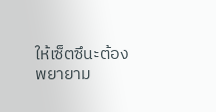ให้เซ็ตซึนะต้องพยายาม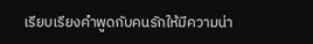เรียบเรียงคำพูดกับคนรักให้มีความน่า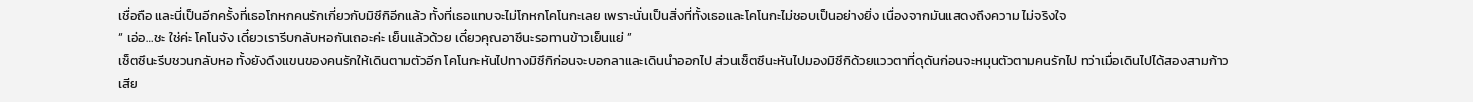เชื่อถือ และนี่เป็นอีกครั้งที่เธอโกหกคนรักเกี่ยวกับมิซึกิอีกแล้ว ทั้งที่เธอแทบจะไม่โกหกโคโนกะเลย เพราะนั่นเป็นสิ่งที่ทั้งเธอและโคโนกะไม่ชอบเป็นอย่างยิ่ง เนื่องจากมันแสดงถึงความ ไม่จริงใจ
“ เอ่อ…ชะ ใช่ค่ะ โคโนจัง เดี๋ยวเรารีบกลับหอกันเถอะค่ะ เย็นแล้วด้วย เดี๋ยวคุณอาซึนะรอทานข้าวเย็นแย่ ”
เซ็ตซึนะรีบชวนกลับหอ ทั้งยังดึงแขนของคนรักให้เดินตามตัวอีก โคโนกะหันไปทางมิซึกิก่อนจะบอกลาและเดินนำออกไป ส่วนเซ็ตซึนะหันไปมองมิซึกิด้วยแววตาที่ดุดันก่อนจะหมุนตัวตามคนรักไป ทว่าเมื่อเดินไปได้สองสามก้าว เสีย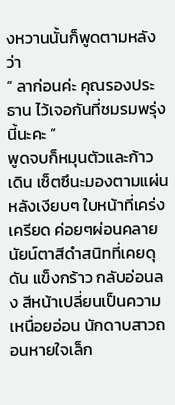งหวานนั้นก็พูดตามหลังว่า
“ ลาก่อนค่ะ คุณรองประธาน ไว้เจอกันที่ชมรมพรุ่งนี้นะคะ ”
พูดจบก็หมุนตัวและก้าวเดิน เซ็ตซึนะมองตามแผ่นหลังเงียบๆ ใบหน้าที่เคร่งเครียด ค่อยๆผ่อนคลาย นัยน์ตาสีดำสนิทที่เคยดุดัน แข็งกร้าว กลับอ่อนลง สีหน้าเปลี่ยนเป็นความเหนื่อยอ่อน นักดาบสาวถอนหายใจเล็ก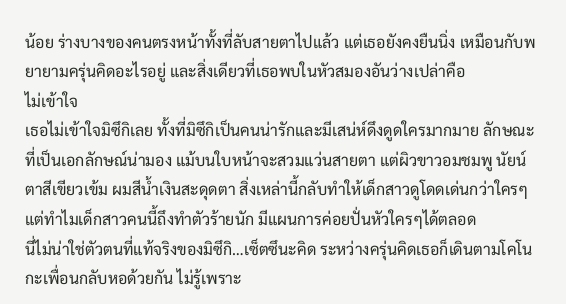น้อย ร่างบางของคนตรงหน้าทั้งที่ลับสายตาไปแล้ว แต่เธอยังคงยืนนิ่ง เหมือนกับพยายามครุ่นคิดอะไรอยู่ และสิ่งเดียวที่เธอพบในหัวสมองอันว่างเปล่าคือ
ไม่เข้าใจ
เธอไม่เข้าใจมิซึกิเลย ทั้งที่มิซึกิเป็นคนน่ารักและมีเสน่ห์ดึงดูดใครมากมาย ลักษณะที่เป็นเอกลักษณ์น่ามอง แม้บนใบหน้าจะสวมแว่นสายตา แต่ผิวขาวอมชมพู นัยน์ตาสีเขียวเข้ม ผมสีน้ำเงินสะดุดตา สิ่งเหล่านี้กลับทำให้เด็กสาวดูโดดเด่นกว่าใครๆ แต่ทำไมเด็กสาวคนนี้ถึงทำตัวร้ายนัก มีแผนการค่อยปั่นหัวใครๆได้ตลอด
นี่ไม่น่าใช่ตัวตนที่แท้จริงของมิซึกิ…เซ็ตซึนะคิด ระหว่างครุ่นคิดเธอก็เดินตามโคโนกะเพื่อนกลับหอด้วยกัน ไม่รู้เพราะ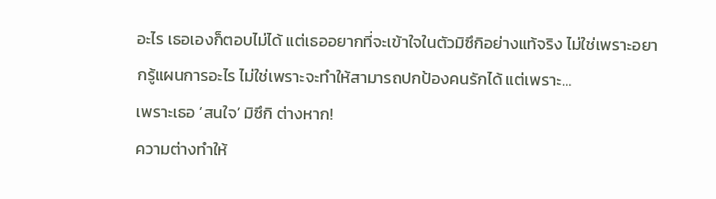อะไร เธอเองก็ตอบไม่ได้ แต่เธออยากที่จะเข้าใจในตัวมิซึกิอย่างแท้จริง ไม่ใช่เพราะอยากรู้แผนการอะไร ไม่ใช่เพราะจะทำให้สามารถปกป้องคนรักได้ แต่เพราะ…
เพราะเธอ ‘สนใจ’ มิซึกิ ต่างหาก!
ความต่างทำให้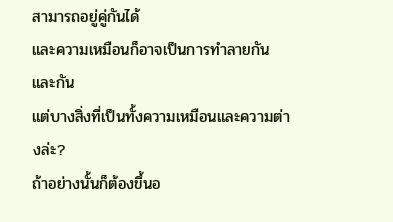สามารถอยู่คู่กันได้
และความเหมือนก็อาจเป็นการทำลายกันและกัน
แต่บางสิ่งที่เป็นทั้งความเหมือนและความต่างล่ะ?
ถ้าอย่างนั้นก็ต้องขึ้นอ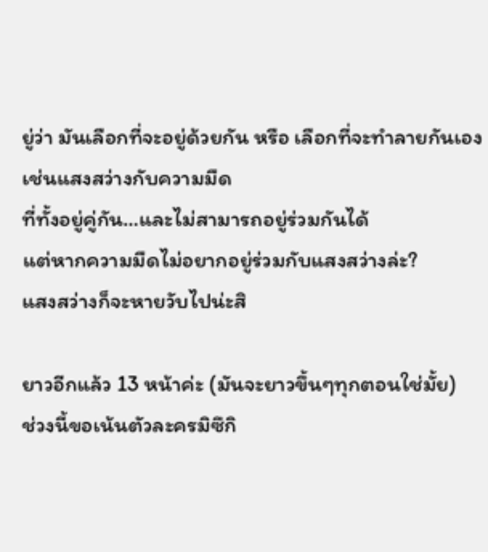ยู่ว่า มันเลือกที่จะอยู่ด้วยกัน หรือ เลือกที่จะทำลายกันเอง
เช่นแสงสว่างกับความมืด
ที่ทั้งอยู่คู่กัน…และไม่สามารถอยู่ร่วมกันได้
แต่หากความมืดไม่อยากอยู่ร่วมกับแสงสว่างล่ะ?
แสงสว่างก็จะหายวับไปน่ะสิ

ยาวอีกแล้ว 13 หน้าค่ะ (มันจะยาวขึ้นๆทุกตอนใช่มั้ย)
ช่วงนี้ขอเน้นตัวละครมิซึกิ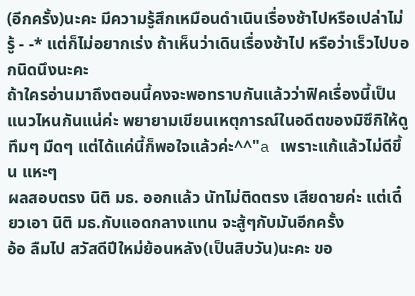(อีกครั้ง)นะคะ มีความรู้สึกเหมือนดำเนินเรื่องช้าไปหรือเปล่าไม่รู้ - -* แต่ก็ไม่อยากเร่ง ถ้าเห็นว่าเดินเรื่องช้าไป หรือว่าเร็วไปบอกนิดนึงนะคะ
ถ้าใครอ่านมาถึงตอนนี้คงจะพอทราบกันแล้วว่าฟิคเรื่องนี้เป็นแนวไหนกันแน่ค่ะ พยายามเขียนเหตุการณ์ในอดีตของมิซึกิให้ดูทึมๆ มืดๆ แต่ได้แค่นี้ก็พอใจแล้วค่ะ^^"a เพราะแก้แล้วไม่ดีขึ้น แหะๆ
ผลสอบตรง นิติ มธ. ออกแล้ว นัทไม่ติดตรง เสียดายค่ะ แต่เดี๋ยวเอา นิติ มธ.กับแอดกลางแทน จะสู้ๆกับมันอีกครั้ง
อ้อ ลืมไป สวัสดีปีใหม่ย้อนหลัง(เป็นสิบวัน)นะคะ ขอ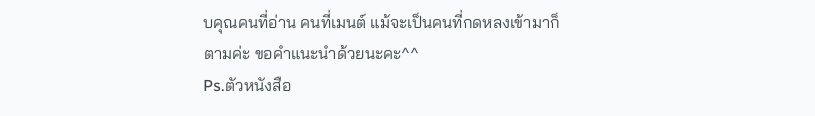บคุณคนที่อ่าน คนที่เมนต์ แม้จะเป็นคนที่กดหลงเข้ามาก็ตามค่ะ ขอคำแนะนำด้วยนะคะ^^
Ps.ตัวหนังสือ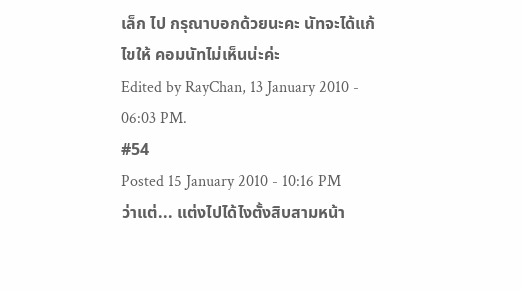เล็ก ไป กรุณาบอกด้วยนะคะ นัทจะได้แก้ไขให้ คอมนัทไม่เห็นน่ะค่ะ
Edited by RayChan, 13 January 2010 - 06:03 PM.
#54
Posted 15 January 2010 - 10:16 PM
ว่าแต่... แต่งไปได้ไงตั้งสิบสามหน้า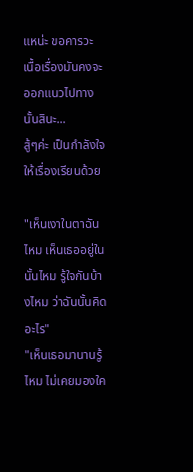แหน่ะ ขอคารวะ
เนื้อเรื่องมันคงจะออกแนวไปทางนั้นสินะ...
สู้ๆค่ะ เป็นกำลังใจให้เรื่องเรียนด้วย

"เห็นเงาในตาฉันไหม เห็นเธออยู่ในนั้นไหม รู้ใจกันบ้างไหม ว่าฉันนั้นคิดอะไร"
"เห็นเธอมานานรู้ไหม ไม่เคยมองใค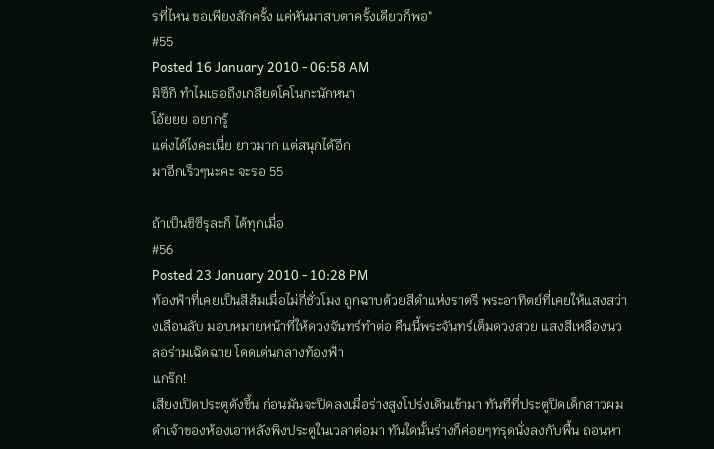รที่ไหน ขอเพียงสักครั้ง แค่หันมาสบตาครั้งเดียวก็พอ"
#55
Posted 16 January 2010 - 06:58 AM
มิซึกิ ทำไมเธอถึงเกลียดโคโนกะนักหนา
โอ้ยยย อยากรู้
แต่งได้ไงคะเนี่ย ยาวมาก แต่สนุกได้อีก
มาอีกเร็วๆนะคะ จะรอ 55

ถ้าเป็นชิซึรุละก็ ได้ทุกเมื่อ
#56
Posted 23 January 2010 - 10:28 PM
ท้องฟ้าที่เคยเป็นสีส้มเมื่อไม่กี่ชั่วโมง ถูกฉาบด้วยสีดำแห่งราตรี พระอาทิตย์ที่เคยให้แสงสว่างเลือนลับ มอบหมายหน้าที่ให้ดวงจันทร์ทำต่อ คืนนี้พระจันทร์เต็มดวงสวย แสงสีเหลืองนวลอร่ามเฉิดฉาย โดดเด่นกลางท้องฟ้า
แกร๊ก!
เสียงเปิดประตูดังขึ้น ก่อนมันจะปิดลงเมื่อร่างสูงโปร่งเดินเข้ามา ทันทีที่ประตูปิดเด็กสาวผมดำเจ้าของห้องเอาหลังพิงประตูในเวลาต่อมา ทันใดนั้นร่างก็ค่อยๆทรุดนั่งลงกับพื้น ถอนหา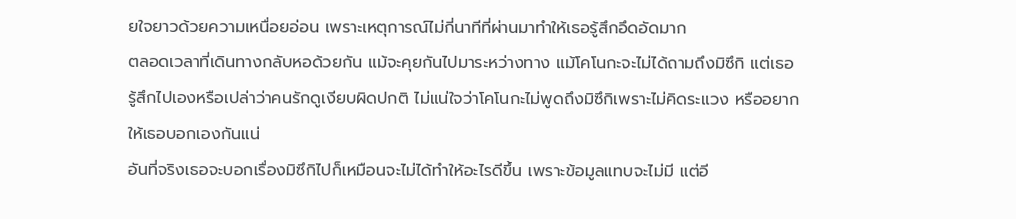ยใจยาวด้วยความเหนื่อยอ่อน เพราะเหตุการณ์ไม่กี่นาทีที่ผ่านมาทำให้เธอรู้สึกอึดอัดมาก
ตลอดเวลาที่เดินทางกลับหอด้วยกัน แม้จะคุยกันไปมาระหว่างทาง แม้โคโนกะจะไม่ได้ถามถึงมิซึกิ แต่เธอรู้สึกไปเองหรือเปล่าว่าคนรักดูเงียบผิดปกติ ไม่แน่ใจว่าโคโนกะไม่พูดถึงมิซึกิเพราะไม่คิดระแวง หรืออยากให้เธอบอกเองกันแน่
อันที่จริงเธอจะบอกเรื่องมิซึกิไปก็เหมือนจะไม่ได้ทำให้อะไรดีขึ้น เพราะข้อมูลแทบจะไม่มี แต่อี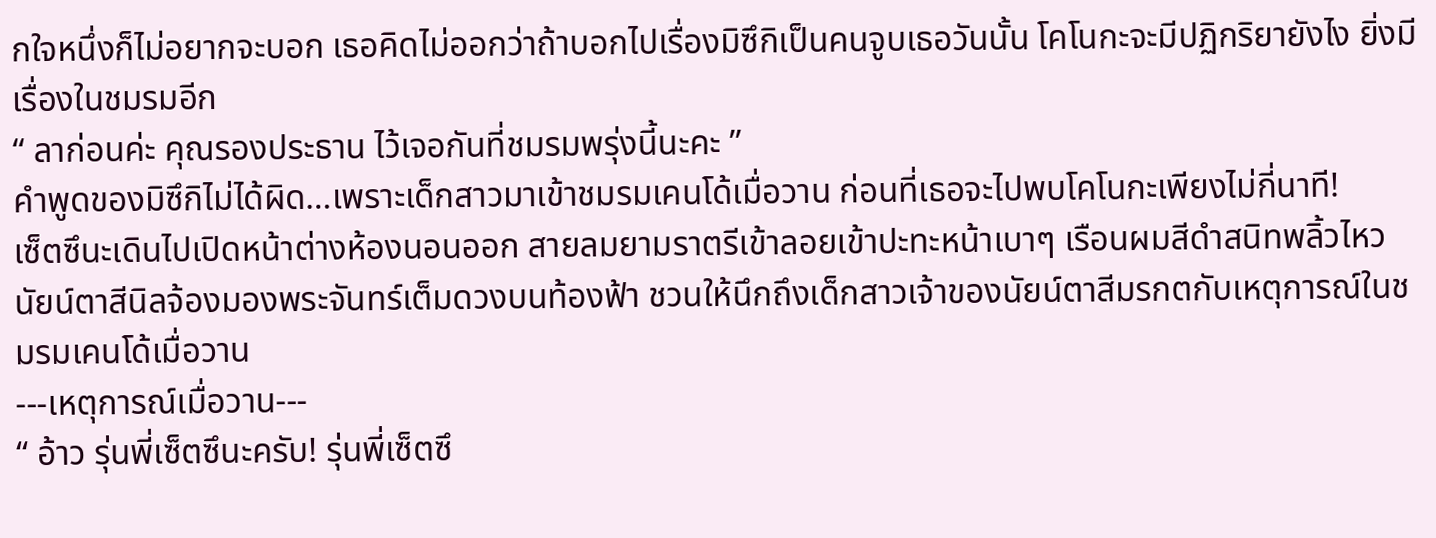กใจหนึ่งก็ไม่อยากจะบอก เธอคิดไม่ออกว่าถ้าบอกไปเรื่องมิซึกิเป็นคนจูบเธอวันนั้น โคโนกะจะมีปฏิกริยายังไง ยิ่งมีเรื่องในชมรมอีก
“ ลาก่อนค่ะ คุณรองประธาน ไว้เจอกันที่ชมรมพรุ่งนี้นะคะ ”
คำพูดของมิซึกิไม่ได้ผิด…เพราะเด็กสาวมาเข้าชมรมเคนโด้เมื่อวาน ก่อนที่เธอจะไปพบโคโนกะเพียงไม่กี่นาที!
เซ็ตซึนะเดินไปเปิดหน้าต่างห้องนอนออก สายลมยามราตรีเข้าลอยเข้าปะทะหน้าเบาๆ เรือนผมสีดำสนิทพลิ้วไหว นัยน์ตาสีนิลจ้องมองพระจันทร์เต็มดวงบนท้องฟ้า ชวนให้นึกถึงเด็กสาวเจ้าของนัยน์ตาสีมรกตกับเหตุการณ์ในชมรมเคนโด้เมื่อวาน
---เหตุการณ์เมื่อวาน---
“ อ้าว รุ่นพี่เซ็ตซึนะครับ! รุ่นพี่เซ็ตซึ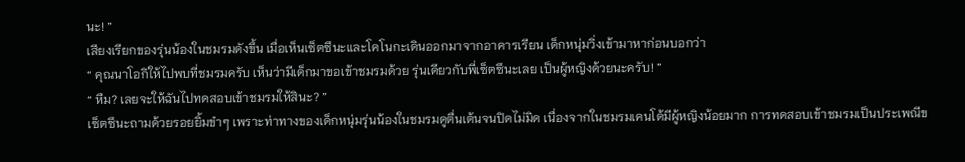นะ! ”
เสียงเรียกของรุ่นน้องในชมรมดังขึ้น เมื่อเห็นเซ็ตซึนะและโคโนกะเดินออกมาจากอาคารเรียน เด็กหนุ่มวิ่งเข้ามาหาก่อนบอกว่า
“ คุณนาโอกิให้ไปพบที่ชมรมครับ เห็นว่ามีเด็กมาขอเข้าชมรมด้วย รุ่นเดียวกับพี่เซ็ตซึนะเลย เป็นผู้หญิงด้วยนะครับ! ”
“ หืม? เลยจะให้ฉันไปทดสอบเข้าชมรมให้สินะ? ”
เซ็ตซึนะถามด้วยรอยยิ้มขำๆ เพราะท่าทางของเด็กหนุ่มรุ่นน้องในชมรมดูตื่นเต้นจนปิดไม่มิด เนื่องจากในชมรมเคนโด้มีผู้หญิงน้อยมาก การทดสอบเข้าชมรมเป็นประเพณีข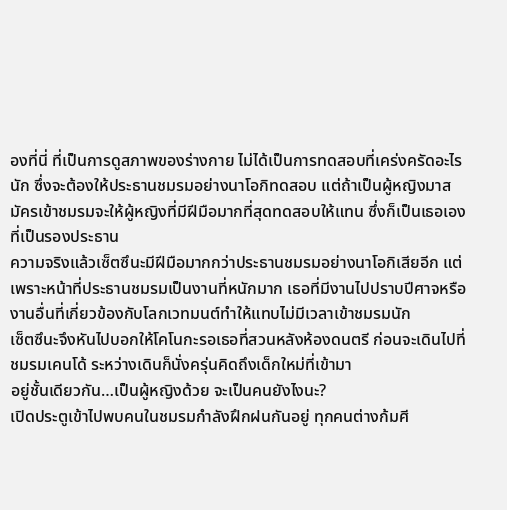องที่นี่ ที่เป็นการดูสภาพของร่างกาย ไม่ได้เป็นการทดสอบที่เคร่งครัดอะไรนัก ซึ่งจะต้องให้ประธานชมรมอย่างนาโอกิทดสอบ แต่ถ้าเป็นผู้หญิงมาสมัครเข้าชมรมจะให้ผู้หญิงที่มีฝีมือมากที่สุดทดสอบให้แทน ซึ่งก็เป็นเธอเองที่เป็นรองประธาน
ความจริงแล้วเซ็ตซึนะมีฝีมือมากกว่าประธานชมรมอย่างนาโอกิเสียอีก แต่เพราะหน้าที่ประธานชมรมเป็นงานที่หนักมาก เธอที่มีงานไปปราบปีศาจหรืองานอื่นที่เกี่ยวข้องกับโลกเวทมนต์ทำให้แทบไม่มีเวลาเข้าชมรมนัก
เซ็ตซึนะจึงหันไปบอกให้โคโนกะรอเธอที่สวนหลังห้องดนตรี ก่อนจะเดินไปที่ชมรมเคนโด้ ระหว่างเดินก็นั่งครุ่นคิดถึงเด็กใหม่ที่เข้ามา
อยู่ชั้นเดียวกัน…เป็นผู้หญิงด้วย จะเป็นคนยังไงนะ?
เปิดประตูเข้าไปพบคนในชมรมกำลังฝึกฝนกันอยู่ ทุกคนต่างก้มศี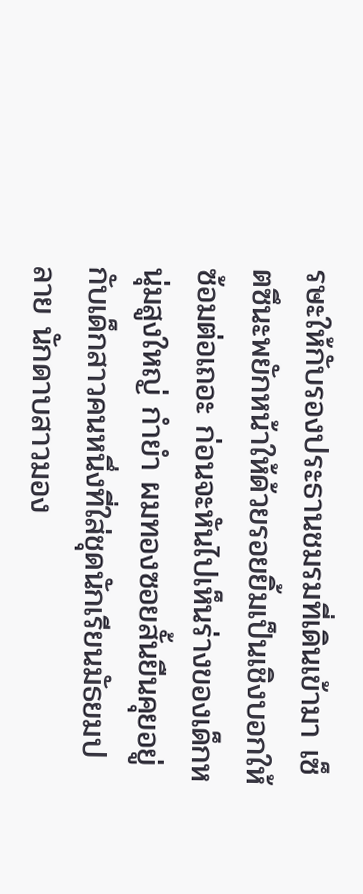รษะให้กับรองประธานชมรมที่เดินเข้ามา เซ็ตซึนะพยักหน้าให้ด้วยรอยยิ้มเป็นเชิงบอกให้ซ้อมต่อเถอะ ก่อนจะหันไปเห็นร่างของเด็กหนุ่มสูงใหญ่ กำยำ ผมทองซอยสั้นยืนคุยอยู่กับเด็กสาวคนหนึ่งที่ใส่ชุดนักเรียนมัธยมปลาย นักดาบสาวมอง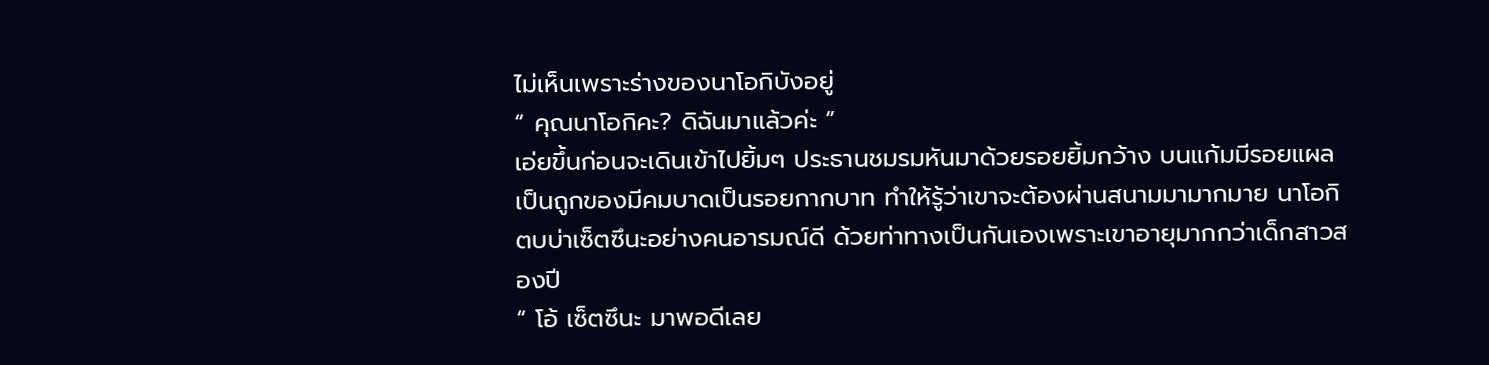ไม่เห็นเพราะร่างของนาโอกิบังอยู่
“ คุณนาโอกิคะ? ดิฉันมาแล้วค่ะ ”
เอ่ยขึ้นก่อนจะเดินเข้าไปยิ้มๆ ประธานชมรมหันมาด้วยรอยยิ้มกว้าง บนแก้มมีรอยแผลเป็นถูกของมีคมบาดเป็นรอยกากบาท ทำให้รู้ว่าเขาจะต้องผ่านสนามมามากมาย นาโอกิตบบ่าเซ็ตซึนะอย่างคนอารมณ์ดี ด้วยท่าทางเป็นกันเองเพราะเขาอายุมากกว่าเด็กสาวสองปี
“ โอ้ เซ็ตซึนะ มาพอดีเลย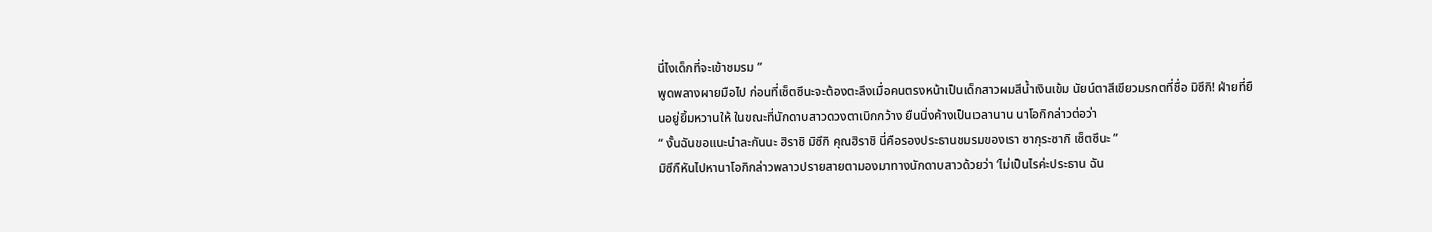นี่ไงเด็กที่จะเข้าชมรม ”
พูดพลางผายมือไป ก่อนที่เซ็ตซึนะจะต้องตะลึงเมื่อคนตรงหน้าเป็นเด็กสาวผมสีน้ำเงินเข้ม นัยน์ตาสีเขียวมรกตที่ชื่อ มิซึกิ! ฝ่ายที่ยืนอยู่ยิ้มหวานให้ ในขณะที่นักดาบสาวดวงตาเบิกกว้าง ยืนนิ่งค้างเป็นเวลานาน นาโอกิกล่าวต่อว่า
“ งั้นฉันขอแนะนำละกันนะ ฮิราชิ มิซึกิ คุณฮิราชิ นี่คือรองประธานชมรมของเรา ซากุระซากิ เซ็ตซึนะ ”
มิซึกืหันไปหานาโอกิกล่าวพลาวปรายสายตามองมาทางนักดาบสาวด้วยว่า ‘ไม่เป็นไรค่ะประธาน ฉัน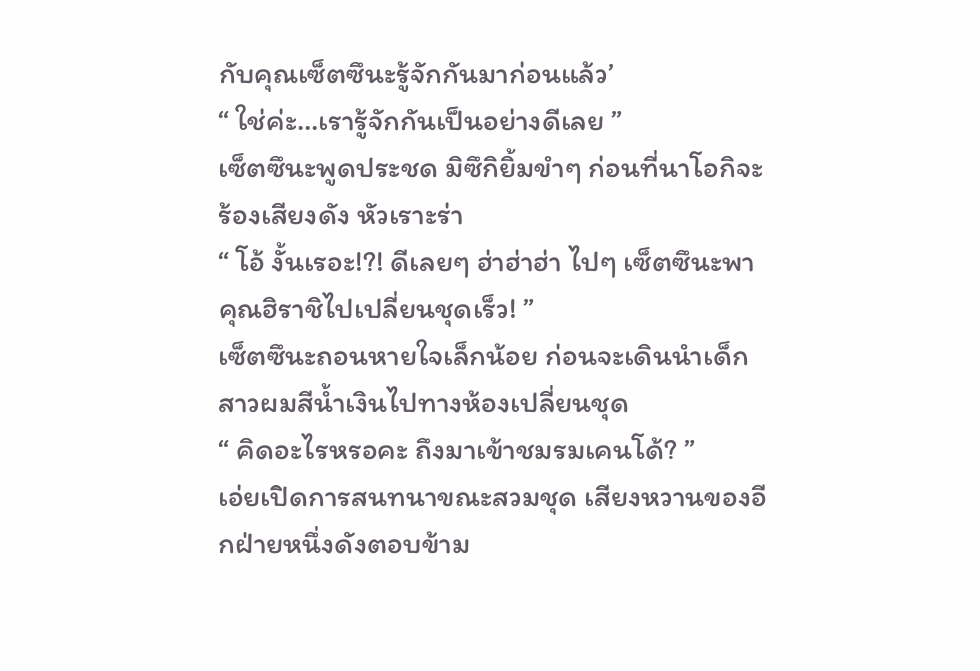กับคุณเซ็ตซึนะรู้จักกันมาก่อนแล้ว’
“ ใช่ค่ะ…เรารู้จักกันเป็นอย่างดีเลย ”
เซ็ตซึนะพูดประชด มิซึกิยิ้มขำๆ ก่อนที่นาโอกิจะร้องเสียงดัง หัวเราะร่า
“ โอ้ งั้นเรอะ!?! ดีเลยๆ ฮ่าฮ่าฮ่า ไปๆ เซ็ตซึนะพาคุณฮิราชิไปเปลี่ยนชุดเร็ว! ”
เซ็ตซึนะถอนหายใจเล็กน้อย ก่อนจะเดินนำเด็กสาวผมสีน้ำเงินไปทางห้องเปลี่ยนชุด
“ คิดอะไรหรอคะ ถึงมาเข้าชมรมเคนโด้? ”
เอ่ยเปิดการสนทนาขณะสวมชุด เสียงหวานของอีกฝ่ายหนึ่งดังตอบข้าม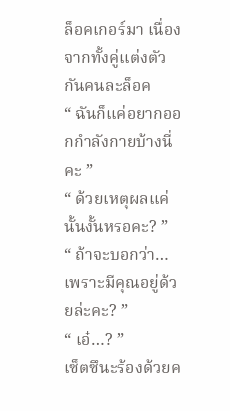ล็อคเกอร์มา เนื่องจากทั้งคู่แต่งตัวกันคนละล็อค
“ ฉันก็แค่อยากออกกำลังกายบ้างนี่คะ ”
“ ด้วยเหตุผลแค่นั้นงั้นหรอคะ? ”
“ ถ้าจะบอกว่า…เพราะมีคุณอยู่ด้วยล่ะคะ? ”
“ เอ๋…? ”
เซ็ตซึนะร้องด้วยค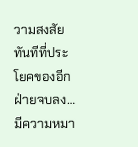วามสงสัยทันทีที่ประโยคของอีกฝ่ายจบลง…มีความหมา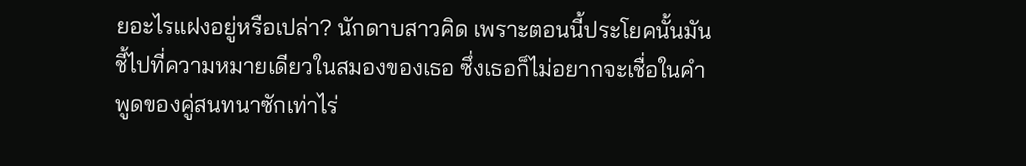ยอะไรแฝงอยู่หรือเปล่า? นักดาบสาวคิด เพราะตอนนี้ประโยคนั้นมันชี้ไปที่ความหมายเดียวในสมองของเธอ ซึ่งเธอก็ไม่อยากจะเชื่อในคำพูดของคู่สนทนาซักเท่าไร่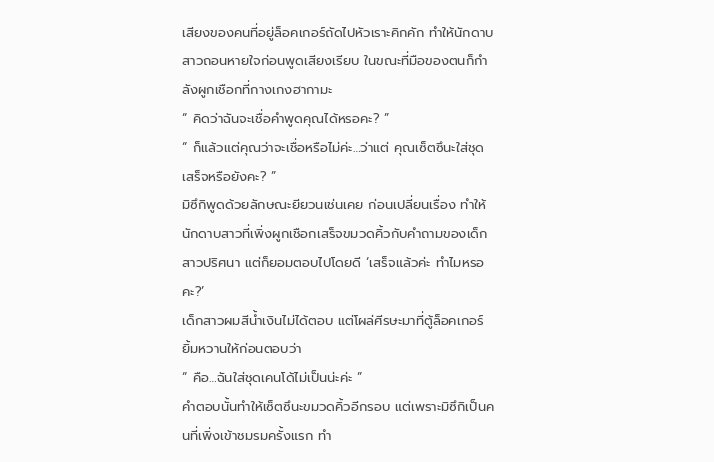เสียงของคนที่อยู่ล็อคเกอร์ถัดไปหัวเราะคิกคัก ทำให้นักดาบสาวถอนหายใจก่อนพูดเสียงเรียบ ในขณะที่มือของตนก็กำลังผูกเชือกที่กางเกงฮากามะ
“ คิดว่าฉันจะเชื่อคำพูดคุณได้หรอคะ? ”
“ ก็แล้วแต่คุณว่าจะเชื่อหรือไม่ค่ะ…ว่าแต่ คุณเซ็ตซึนะใส่ชุดเสร็จหรือยังคะ? ”
มิซึกิพูดด้วยลักษณะยียวนเช่นเคย ก่อนเปลี่ยนเรื่อง ทำให้นักดาบสาวที่เพิ่งผูกเชือกเสร็จขมวดคิ้วกับคำถามของเด็กสาวปริศนา แต่ก็ยอมตอบไปโดยดี ‘เสร็จแล้วค่ะ ทำไมหรอคะ?’
เด็กสาวผมสีน้ำเงินไม่ได้ตอบ แต่โผล่ศีรษะมาที่ตู้ล็อคเกอร์ ยิ้มหวานให้ก่อนตอบว่า
“ คือ…ฉันใส่ชุดเคนโด้ไม่เป็นน่ะค่ะ ”
คำตอบนั้นทำให้เซ็ตซึนะขมวดคิ้วอีกรอบ แต่เพราะมิซึกิเป็นคนที่เพิ่งเข้าชมรมครั้งแรก ทำ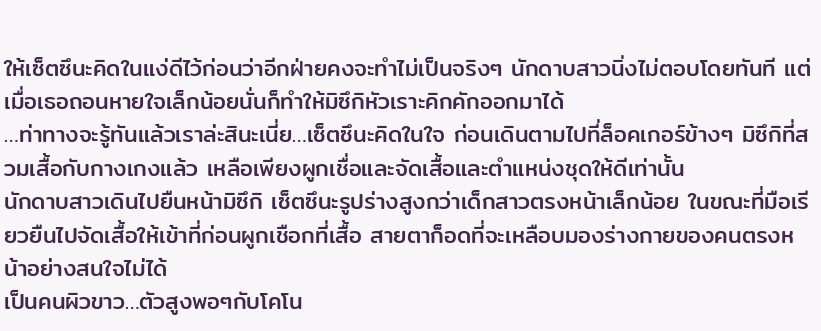ให้เซ็ตซึนะคิดในแง่ดีไว้ก่อนว่าอีกฝ่ายคงจะทำไม่เป็นจริงๆ นักดาบสาวนิ่งไม่ตอบโดยทันที แต่เมื่อเธอถอนหายใจเล็กน้อยนั่นก็ทำให้มิซึกิหัวเราะคิกคักออกมาได้
…ท่าทางจะรู้ทันแล้วเราล่ะสินะเนี่ย…เซ็ตซึนะคิดในใจ ก่อนเดินตามไปที่ล็อคเกอร์ข้างๆ มิซึกิที่สวมเสื้อกับกางเกงแล้ว เหลือเพียงผูกเชื่อและจัดเสื้อและตำแหน่งชุดให้ดีเท่านั้น
นักดาบสาวเดินไปยืนหน้ามิซึกิ เซ็ตซึนะรูปร่างสูงกว่าเด็กสาวตรงหน้าเล็กน้อย ในขณะที่มือเรียวยืนไปจัดเสื้อให้เข้าที่ก่อนผูกเชือกที่เสื้อ สายตาก็อดที่จะเหลือบมองร่างกายของคนตรงหน้าอย่างสนใจไม่ได้
เป็นคนผิวขาว…ตัวสูงพอๆกับโคโน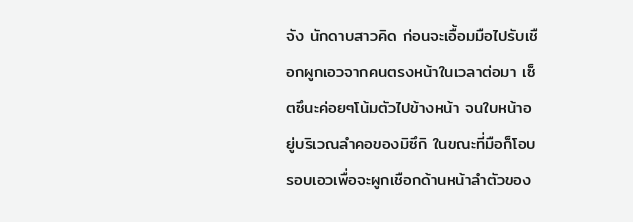จัง นักดาบสาวคิด ก่อนจะเอื้อมมือไปรับเชือกผูกเอวจากคนตรงหน้าในเวลาต่อมา เซ็ตซึนะค่อยๆโน้มตัวไปข้างหน้า จนใบหน้าอยู่บริเวณลำคอของมิซึกิ ในขณะที่มือก็โอบรอบเอวเพื่อจะผูกเชือกด้านหน้าลำตัวของ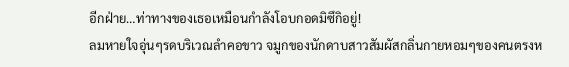อีกฝ่าย…ท่าทางของเธอเหมือนกำลังโอบกอดมิซึกิอยู่!
ลมหายใจอุ่นๆรดบริเวณลำคอขาว จมูกของนักดาบสาวสัมผัสกลิ่นกายหอมๆของคนตรงห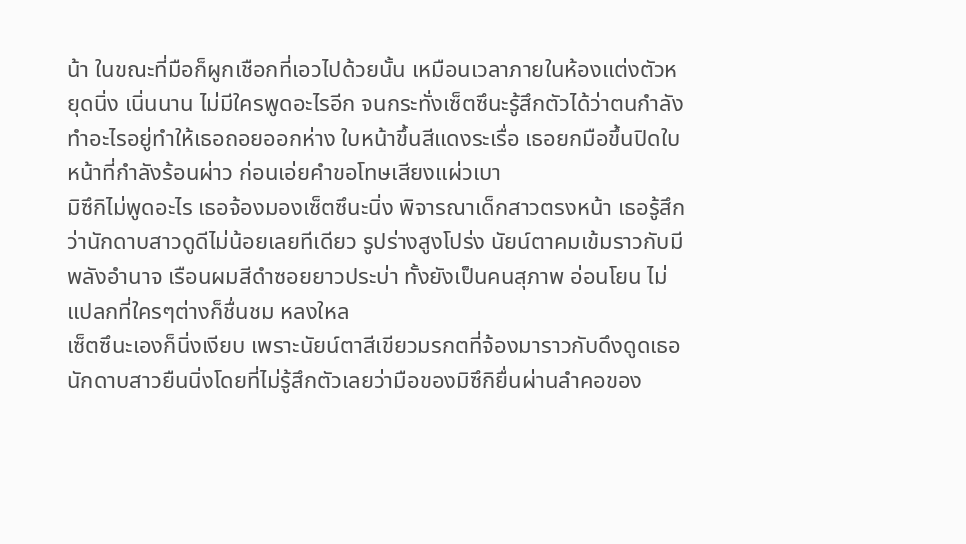น้า ในขณะที่มือก็ผูกเชือกที่เอวไปด้วยนั้น เหมือนเวลาภายในห้องแต่งตัวหยุดนิ่ง เนิ่นนาน ไม่มีใครพูดอะไรอีก จนกระทั่งเซ็ตซึนะรู้สึกตัวได้ว่าตนกำลังทำอะไรอยู่ทำให้เธอถอยออกห่าง ใบหน้าขึ้นสีแดงระเรื่อ เธอยกมือขึ้นปิดใบหน้าที่กำลังร้อนผ่าว ก่อนเอ่ยคำขอโทษเสียงแผ่วเบา
มิซึกิไม่พูดอะไร เธอจ้องมองเซ็ตซึนะนิ่ง พิจารณาเด็กสาวตรงหน้า เธอรู้สึกว่านักดาบสาวดูดีไม่น้อยเลยทีเดียว รูปร่างสูงโปร่ง นัยน์ตาคมเข้มราวกับมีพลังอำนาจ เรือนผมสีดำซอยยาวประบ่า ทั้งยังเป็นคนสุภาพ อ่อนโยน ไม่แปลกที่ใครๆต่างก็ชื่นชม หลงใหล
เซ็ตซึนะเองก็นิ่งเงียบ เพราะนัยน์ตาสีเขียวมรกตที่จ้องมาราวกับดึงดูดเธอ นักดาบสาวยืนนิ่งโดยที่ไม่รู้สึกตัวเลยว่ามือของมิซึกิยื่นผ่านลำคอของ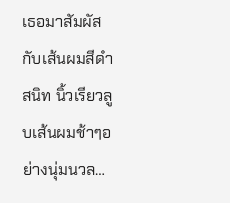เธอมาสัมผัสกับเส้นผมสีดำสนิท นิ้วเรียวลูบเส้นผมช้าๆอย่างนุ่มนวล…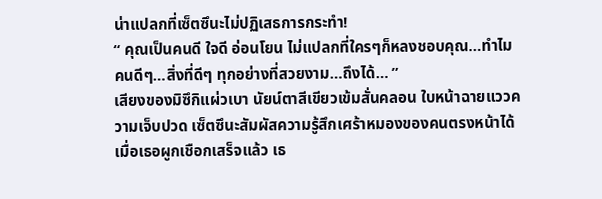น่าแปลกที่เซ็ตซึนะไม่ปฏิเสธการกระทำ!
“ คุณเป็นคนดี ใจดี อ่อนโยน ไม่แปลกที่ใครๆก็หลงชอบคุณ…ทำไม คนดีๆ…สิ่งที่ดีๆ ทุกอย่างที่สวยงาม…ถึงได้… ”
เสียงของมิซึกิแผ่วเบา นัยน์ตาสีเขียวเข้มสั่นคลอน ใบหน้าฉายแววความเจ็บปวด เซ็ตซึนะสัมผัสความรู้สึกเศร้าหมองของคนตรงหน้าได้ เมื่อเธอผูกเชือกเสร็จแล้ว เธ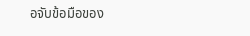อจับข้อมือของ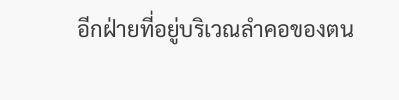อีกฝ่ายที่อยู่บริเวณลำคอของตน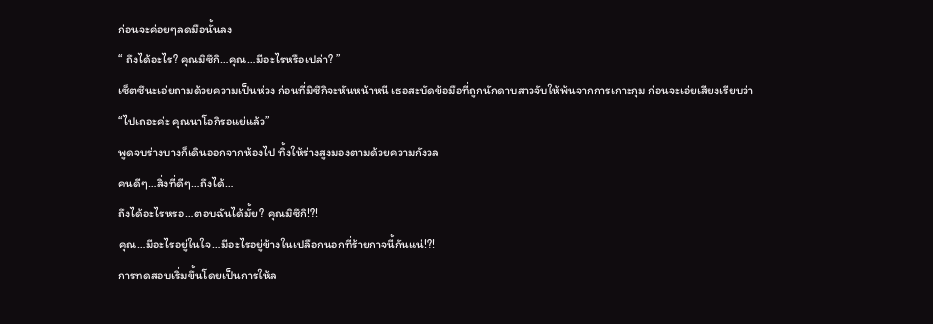ก่อนจะค่อยๆลดมือนั้นลง
“ ถึงได้อะไร? คุณมิซึกิ…คุณ…มีอะไรหรือเปล่า? ”
เซ็ตซึนะเอ่ยถามด้วยความเป็นห่วง ก่อนที่มิซึกิจะหันหน้าหนี เธอสะบัดข้อมือที่ถูกนักดาบสาวจับให้พ้นจากการเกาะกุม ก่อนจะเอ่ยเสียงเรียบว่า
“ไปเถอะค่ะ คุณนาโอกิรอแย่แล้ว”
พูดจบร่างบางก็เดินออกจากห้องไป ทิ้งให้ร่างสูงมองตามด้วยความกังวล
คนดีๆ…สิ่งที่ดีๆ…ถึงได้…
ถึงได้อะไรหรอ…ตอบฉันได้มั้ย? คุณมิซึกิ!?!
คุณ…มีอะไรอยู่ในใจ…มีอะไรอยู่ข้างในเปลือกนอกที่ร้ายกาจนี้กันแน่!?!
การทดสอบเริ่มขึ้นโดยเป็นการให้ล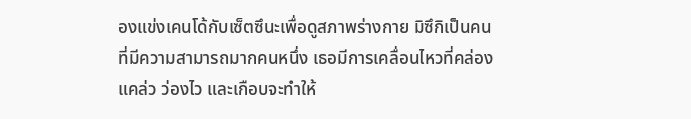องแข่งเคนโด้กับเซ็ตซึนะเพื่อดูสภาพร่างกาย มิซึกิเป็นคนที่มีความสามารถมากคนหนึ่ง เธอมีการเคลื่อนไหวที่คล่องแคล่ว ว่องไว และเกือบจะทำให้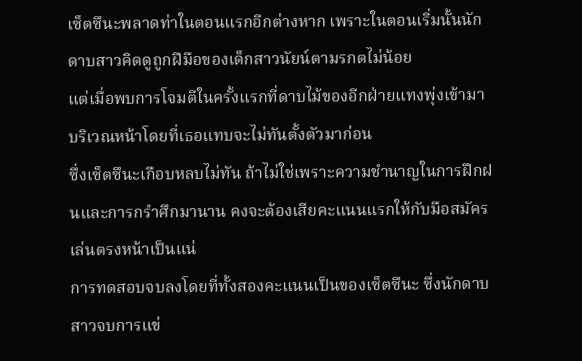เซ็ตซึนะพลาดท่าในตอนแรกอีกต่างหาก เพราะในตอนเริ่มนั้นนักดาบสาวคิดดูถูกฝีมือของเด็กสาวนัยน์ตามรกตไม่น้อย
แต่เมื่อพบการโจมตีในครั้งแรกที่ดาบไม้ของอีกฝ่ายแทงพุ่งเข้ามาบริเวณหน้าโดยที่เธอแทบจะไม่ทันตั้งตัวมาก่อน
ซึ่งเซ็ตซึนะเกือบหลบไม่ทัน ถ้าไม่ใช่เพราะความชำนาญในการฝึกฝนและการกรำศึกมานาน คงจะต้องเสียคะแนนแรกให้กับมือสมัครเล่นตรงหน้าเป็นแน่
การทดสอบจบลงโดยที่ทั้งสองคะแนนเป็นของเซ็ตซึนะ ซึ่งนักดาบสาวจบการแข่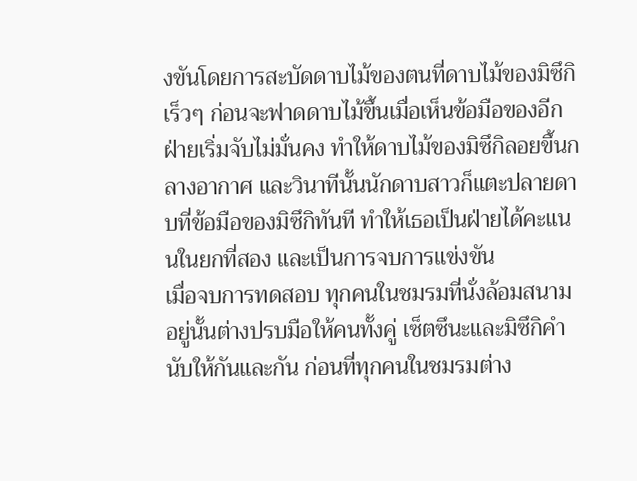งขันโดยการสะบัดดาบไม้ของตนที่ดาบไม้ของมิซึกิเร็วๆ ก่อนจะฟาดดาบไม้ขึ้นเมื่อเห็นข้อมือของอีกฝ่ายเริ่มจับไม่มั่นคง ทำให้ดาบไม้ของมิซึกิลอยขึ้นกลางอากาศ และวินาทีนั้นนักดาบสาวก็แตะปลายดาบที่ข้อมือของมิซึกิทันที ทำให้เธอเป็นฝ่ายได้คะแนนในยกที่สอง และเป็นการจบการแข่งขัน
เมื่อจบการทดสอบ ทุกคนในชมรมที่นั่งล้อมสนามอยู่นั้นต่างปรบมือให้คนทั้งคู่ เซ็ตซึนะและมิซึกิคำนับให้กันและกัน ก่อนที่ทุกคนในชมรมต่าง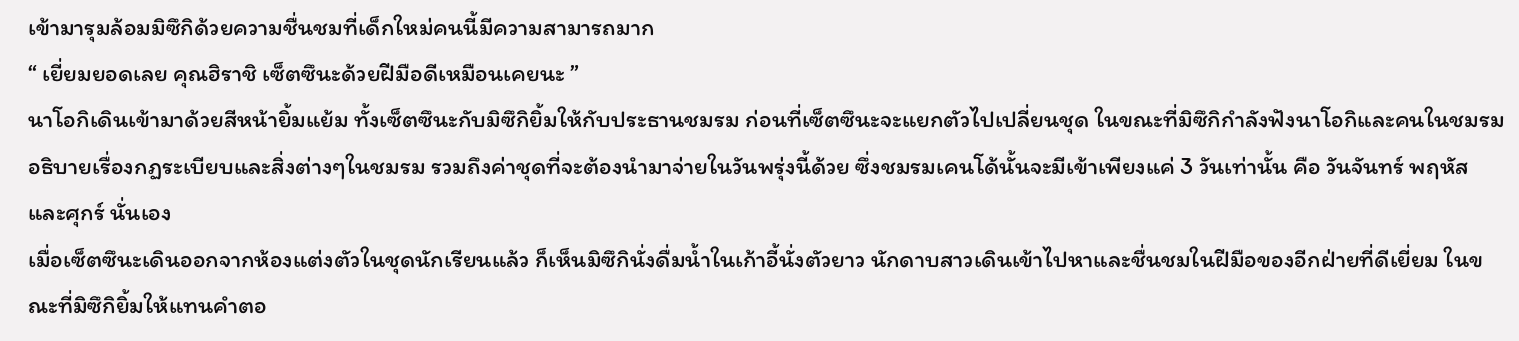เข้ามารุมล้อมมิซึกิด้วยความชื่นชมที่เด็กใหม่คนนี้มีความสามารถมาก
“ เยี่ยมยอดเลย คุณฮิราชิ เซ็ตซึนะด้วยฝีมือดีเหมือนเคยนะ ”
นาโอกิเดินเข้ามาด้วยสีหน้ายิ้มแย้ม ทั้งเซ็ตซึนะกับมิซึกิยิ้มให้กับประธานชมรม ก่อนที่เซ็ตซึนะจะแยกตัวไปเปลี่ยนชุด ในขณะที่มิซึกิกำลังฟังนาโอกิและคนในชมรมอธิบายเรื่องกฏระเบียบและสิ่งต่างๆในชมรม รวมถึงค่าชุดที่จะต้องนำมาจ่ายในวันพรุ่งนี้ด้วย ซึ่งชมรมเคนโด้นั้นจะมีเข้าเพียงแค่ 3 วันเท่านั้น คือ วันจันทร์ พฤหัส และศุกร์ นั่นเอง
เมื่อเซ็ตซึนะเดินออกจากห้องแต่งตัวในชุดนักเรียนแล้ว ก็เห็นมิซึกินั่งดื่มน้ำในเก้าอี้นั่งตัวยาว นักดาบสาวเดินเข้าไปหาและชื่นชมในฝีมือของอีกฝ่ายที่ดีเยี่ยม ในขณะที่มิซึกิยิ้มให้แทนคำตอ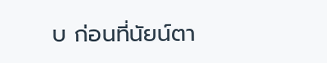บ ก่อนที่นัยน์ตา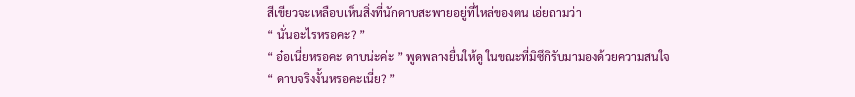สีเขียวจะเหลือบเห็นสิ่งที่นักดาบสะพายอยู่ที่ไหล่ของตน เอ่ยถามว่า
“ นั่นอะไรหรอคะ? ”
“ อ๋อเนี่ยหรอคะ ดาบน่ะค่ะ ” พูดพลางยื่นให้ดู ในขณะที่มิซึกิรับมามองด้วยความสนใจ
“ ดาบจริงงั้นหรอคะเนี่ย? ”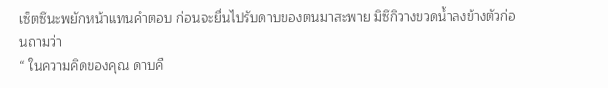เซ็ตซึนะพยักหน้าแทนคำตอบ ก่อนจะยื่นไปรับดาบของตนมาสะพาย มิซึกิวางขวดน้ำลงข้างตัวก่อนถามว่า
“ ในความคิดของคุณ ดาบคื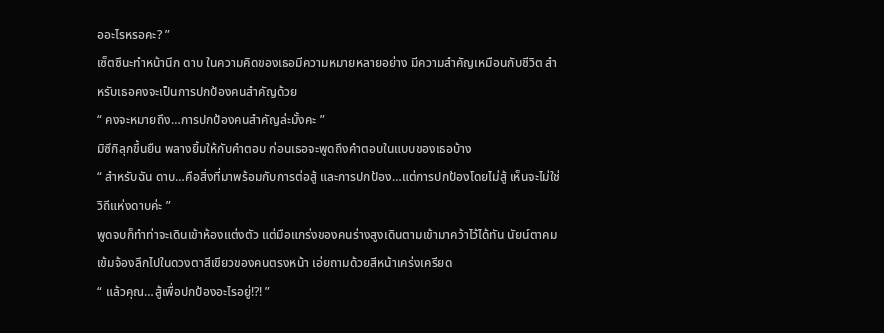ออะไรหรอคะ? ”
เซ็ตซึนะทำหน้านึก ดาบ ในความคิดของเธอมีความหมายหลายอย่าง มีความสำคัญเหมือนกับชีวิต สำหรับเธอคงจะเป็นการปกป้องคนสำคัญด้วย
“ คงจะหมายถึง…การปกป้องคนสำคัญล่ะมั้งคะ ”
มิซึกิลุกขึ้นยืน พลางยิ้มให้กับคำตอบ ก่อนเธอจะพูดถึงคำตอบในแบบของเธอบ้าง
“ สำหรับฉัน ดาบ…คือสิ่งที่มาพร้อมกับการต่อสู้ และการปกป้อง…แต่การปกป้องโดยไม่สู้ เห็นจะไม่ใช่วิถีแห่งดาบค่ะ ”
พูดจบก็ทำท่าจะเดินเข้าห้องแต่งตัว แต่มือแกร่งของคนร่างสูงเดินตามเข้ามาคว้าไว้ได้ทัน นัยน์ตาคมเข้มจ้องลึกไปในดวงตาสีเขียวของคนตรงหน้า เอ่ยถามด้วยสีหน้าเคร่งเครียด
“ แล้วคุณ…สู้เพื่อปกป้องอะไรอยู่!?! ”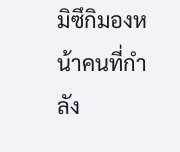มิซึกิมองหน้าคนที่กำลัง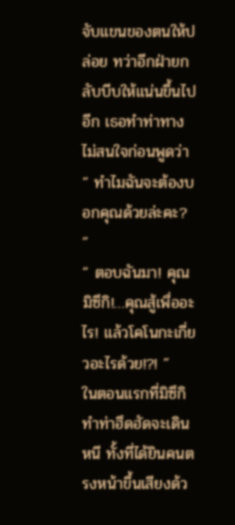จับแขนของตนให้ปล่อย ทว่าอีกฝ่ายกลับบีบให้แน่นขึ้นไปอีก เธอทำท่าทางไม่สนใจก่อนพูดว่า
“ ทำไมฉันจะต้องบอกคุณด้วยล่ะคะ? ”
“ ตอบฉันมา! คุณมิซึกิ!…คุณสู้เพื่ออะไร! แล้วโคโนกะเกี่ยวอะไรด้วย!?! ”
ในตอนแรกที่มิซึกิทำท่าฮึดฮัดจะเดินหนี ทั้งที่ได้ยินคนตรงหน้าขึ้นเสียงด้ว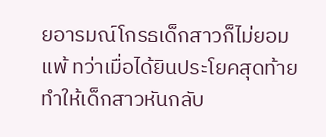ยอารมณ์โกรธเด็กสาวก็ไม่ยอมแพ้ ทว่าเมื่อได้ยินประโยคสุดท้ายทำให้เด็กสาวหันกลับ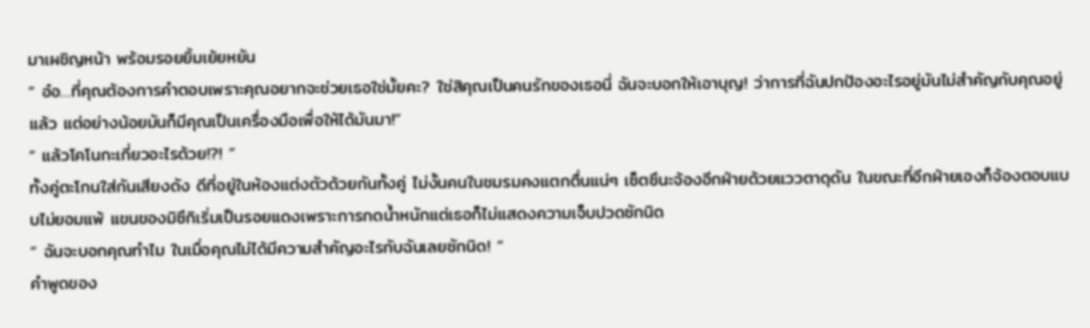มาเผชิญหน้า พร้อมรอยยิ้มเย้ยหยัน
“ อ๋อ…ที่คุณต้องการคำตอบเพราะคุณอยากจะช่วยเธอใช่มั้ยคะ? ใช่สิคุณเป็นคนรักของเธอนี่ ฉันจะบอกให้เอาบุญ! ว่าการที่ฉันปกป้องอะไรอยู่มันไม่สำคัญกับคุณอยู่แล้ว แต่อย่างน้อยมันก็มีคุณเป็นเครื่องมือเพื่อให้ได้มันมา!”
“ แล้วโคโนกะเกี่ยวอะไรด้วย!?! ”
ทั้งคู่ตะโกนใส่กันเสียงดัง ดีที่อยู่ในห้องแต่งตัวด้วยกันทั้งคู่ ไม่งั้นคนในชมรมคงแตกตื่นแน่ๆ เซ็ตซึนะจ้องอีกฝ่ายด้วยแววตาดุดัน ในขณะที่อีกฝ่ายเองก็จ้องตอบแบบไม่ยอมแพ้ แขนของมิซึกิเริ่มเป็นรอยแดงเพราะการกดน้ำหนักแต่เธอก็ไม่แสดงความเจ็บปวดซักนิด
“ ฉันจะบอกคุณทำไม ในเมื่อคุณไม่ได้มีความสำคัญอะไรกับฉันเลยซักนิด! ”
คำพูดของ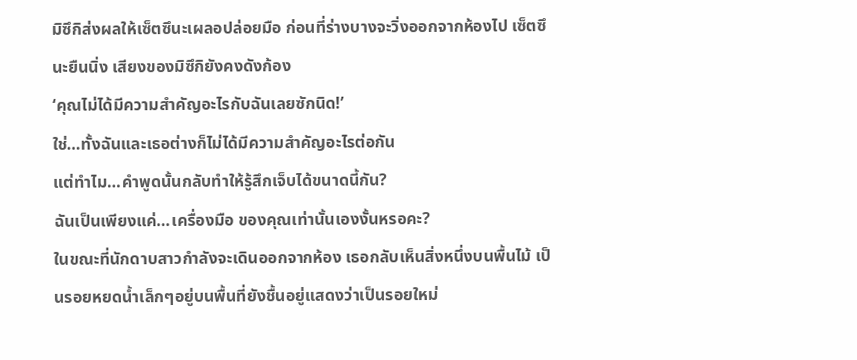มิซึกิส่งผลให้เซ็ตซึนะเผลอปล่อยมือ ก่อนที่ร่างบางจะวิ่งออกจากห้องไป เซ็ตซึนะยืนนิ่ง เสียงของมิซึกิยังคงดังก้อง
‘คุณไม่ได้มีความสำคัญอะไรกับฉันเลยซักนิด!’
ใช่…ทั้งฉันและเธอต่างก็ไม่ได้มีความสำคัญอะไรต่อกัน
แต่ทำไม…คำพูดนั้นกลับทำให้รู้สึกเจ็บได้ขนาดนี้กัน?
ฉันเป็นเพียงแค่…เครื่องมือ ของคุณเท่านั้นเองงั้นหรอคะ?
ในขณะที่นักดาบสาวกำลังจะเดินออกจากห้อง เธอกลับเห็นสิ่งหนึ่งบนพื้นไม้ เป็นรอยหยดน้ำเล็กๆอยู่บนพื้นที่ยังชื้นอยู่แสดงว่าเป็นรอยใหม่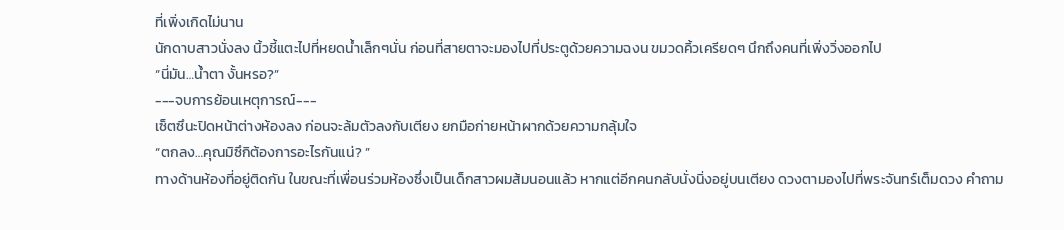ที่เพิ่งเกิดไม่นาน
นักดาบสาวนั่งลง นิ้วชี้แตะไปที่หยดน้ำเล็กๆนั่น ก่อนที่สายตาจะมองไปที่ประตูด้วยความฉงน ขมวดคิ้วเครียดๆ นึกถึงคนที่เพิ่งวิ่งออกไป
“นี่มัน…น้ำตา งั้นหรอ?”
---จบการย้อนเหตุการณ์---
เซ็ตซึนะปิดหน้าต่างห้องลง ก่อนจะล้มตัวลงกับเตียง ยกมือก่ายหน้าผากด้วยความกลุ้มใจ
“ตกลง…คุณมิซึกิต้องการอะไรกันแน่? ”
ทางด้านห้องที่อยู่ติดกัน ในขณะที่เพื่อนร่วมห้องซึ่งเป็นเด็กสาวผมส้มนอนแล้ว หากแต่อีกคนกลับนั่งนิ่งอยู่บนเตียง ดวงตามองไปที่พระจันทร์เต็มดวง คำถาม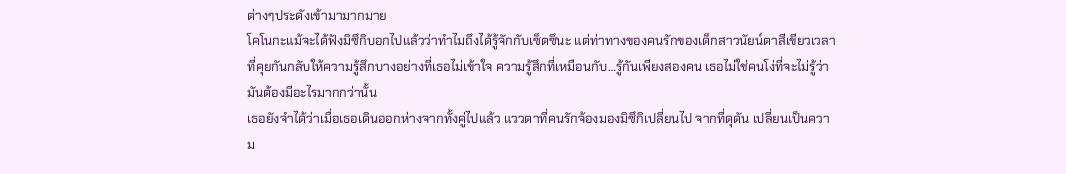ต่างๆประดังเข้ามามากมาย
โคโนกะแม้จะได้ฟังมิซึกิบอกไปแล้วว่าทำไมถึงได้รู้จักกับเซ็ตซึนะ แต่ท่าทางของคนรักของเด็กสาวนัยน์ตาสีเขียวเวลาที่คุยกันกลับให้ความรู้สึกบางอย่างที่เธอไม่เข้าใจ ความรู้สึกที่เหมือนกับ…รู้กันเพียงสองคน เธอไม่ใช่คนโง่ที่จะไม่รู้ว่ามันต้องมีอะไรมากกว่านั้น
เธอยังจำได้ว่าเมื่อเธอเดินออกห่างจากทั้งคู่ไปแล้ว แววตาที่คนรักจ้องมองมิซึกิเปลี่ยนไป จากที่ดุดัน เปลี่ยนเป็นความ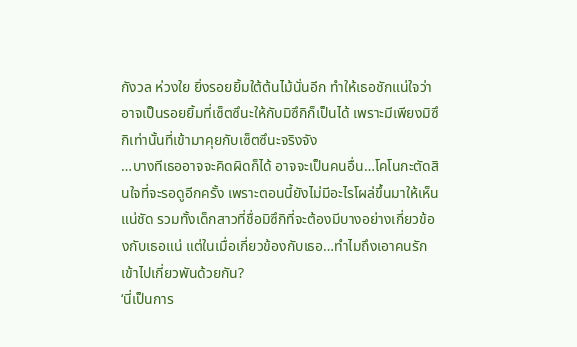กังวล ห่วงใย ยิ่งรอยยิ้มใต้ต้นไม้นั่นอีก ทำให้เธอชักแน่ใจว่าอาจเป็นรอยยิ้มที่เซ็ตซึนะให้กับมิซึกิก็เป็นได้ เพราะมีเพียงมิซึกิเท่านั้นที่เข้ามาคุยกับเซ็ตซึนะจริงจัง
…บางทีเธออาจจะคิดผิดก็ได้ อาจจะเป็นคนอื่น…โคโนกะตัดสินใจที่จะรอดูอีกครั้ง เพราะตอนนี้ยังไม่มีอะไรโผล่ขึ้นมาให้เห็นแน่ชัด รวมทั้งเด็กสาวที่ชื่อมิซึกิที่จะต้องมีบางอย่างเกี่ยวข้องกับเธอแน่ แต่ในเมื่อเกี่ยวข้องกับเธอ…ทำไมถึงเอาคนรักเข้าไปเกี่ยวพันด้วยกัน?
‘นี่เป็นการ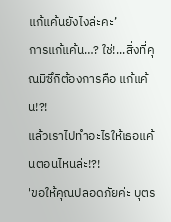แก้แค้นยังไงล่ะคะ’
การแก้แค้น…? ใช่!...สิ่งที่คุณมิซึกิต้องการคือ แก้แค้น!?!
แล้วเราไปทำอะไรให้เธอแค้นตอนไหนล่ะ!?!
'ขอให้คุณปลอดภัยค่ะ บุตร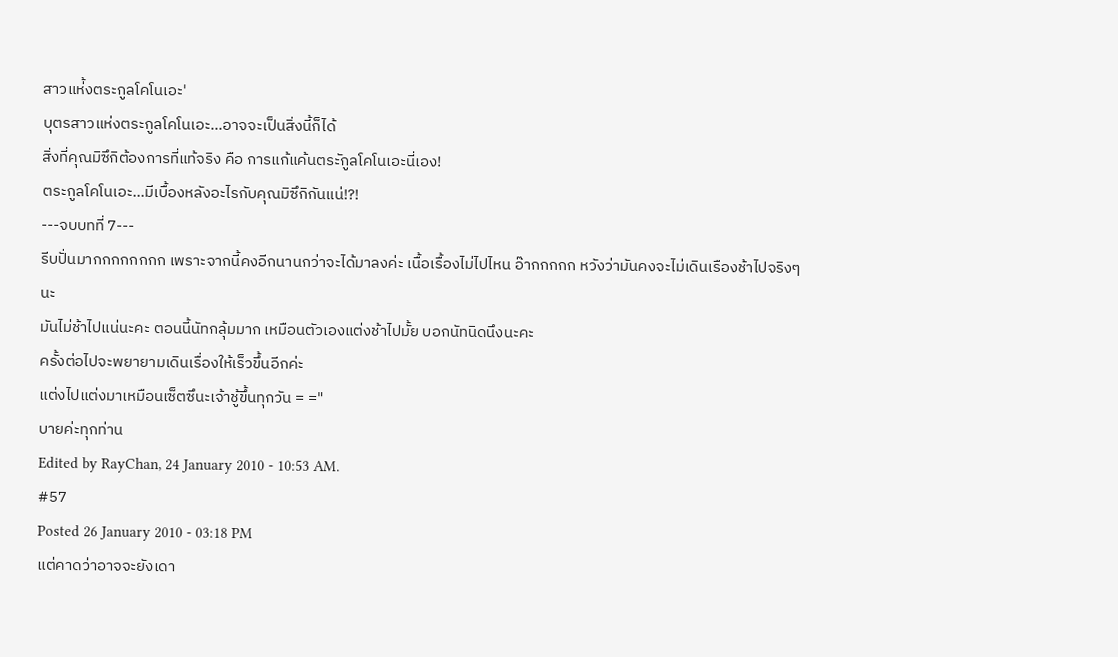สาวแห่้งตระกูลโคโนเอะ'
บุตรสาวแห่งตระกูลโคโนเอะ...อาจจะเป็นสิ่งนี้ก็ได้
สิ่งที่คุณมิซึกิต้องการที่แท้จริง คือ การแก้แค้นตระักูลโคโนเอะนี่เอง!
ตระกูลโคโนเอะ...มีเบื้องหลังอะไรกับคุณมิซึกิกันแน่!?!
---จบบทที่ 7---
รีบปั่นมากกกกกกกก เพราะจากนี้คงอีกนานกว่าจะได้มาลงค่ะ เนื้อเรื้องไม่ไปไหน อ๊ากกกกก หวังว่ามันคงจะไม่เดินเรืองช้าไปจริงๆนะ
มันไม่ช้าไปแน่นะคะ ตอนนี้นัทกลุ้มมาก เหมือนตัวเองแต่งช้าไปมั้ย บอกนัทนิดนึงนะคะ
ครั้งต่อไปจะพยายามเดินเรื่องให้เร็วขึ้นอีกค่ะ
แต่งไปแต่งมาเหมือนเซ็ตซึนะเจ้าชู้ขึ้นทุกวัน = ="
บายค่ะทุกท่าน
Edited by RayChan, 24 January 2010 - 10:53 AM.
#57
Posted 26 January 2010 - 03:18 PM
แต่คาดว่าอาจจะยังเดา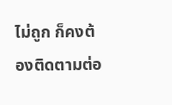ไม่ถูก ก็คงต้องติดตามต่อ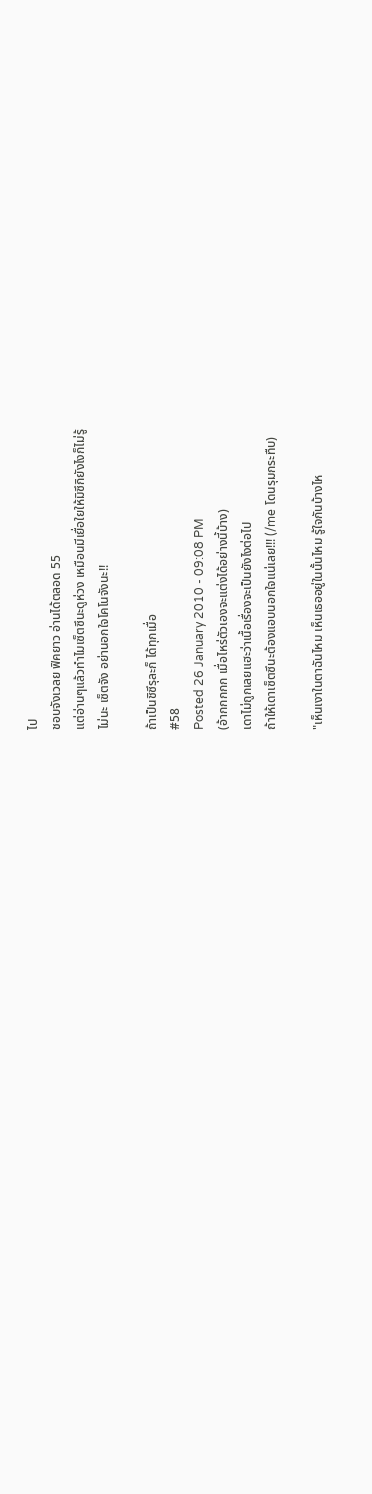ไป
ชอบจังเวลย ฟิคยาว อ่านได้ตลอด 55
แต่อ่านๆแล้วทำไมเซ็ตซึนะดูห่วง เหมือนมีเยื่อใยให้มิซึกิยังไงก็ไม่รู้
ไม่นะ เซ็ตจัง อย่านอกใจโคโนจังนะ!!

ถ้าเป็นชิซึรุละก็ ได้ทุกเมื่อ
#58
Posted 26 January 2010 - 09:08 PM
(อ้ากกกกก เมื่อไหร่ตัวเองจะแต่งได้อย่างนี้บ้าง)
เดาไม่ถูกเลยแฮะว่าเนื้อเรื่องจะเป็นยังไงต่อไป
ถ้าให้เดาเซ็ตซึนะต้องแอบนอกใจแน่เลย!!! (/me โดนรุมกระทืบ)

"เห็นเงาในตาฉันไหม เห็นเธออยู่ในนั้นไหม รู้ใจกันบ้างไห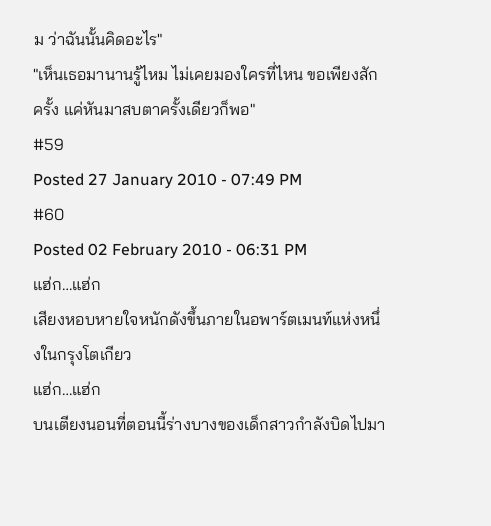ม ว่าฉันนั้นคิดอะไร"
"เห็นเธอมานานรู้ไหม ไม่เคยมองใครที่ไหน ขอเพียงสักครั้ง แค่หันมาสบตาครั้งเดียวก็พอ"
#59
Posted 27 January 2010 - 07:49 PM
#60
Posted 02 February 2010 - 06:31 PM
แฮ่ก…แฮ่ก
เสียงหอบหายใจหนักดังขึ้นภายในอพาร์ตเมนท์แห่งหนึ่งในกรุงโตเกียว
แฮ่ก…แฮ่ก
บนเตียงนอนที่ตอนนี้ร่างบางของเด็กสาวกำลังบิดไปมา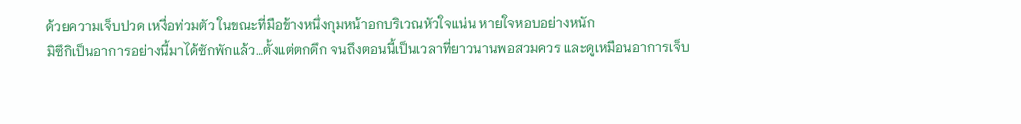ด้วยความเจ็บปวด เหงื่อท่วมตัว ในขณะที่มือข้างหนึ่งกุมหน้าอกบริเวณหัวใจแน่น หายใจหอบอย่างหนัก
มิซึกิเป็นอาการอย่างนี้มาได้ซักพักแล้ว…ตั้งแต่ตกดึก จนถึงตอนนี้เป็นเวลาที่ยาวนานพอสวมควร และดูเหมือนอาการเจ็บ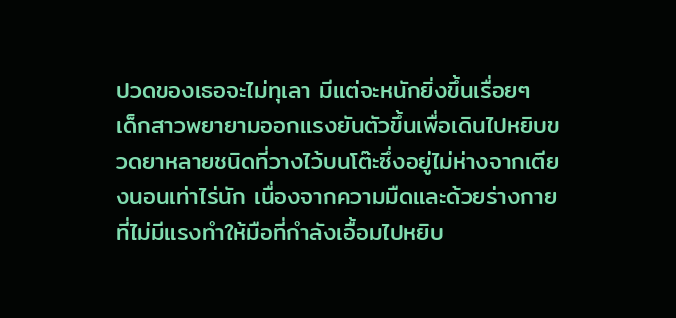ปวดของเธอจะไม่ทุเลา มีแต่จะหนักยิ่งขึ้นเรื่อยๆ
เด็กสาวพยายามออกแรงยันตัวขึ้นเพื่อเดินไปหยิบขวดยาหลายชนิดที่วางไว้บนโต๊ะซึ่งอยู่ไม่ห่างจากเตียงนอนเท่าไร่นัก เนื่องจากความมืดและด้วยร่างกายที่ไม่มีแรงทำให้มือที่กำลังเอื้อมไปหยิบ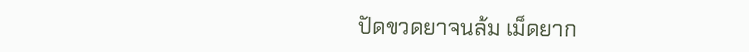ปัดขวดยาจนล้ม เม็ดยาก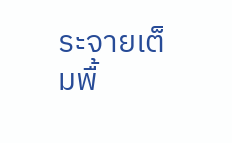ระจายเต็มพื้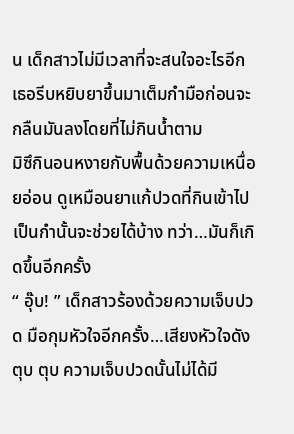น เด็กสาวไม่มีเวลาที่จะสนใจอะไรอีก เธอรีบหยิบยาขึ้นมาเต็มกำมือก่อนจะกลืนมันลงโดยที่ไม่กินน้ำตาม
มิซึกินอนหงายกับพื้นด้วยความเหนื่อยอ่อน ดูเหมือนยาแก้ปวดที่กินเข้าไปเป็นกำนั้นจะช่วยได้บ้าง ทว่า…มันก็เกิดขึ้นอีกครั้ง
“ อุ๊บ! ” เด็กสาวร้องด้วยความเจ็บปวด มือกุมหัวใจอีกครั้ง…เสียงหัวใจดัง ตุบ ตุบ ความเจ็บปวดนั้นไม่ได้มี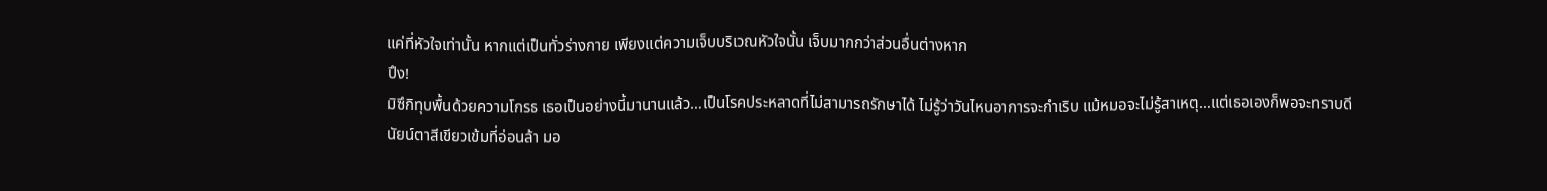แค่ที่หัวใจเท่านั้น หากแต่เป็นทั่วร่างกาย เพียงแต่ความเจ็บบริเวณหัวใจนั้น เจ็บมากกว่าส่วนอื่นต่างหาก
ปึง!
มิซึกิทุบพื้นด้วยความโกรธ เธอเป็นอย่างนี้มานานแล้ว…เป็นโรคประหลาดที่ไม่สามารถรักษาได้ ไม่รู้ว่าวันไหนอาการจะกำเริบ แม้หมอจะไม่รู้สาเหตุ…แต่เธอเองก็พอจะทราบดี
นัยน์ตาสีเขียวเข้มที่อ่อนล้า มอ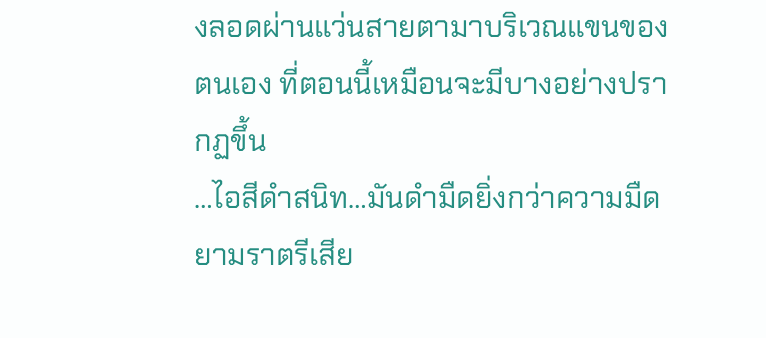งลอดผ่านแว่นสายตามาบริเวณแขนของตนเอง ที่ตอนนี้เหมือนจะมีบางอย่างปรากฏขึ้น
…ไอสีดำสนิท…มันดำมืดยิ่งกว่าความมืดยามราตรีเสีย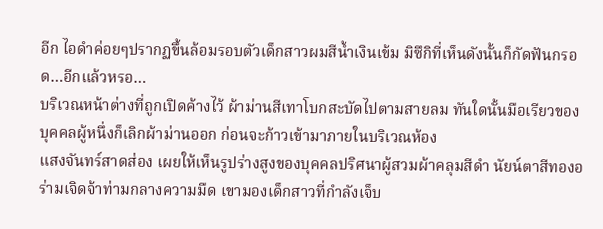อีก ไอดำค่อยๆปรากฏขึ้นล้อมรอบตัวเด็กสาวผมสีน้ำเงินเข้ม มิซึกิที่เห็นดังนั้นก็กัดฟันกรอด…อีกแล้วหรอ…
บริเวณหน้าต่างที่ถูกเปิดค้างไว้ ผ้าม่านสีเทาโบกสะบัดไปตามสายลม ทันใดนั้นมือเรียวของบุคคลผู้หนึ่งก็เลิกผ้าม่านออก ก่อนจะก้าวเข้ามาภายในบริเวณห้อง
แสงจันทร์สาดส่อง เผยให้เห็นรูปร่างสูงของบุคคลปริศนาผู้สวมผ้าคลุมสีดำ นัยน์ตาสีทองอร่ามเจิดจ้าท่ามกลางความมืด เขามองเด็กสาวที่กำลังเจ็บ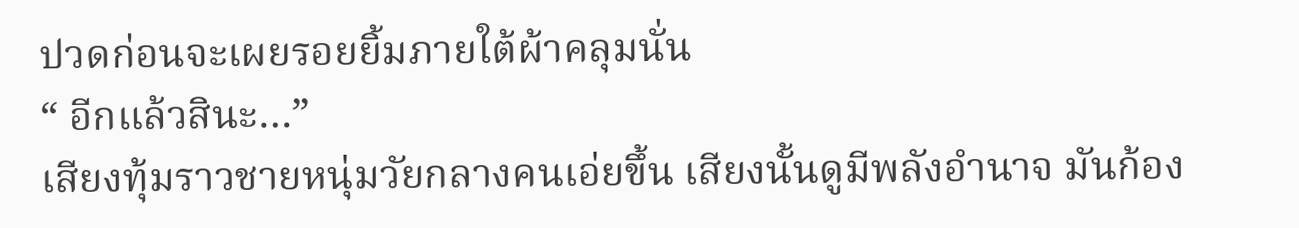ปวดก่อนจะเผยรอยยิ้มภายใต้ผ้าคลุมนั่น
“ อีกแล้วสินะ…”
เสียงทุ้มราวชายหนุ่มวัยกลางคนเอ่ยขึ้น เสียงนั้นดูมีพลังอำนาจ มันก้อง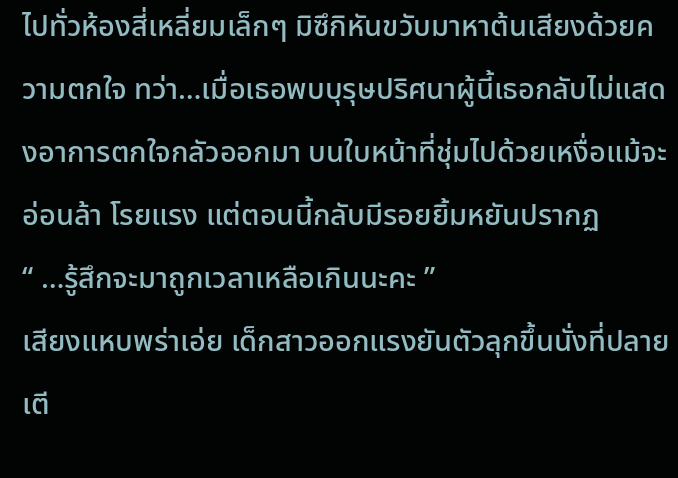ไปทั่วห้องสี่เหลี่ยมเล็กๆ มิซึกิหันขวับมาหาต้นเสียงด้วยความตกใจ ทว่า…เมื่อเธอพบบุรุษปริศนาผู้นี้เธอกลับไม่แสดงอาการตกใจกลัวออกมา บนใบหน้าที่ชุ่มไปด้วยเหงื่อแม้จะอ่อนล้า โรยแรง แต่ตอนนี้กลับมีรอยยิ้มหยันปรากฏ
“ …รู้สึกจะมาถูกเวลาเหลือเกินนะคะ ”
เสียงแหบพร่าเอ่ย เด็กสาวออกแรงยันตัวลุกขึ้นนั่งที่ปลายเตี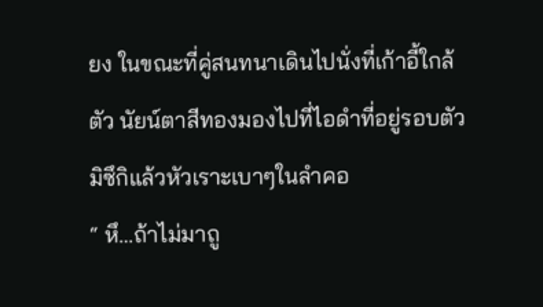ยง ในขณะที่คู่สนทนาเดินไปนั่งที่เก้าอี้ใกล้ตัว นัยน์ตาสีทองมองไปที่ไอดำที่อยู่รอบตัวมิซึกิแล้วหัวเราะเบาๆในลำคอ
“ หึ…ถ้าไม่มาถู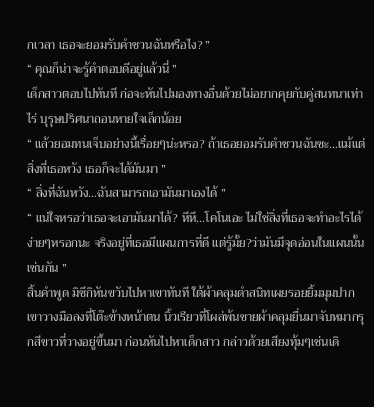กเวลา เธอจะยอมรับคำชวนฉันหรือไง? ”
“ คุณก็น่าจะรู้คำตอบดีอยู่แล้วนี่ ”
เด็กสาวตอบไปทันที ก่อจะหันไปมองทางอื่นด้วยไม่อยากคุยกับคู่สนทนาเท่าไร่ บุรุษปริศนาถอนหายใจเล็กน้อย
“ แล้วยอมทนเจ็บอย่างนี้เรื่อยๆน่ะหรอ? ถ้าเธอยอมรับคำชวนฉันซะ…แม้แต่สิ่งที่เธอหวัง เธอก็จะได้มันมา ”
“ สิ่งที่ฉันหวัง…ฉันสามารถเอามันมาเองได้ ”
“ แน่ใจหรอว่าเธอจะเอามันมาได้? หึหึ…โคโนเอะ ไม่ใช่สิ่งที่เธอจะทำอะไรได้ง่ายๆหรอกนะ จริงอยู่ที่เธอมีแผนการที่ดี แต่รู้มั้ย?ว่ามันมีจุดอ่อนในแผนนั้นเช่นกัน ”
สิ้นคำพูด มิซึกิหันขวับไปหาเขาทันที ใต้ผ้าคลุมดำสนิทเผยรอยยิ้มมุมปาก เขาวางมือลงที่โต๊ะข้างหน้าตน นิ้วเรียวที่โผล่พ้นชายผ้าคลุมยื่นมาจับหมากรุกสีขาวที่วางอยู่ขึ้นมา ก่อนหันไปหาเด็กสาว กล่าวด้วยเสียงทุ้มๆเช่นเดิ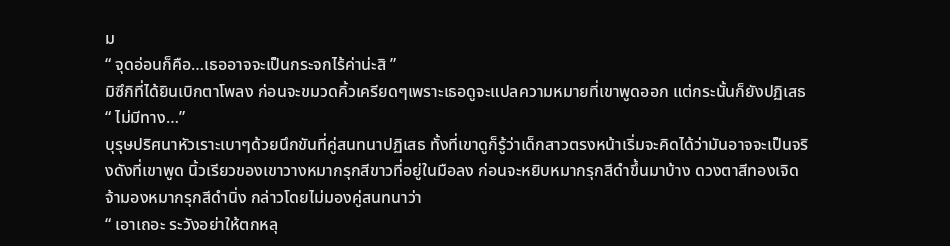ม
“ จุดอ่อนก็คือ…เธออาจจะเป็นกระจกไร้ค่าน่ะสิ ”
มิซึกิที่ได้ยินเบิกตาโพลง ก่อนจะขมวดคิ้วเครียดๆเพราะเธอดูจะแปลความหมายที่เขาพูดออก แต่กระนั้นก็ยังปฏิเสธ “ ไม่มีทาง…”
บุรุษปริศนาหัวเราะเบาๆด้วยนึกขันที่คู่สนทนาปฏิเสธ ทั้งที่เขาดูก็รู้ว่าเด็กสาวตรงหน้าเริ่มจะคิดได้ว่ามันอาจจะเป็นจริงดังที่เขาพูด นิ้วเรียวของเขาวางหมากรุกสีขาวที่อยู่ในมือลง ก่อนจะหยิบหมากรุกสีดำขึ้นมาบ้าง ดวงตาสีทองเจิดจ้ามองหมากรุกสีดำนิ่ง กล่าวโดยไม่มองคู่สนทนาว่า
“ เอาเถอะ ระวังอย่าให้ตกหลุ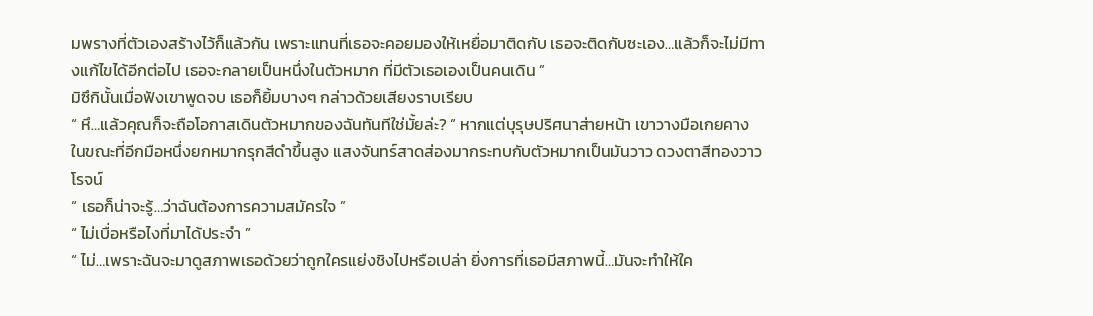มพรางที่ตัวเองสร้างไว้ก็แล้วกัน เพราะแทนที่เธอจะคอยมองให้เหยื่อมาติดกับ เธอจะติดกับซะเอง…แล้วก็จะไม่มีทางแก้ไขได้อีกต่อไป เธอจะกลายเป็นหนึ่งในตัวหมาก ที่มีตัวเธอเองเป็นคนเดิน ”
มิซึกินั้นเมื่อฟังเขาพูดจบ เธอก็ยิ้มบางๆ กล่าวด้วยเสียงราบเรียบ
“ หึ…แล้วคุณก็จะถือโอกาสเดินตัวหมากของฉันทันทีใช่มั้ยล่ะ? ” หากแต่บุรุษปริศนาส่ายหน้า เขาวางมือเกยคาง ในขณะที่อีกมือหนึ่งยกหมากรุกสีดำขึ้นสูง แสงจันทร์สาดส่องมากระทบกับตัวหมากเป็นมันวาว ดวงตาสีทองวาวโรจน์
“ เธอก็น่าจะรู้…ว่าฉันต้องการความสมัครใจ ”
“ ไม่เบื่อหรือไงที่มาได้ประจำ ”
“ ไม่…เพราะฉันจะมาดูสภาพเธอด้วยว่าถูกใครแย่งชิงไปหรือเปล่า ยิ่งการที่เธอมีสภาพนี้…มันจะทำให้ใค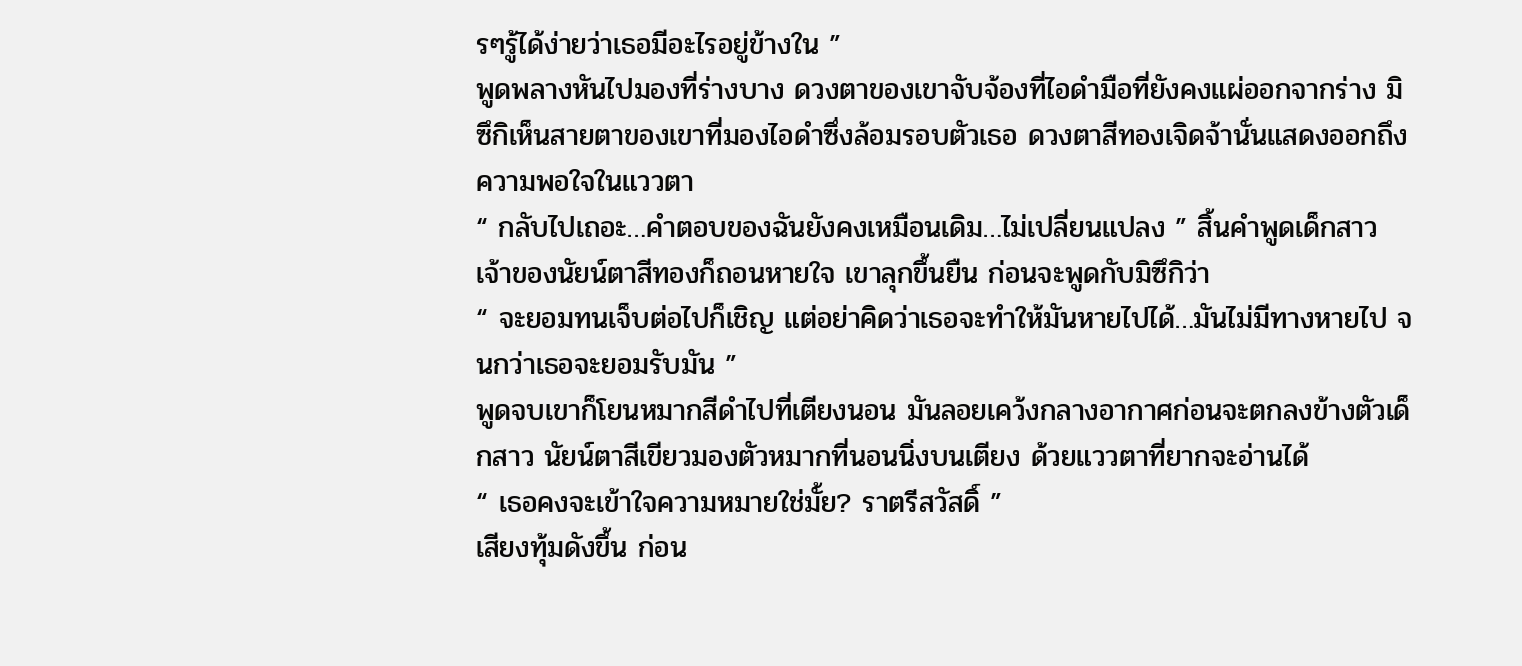รๆรู้ได้ง่ายว่าเธอมีอะไรอยู่ข้างใน ”
พูดพลางหันไปมองที่ร่างบาง ดวงตาของเขาจับจ้องที่ไอดำมือที่ยังคงแผ่ออกจากร่าง มิซึกิเห็นสายตาของเขาที่มองไอดำซึ่งล้อมรอบตัวเธอ ดวงตาสีทองเจิดจ้านั่นแสดงออกถึงความพอใจในแววตา
“ กลับไปเถอะ…คำตอบของฉันยังคงเหมือนเดิม…ไม่เปลี่ยนแปลง ” สิ้นคำพูดเด็กสาว เจ้าของนัยน์ตาสีทองก็ถอนหายใจ เขาลุกขึ้นยืน ก่อนจะพูดกับมิซึกิว่า
“ จะยอมทนเจ็บต่อไปก็เชิญ แต่อย่าคิดว่าเธอจะทำให้มันหายไปได้…มันไม่มีทางหายไป จนกว่าเธอจะยอมรับมัน ”
พูดจบเขาก็โยนหมากสีดำไปที่เตียงนอน มันลอยเคว้งกลางอากาศก่อนจะตกลงข้างตัวเด็กสาว นัยน์ตาสีเขียวมองตัวหมากที่นอนนิ่งบนเตียง ด้วยแววตาที่ยากจะอ่านได้
“ เธอคงจะเข้าใจความหมายใช่มั้ย? ราตรีสวัสดิ์ ”
เสียงทุ้มดังขึ้น ก่อน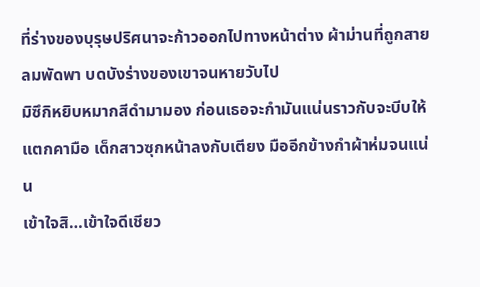ที่ร่างของบุรุษปริศนาจะก้าวออกไปทางหน้าต่าง ผ้าม่านที่ถูกสายลมพัดพา บดบังร่างของเขาจนหายวับไป
มิซึกิหยิบหมากสีดำมามอง ก่อนเธอจะกำมันแน่นราวกับจะบีบให้แตกคามือ เด็กสาวซุกหน้าลงกับเตียง มืออีกข้างกำผ้าห่มจนแน่น
เข้าใจสิ…เข้าใจดีเชียว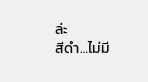ล่ะ
สีดำ…ไม่มี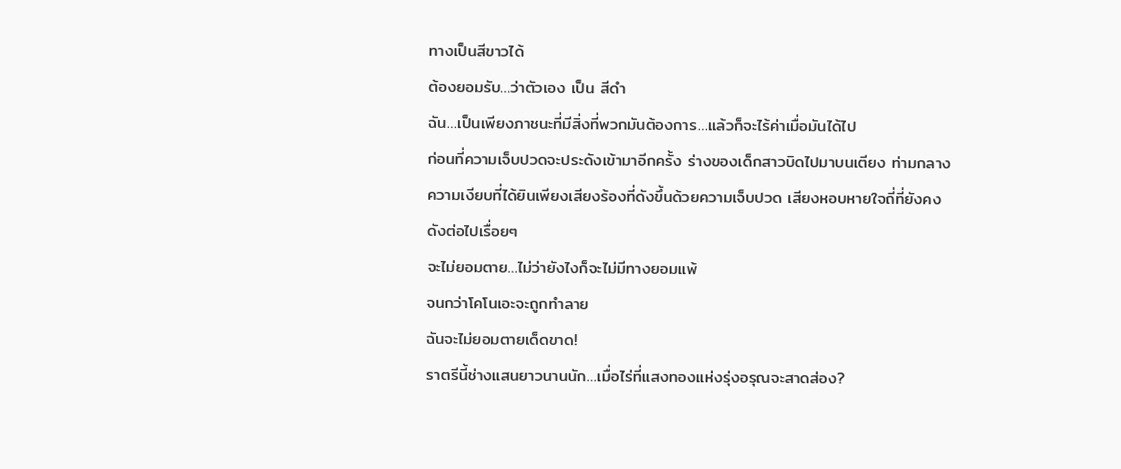ทางเป็นสีขาวได้
ต้องยอมรับ…ว่าตัวเอง เป็น สีดำ
ฉัน…เป็นเพียงภาชนะที่มีสิ่งที่พวกมันต้องการ…แล้วก็จะไร้ค่าเมื่อมันได้ไป
ก่อนที่ความเจ็บปวดจะประดังเข้ามาอีกครั้ง ร่างของเด็กสาวบิดไปมาบนเตียง ท่ามกลางความเงียบที่ได้ยินเพียงเสียงร้องที่ดังขึ้นด้วยความเจ็บปวด เสียงหอบหายใจถี่ที่ยังคงดังต่อไปเรื่อยๆ
จะไม่ยอมตาย…ไม่ว่ายังไงก็จะไม่มีทางยอมแพ้
จนกว่าโคโนเอะจะถูกทำลาย
ฉันจะไม่ยอมตายเด็ดขาด!
ราตรีนี้ช่างแสนยาวนานนัก…เมื่อไร่ที่แสงทองแห่งรุ่งอรุณจะสาดส่อง?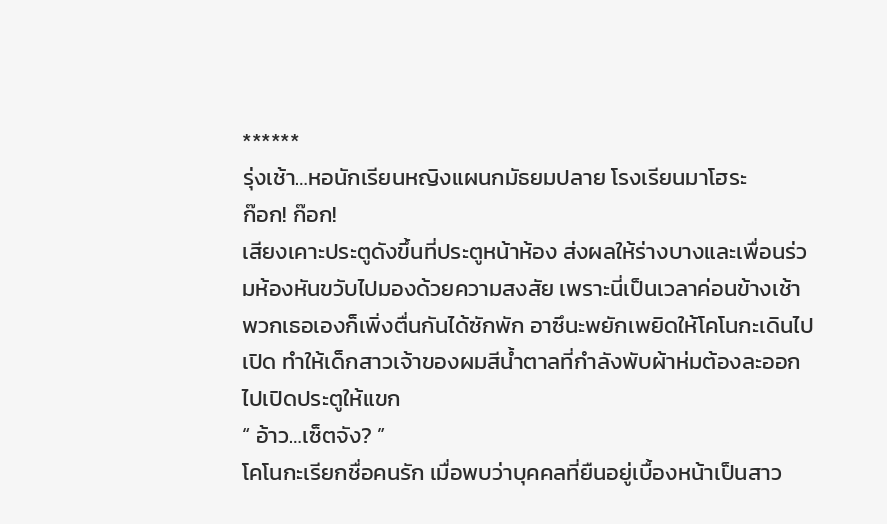******
รุ่งเช้า…หอนักเรียนหญิงแผนกมัธยมปลาย โรงเรียนมาโฮระ
ก๊อก! ก๊อก!
เสียงเคาะประตูดังขึ้นที่ประตูหน้าห้อง ส่งผลให้ร่างบางและเพื่อนร่วมห้องหันขวับไปมองด้วยความสงสัย เพราะนี่เป็นเวลาค่อนข้างเช้า พวกเธอเองก็เพิ่งตื่นกันได้ซักพัก อาซึนะพยักเพยิดให้โคโนกะเดินไปเปิด ทำให้เด็กสาวเจ้าของผมสีน้ำตาลที่กำลังพับผ้าห่มต้องละออกไปเปิดประตูให้แขก
“ อ้าว…เซ็ตจัง? ”
โคโนกะเรียกชื่อคนรัก เมื่อพบว่าบุคคลที่ยืนอยู่เบื้องหน้าเป็นสาว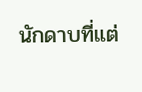นักดาบที่แต่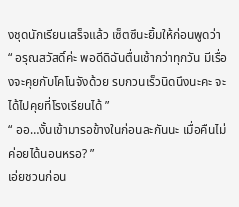งชุดนักเรียนเสร็จแล้ว เซ็ตซึนะยิ้มให้ก่อนพูดว่า
“ อรุณสวัสดิ์ค่ะ พอดีดิฉันตื่นเช้ากว่าทุกวัน มีเรื่องจะคุยกับโคโนจังด้วย รบกวนเร็วนิดนึงนะคะ จะได้ไปคุยที่โรงเรียนได้ ”
“ ออ…งั้นเข้ามารอข้างในก่อนละกันนะ เมื่อคืนไม่ค่อยได้นอนหรอ? ”
เอ่ยชวนก่อน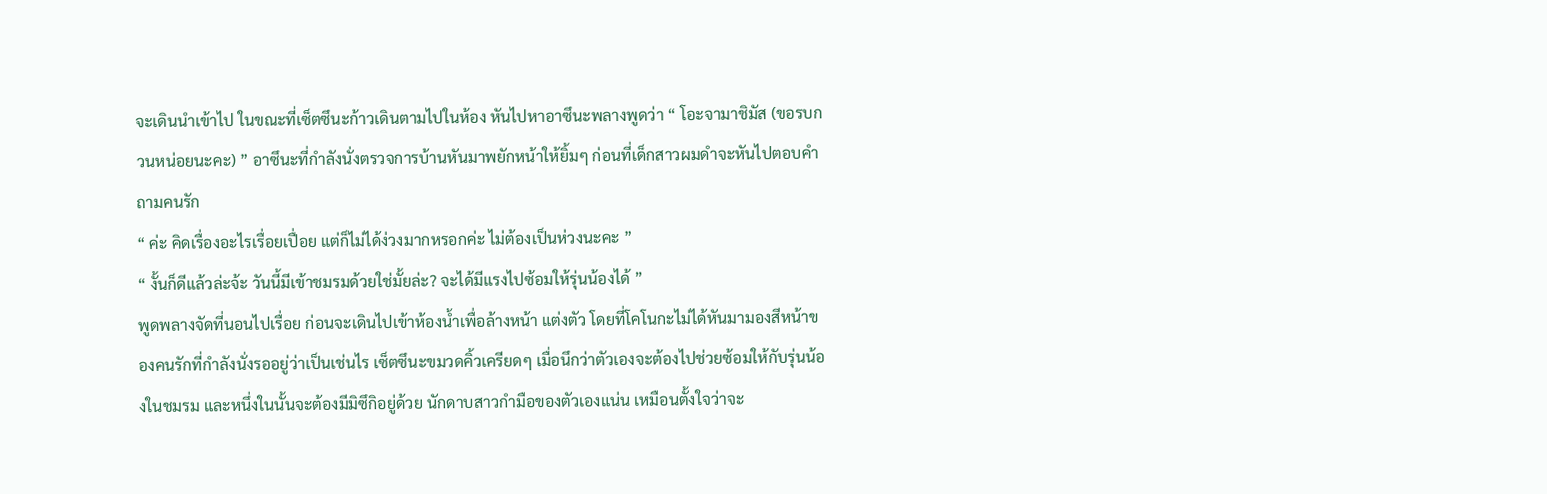จะเดินนำเข้าไป ในขณะที่เซ็ตซึนะก้าวเดินตามไปในห้อง หันไปหาอาซึนะพลางพูดว่า “ โอะจามาชิมัส (ขอรบกวนหน่อยนะคะ) ” อาซึนะที่กำลังนั่งตรวจการบ้านหันมาพยักหน้าให้ยิ้มๆ ก่อนที่เด็กสาวผมดำจะหันไปตอบคำถามคนรัก
“ ค่ะ คิดเรื่องอะไรเรื่อยเปื่อย แต่ก็ไม่ได้ง่วงมากหรอกค่ะ ไม่ต้องเป็นห่วงนะคะ ”
“ งั้นก็ดีแล้วล่ะจ้ะ วันนี้มีเข้าชมรมด้วยใช่มั้ยล่ะ? จะได้มีแรงไปซ้อมให้รุ่นน้องได้ ”
พูดพลางจัดที่นอนไปเรื่อย ก่อนจะเดินไปเข้าห้องน้ำเพื่อล้างหน้า แต่งตัว โดยที่โคโนกะไม่ได้หันมามองสีหน้าของคนรักที่กำลังนั่งรออยู่ว่าเป็นเช่นไร เซ็ตซึนะขมวดคิ้วเครียดๆ เมื่อนึกว่าตัวเองจะต้องไปช่วยซ้อมให้กับรุ่นน้องในชมรม และหนึ่งในนั้นจะต้องมีมิซึกิอยู่ด้วย นักดาบสาวกำมือของตัวเองแน่น เหมือนตั้งใจว่าจะ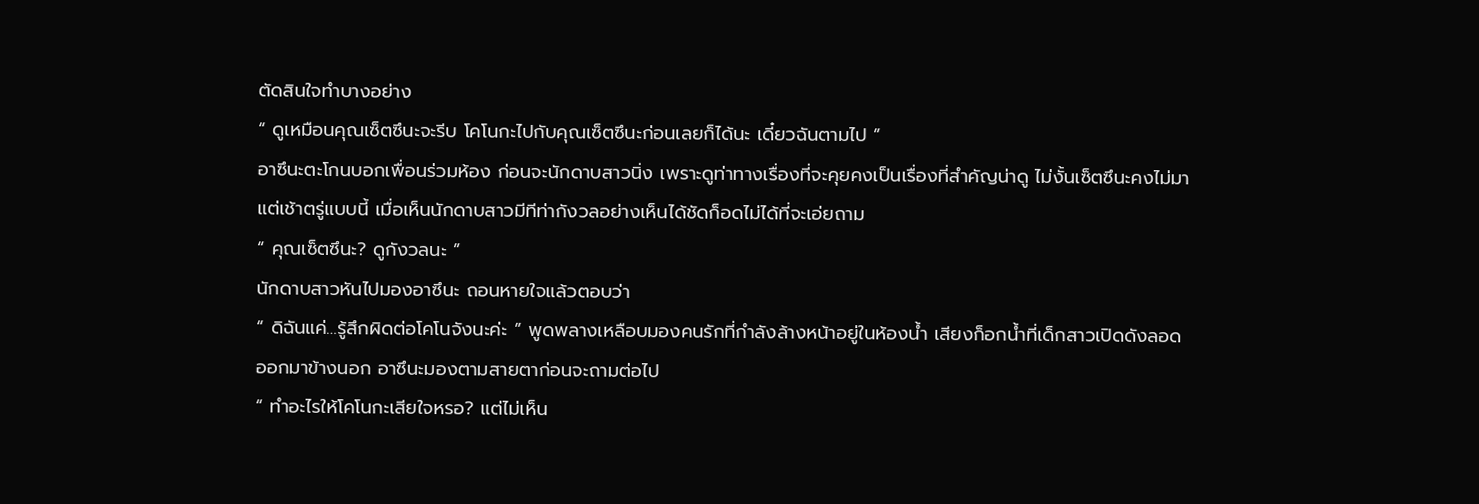ตัดสินใจทำบางอย่าง
“ ดูเหมือนคุณเซ็ตซึนะจะรีบ โคโนกะไปกับคุณเซ็ตซึนะก่อนเลยก็ได้นะ เดี๋ยวฉันตามไป ”
อาซึนะตะโกนบอกเพื่อนร่วมห้อง ก่อนจะนักดาบสาวนิ่ง เพราะดูท่าทางเรื่องที่จะคุยคงเป็นเรื่องที่สำคัญน่าดู ไม่งั้นเซ็ตซึนะคงไม่มาแต่เช้าตรู่แบบนี้ เมื่อเห็นนักดาบสาวมีทีท่ากังวลอย่างเห็นได้ชัดก็อดไม่ได้ที่จะเอ่ยถาม
“ คุณเซ็ตซึนะ? ดูกังวลนะ ”
นักดาบสาวหันไปมองอาซึนะ ถอนหายใจแล้วตอบว่า
“ ดิฉันแค่…รู้สึกผิดต่อโคโนจังนะค่ะ ” พูดพลางเหลือบมองคนรักที่กำลังล้างหน้าอยู่ในห้องน้ำ เสียงก็อกน้ำที่เด็กสาวเปิดดังลอดออกมาข้างนอก อาซึนะมองตามสายตาก่อนจะถามต่อไป
“ ทำอะไรให้โคโนกะเสียใจหรอ? แต่ไม่เห็น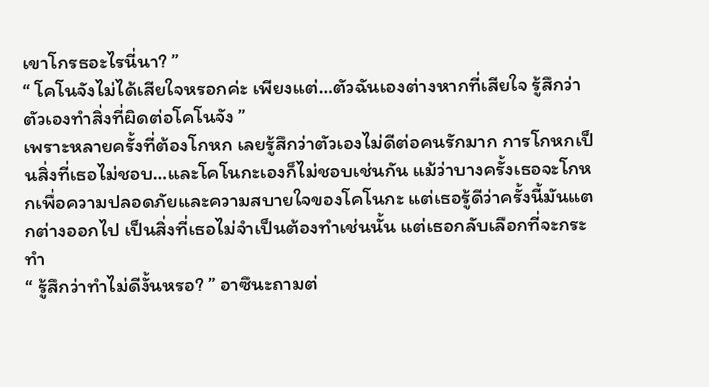เขาโกรธอะไรนี่นา? ”
“ โคโนจังไม่ได้เสียใจหรอกค่ะ เพียงแต่…ตัวฉันเองต่างหากที่เสียใจ รู้สึกว่าตัวเองทำสิ่งที่ผิดต่อโคโนจัง ”
เพราะหลายครั้งที่ต้องโกหก เลยรู้สึกว่าตัวเองไม่ดีต่อคนรักมาก การโกหกเป็นสิ่งที่เธอไม่ชอบ…และโคโนกะเองก็ไม่ชอบเช่นกัน แม้ว่าบางครั้งเธอจะโกหกเพื่อความปลอดภัยและความสบายใจของโคโนกะ แต่เธอรู้ดีว่าครั้งนี้มันแตกต่างออกไป เป็นสิ่งที่เธอไม่จำเป็นต้องทำเช่นนั้น แต่เธอกลับเลือกที่จะกระทำ
“ รู้สึกว่าทำไม่ดีงั้นหรอ? ” อาซึนะถามต่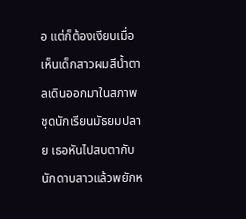อ แต่ก็ต้องเงียบเมื่อเห็นเด็กสาวผมสีน้ำตาลเดินออกมาในสภาพชุดนักเรียนมัธยมปลาย เธอหันไปสบตากับนักดาบสาวแล้วพยักห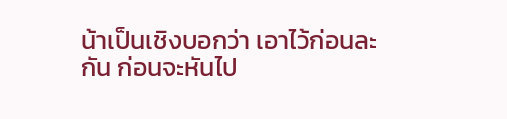น้าเป็นเชิงบอกว่า เอาไว้ก่อนละกัน ก่อนจะหันไป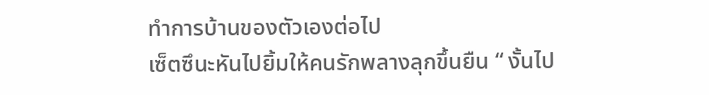ทำการบ้านของตัวเองต่อไป
เซ็ตซึนะหันไปยิ้มให้คนรักพลางลุกขึ้นยืน “ งั้นไป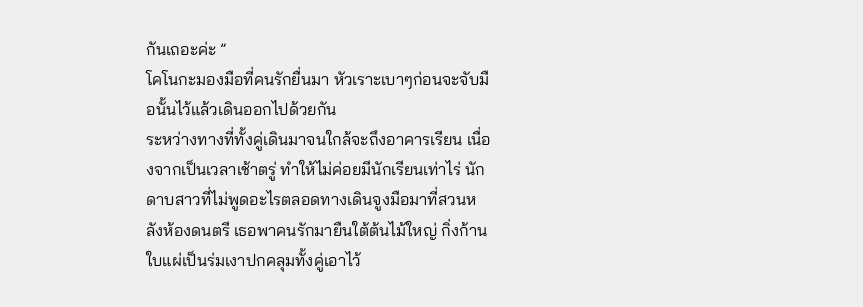กันเถอะค่ะ ”
โคโนกะมองมือที่คนรักยื่นมา หัวเราะเบาๆก่อนจะจับมือนั้นไว้แล้วเดินออกไปด้วยกัน
ระหว่างทางที่ทั้งคู่เดินมาจนใกล้จะถึงอาคารเรียน เนื่องจากเป็นเวลาเช้าตรู่ ทำให้ไม่ค่อยมีนักเรียนเท่าไร่ นักดาบสาวที่ไม่พูดอะไรตลอดทางเดินจูงมือมาที่สวนหลังห้องดนตรี เธอพาคนรักมายืนใต้ต้นไม้ใหญ่ กิ่งก้านใบแผ่เป็นร่มเงาปกคลุมทั้งคู่เอาไว้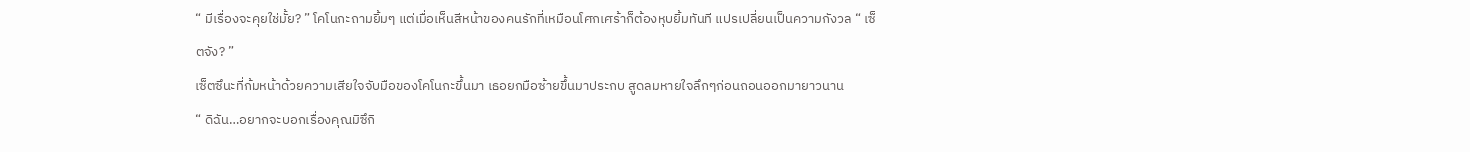“ มีเรื่องจะคุยใช่มั้ย? ” โคโนกะถามยิ้มๆ แต่เมื่อเห็นสีหน้าของคนรักที่เหมือนโศกเศร้าก็ต้องหุบยิ้มทันที แปรเปลี่ยนเป็นความกังวล “ เซ็ตจัง? ”
เซ็ตซึนะที่ก้มหน้าด้วยความเสียใจจับมือของโคโนกะขึ้นมา เธอยกมือซ้ายขึ้นมาประกบ สูดลมหายใจลึกๆก่อนถอนออกมายาวนาน
“ ดิฉัน…อยากจะบอกเรื่องคุณมิซึกิ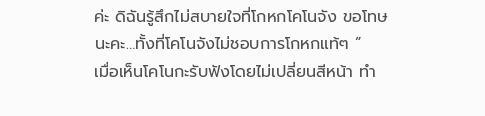ค่ะ ดิฉันรู้สึกไม่สบายใจที่โกหกโคโนจัง ขอโทษนะคะ…ทั้งที่โคโนจังไม่ชอบการโกหกแท้ๆ ”
เมื่อเห็นโคโนกะรับฟังโดยไม่เปลี่ยนสีหน้า ทำ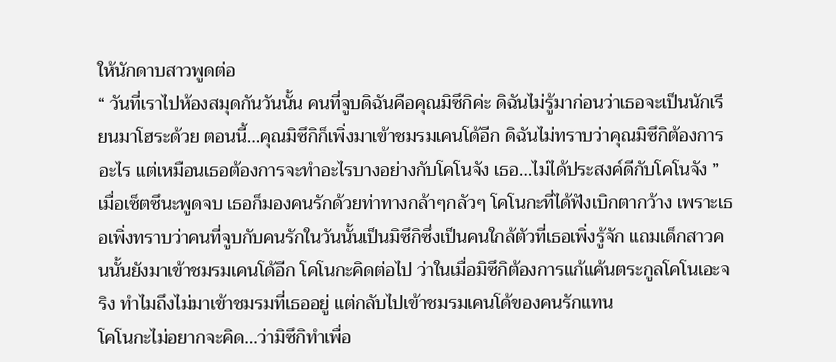ให้นักดาบสาวพูดต่อ
“ วันที่เราไปห้องสมุดกันวันนั้น คนที่จูบดิฉันคือคุณมิซึกิค่ะ ดิฉันไม่รู้มาก่อนว่าเธอจะเป็นนักเรียนมาโฮระด้วย ตอนนี้…คุณมิซึกิก็เพิ่งมาเข้าชมรมเคนโด้อีก ดิฉันไม่ทราบว่าคุณมิซึกิต้องการอะไร แต่เหมือนเธอต้องการจะทำอะไรบางอย่างกับโคโนจัง เธอ…ไม่ได้ประสงค์ดีกับโคโนจัง ”
เมื่อเซ็ตซึนะพูดจบ เธอก็มองคนรักด้วยท่าทางกล้าๆกลัวๆ โคโนกะที่ได้ฟังเบิกตากว้าง เพราะเธอเพิ่งทราบว่าคนที่จูบกับคนรักในวันนั้นเป็นมิซึกิซึ่งเป็นคนใกล้ตัวที่เธอเพิ่งรู้จัก แถมเด็กสาวคนนั้นยังมาเข้าชมรมเคนโด้อีก โคโนกะคิดต่อไป ว่าในเมื่อมิซึกิต้องการแก้แค้นตระกูลโคโนเอะจริง ทำไมถึงไม่มาเข้าชมรมที่เธออยู่ แต่กลับไปเข้าชมรมเคนโด้ของคนรักแทน
โคโนกะไม่อยากจะคิด…ว่ามิซึกิทำเพื่อ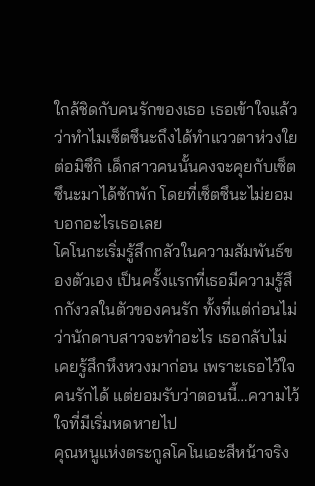ใกล้ชิดกับคนรักของเธอ เธอเข้าใจแล้วว่าทำไมเซ็ตซึนะถึงได้ทำแววตาห่วงใยต่อมิซึกิ เด็กสาวคนนั้นคงจะคุยกับเซ็ตซึนะมาได้ซักพัก โดยที่เซ็ตซึนะไม่ยอมบอกอะไรเธอเลย
โคโนกะเริ่มรู้สึกกลัวในความสัมพันธ์ของตัวเอง เป็นครั้งแรกที่เธอมีความรู้สึกกังวลในตัวของคนรัก ทั้งที่แต่ก่อนไม่ว่านักดาบสาวจะทำอะไร เธอกลับไม่เคยรู้สึกหึงหวงมาก่อน เพราะเธอไว้ใจคนรักได้ แต่ยอมรับว่าตอนนี้…ความไว้ใจที่มีเริ่มหดหายไป
คุณหนูแห่งตระกูลโคโนเอะสีหน้าจริง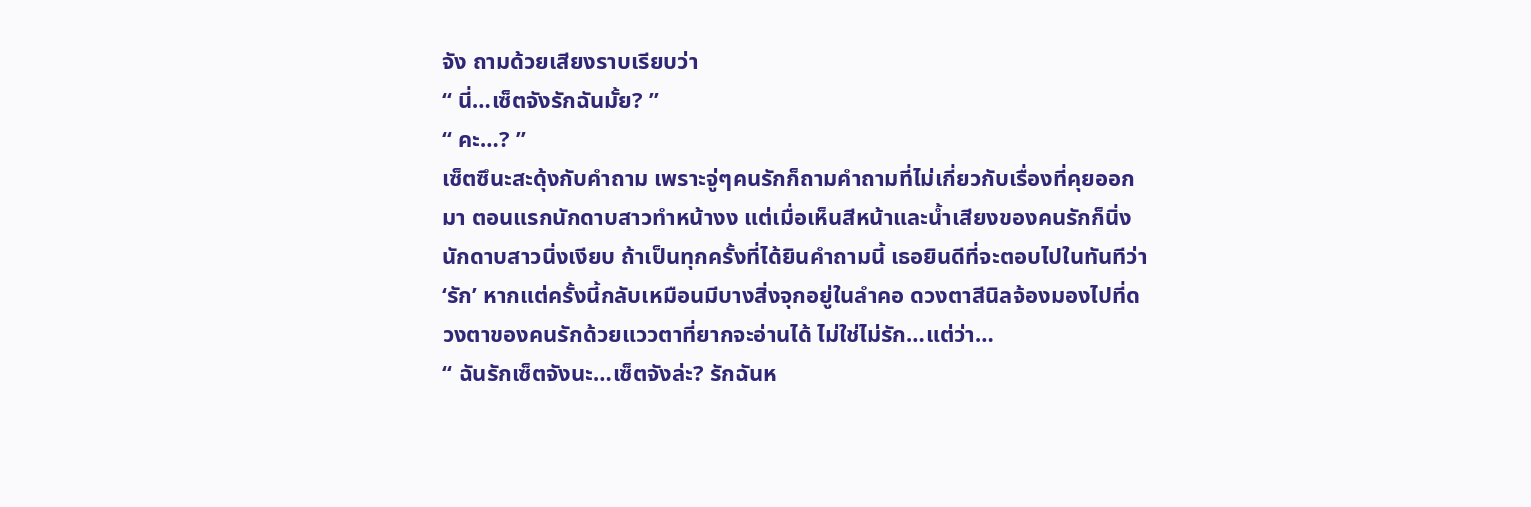จัง ถามด้วยเสียงราบเรียบว่า
“ นี่…เซ็ตจังรักฉันมั้ย? ”
“ คะ…? ”
เซ็ตซึนะสะดุ้งกับคำถาม เพราะจู่ๆคนรักก็ถามคำถามที่ไม่เกี่ยวกับเรื่องที่คุยออกมา ตอนแรกนักดาบสาวทำหน้างง แต่เมื่อเห็นสีหน้าและน้ำเสียงของคนรักก็นิ่ง
นักดาบสาวนิ่งเงียบ ถ้าเป็นทุกครั้งที่ได้ยินคำถามนี้ เธอยินดีที่จะตอบไปในทันทีว่า ‘รัก’ หากแต่ครั้งนี้กลับเหมือนมีบางสิ่งจุกอยู่ในลำคอ ดวงตาสีนิลจ้องมองไปที่ดวงตาของคนรักด้วยแววตาที่ยากจะอ่านได้ ไม่ใช่ไม่รัก…แต่ว่า…
“ ฉันรักเซ็ตจังนะ…เซ็ตจังล่ะ? รักฉันห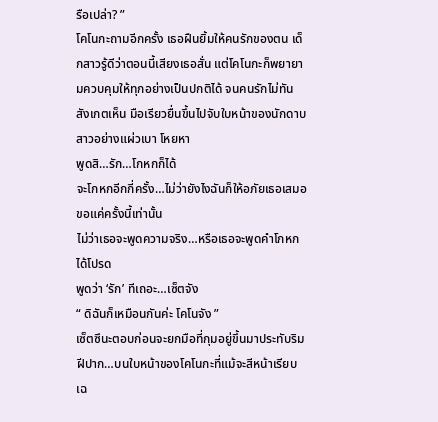รือเปล่า? ”
โคโนกะถามอีกครั้ง เธอฝืนยิ้มให้คนรักของตน เด็กสาวรู้ดีว่าตอนนี้เสียงเธอสั่น แต่โคโนกะก็พยายามควบคุมให้ทุกอย่างเป็นปกติได้ จนคนรักไม่ทันสังเกตเห็น มือเรียวยื่นขึ้นไปจับใบหน้าของนักดาบสาวอย่างแผ่วเบา โหยหา
พูดสิ…รัก…โกหกก็ได้
จะโกหกอีกกี่ครั้ง…ไม่ว่ายังไงฉันก็ให้อภัยเธอเสมอ
ขอแค่ครั้งนี้เท่านั้น
ไม่ว่าเธอจะพูดความจริง…หรือเธอจะพูดคำโกหก
ได้โปรด
พูดว่า ‘รัก’ ทีเถอะ…เซ็ตจัง
“ ดิฉันก็เหมือนกันค่ะ โคโนจัง ”
เซ็ตซึนะตอบก่อนจะยกมือที่กุมอยู่ขึ้นมาประทับริมฝีปาก…บนใบหน้าของโคโนกะที่แม้จะสีหน้าเรียบเฉ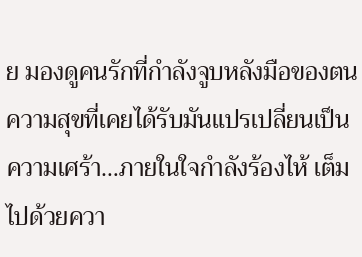ย มองดูคนรักที่กำลังจูบหลังมือของตน ความสุขที่เคยได้รับมันแปรเปลี่ยนเป็นความเศร้า…ภายในใจกำลังร้องไห้ เต็มไปด้วยควา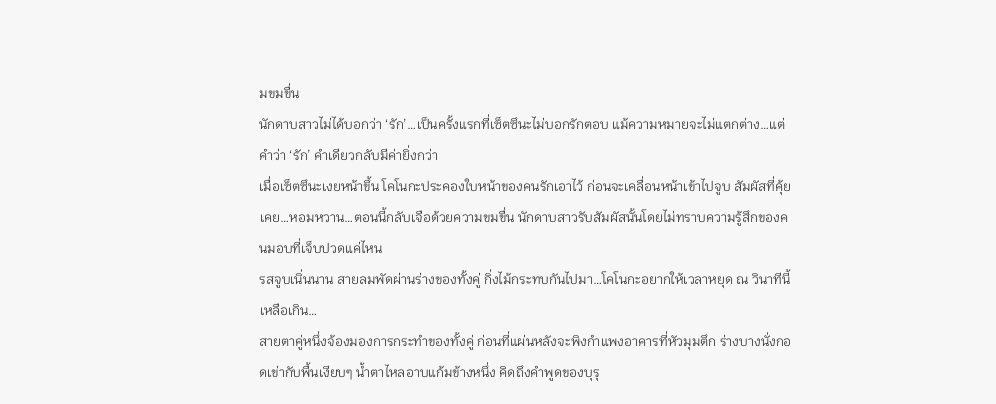มขมขื่น
นักดาบสาวไม่ได้บอกว่า ‘รัก’…เป็นครั้งแรกที่เซ็ตซึนะไม่บอกรักตอบ แม้ความหมายจะไม่แตกต่าง…แต่คำว่า ‘รัก’ คำเดียวกลับมีค่ายิ่งกว่า
เมื่อเซ็ตซึนะเงยหน้าขึ้น โคโนกะประคองใบหน้าของคนรักเอาไว้ ก่อนจะเคลื่อนหน้าเข้าไปจูบ สัมผัสที่คุ้ยเคย…หอมหวาน…ตอนนี้กลับเจือด้วยความขมขื่น นักดาบสาวรับสัมผัสนั้นโดยไม่ทราบความรู้สึกของคนมอบที่เจ็บปวดแค่ไหน
รสจูบเนิ่นนาน สายลมพัดผ่านร่างของทั้งคู่ กิ่งไม้กระทบกันไปมา…โคโนกะอยากให้เวลาหยุด ณ วินาทีนี้เหลือเกิน…
สายตาคู่หนึ่งจ้องมองการกระทำของทั้งคู่ ก่อนที่แผ่นหลังจะพิงกำแพงอาคารที่หัวมุมตึก ร่างบางนั่งกอดเข่ากับพื้นเงียบๆ น้ำตาไหลอาบแก้มข้างหนึ่ง คิดถึงคำพูดของบุรุ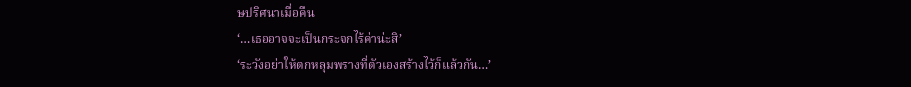ษปริศนาเมื่อคืน
‘…เธออาจจะเป็นกระจกไร้ค่าน่ะสิ’
‘ระวังอย่าให้ตกหลุมพรางที่ตัวเองสร้างไว้ก็แล้วกัน…’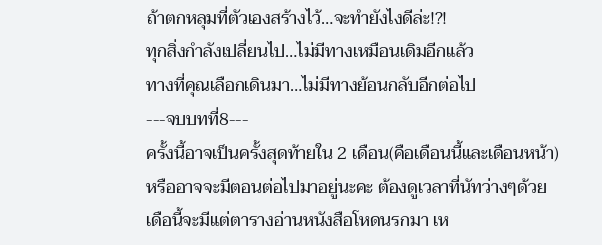ถ้าตกหลุมที่ตัวเองสร้างไว้…จะทำยังไงดีล่ะ!?!
ทุกสิ่งกำลังเปลี่ยนไป…ไม่มีทางเหมือนเดิมอีกแล้ว
ทางที่คุณเลือกเดินมา…ไม่มีทางย้อนกลับอีกต่อไป
---จบบทที่8---
ครั้งนี้อาจเป็นครั้งสุดท้ายใน 2 เดือน(คือเดือนนี้และเดือนหน้า) หรืออาจจะมีตอนต่อไปมาอยู่นะคะ ต้องดูเวลาที่นัทว่างๆด้วย
เดือนี้จะมีแต่ตารางอ่านหนังสือโหดนรกมา เห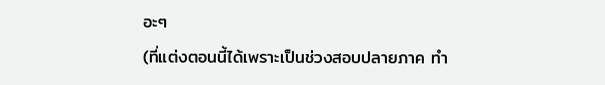อะๆ
(ที่แต่งตอนนี้ได้เพราะเป็นช่วงสอบปลายภาค ทำ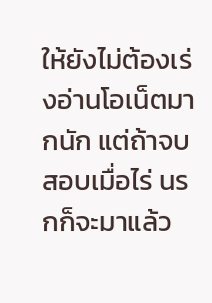ให้ยังไม่ต้องเร่งอ่านโอเน็ตมากนัก แต่ถ้าจบสอบเมื่อไร่ นรกก็จะมาแล้ว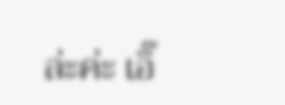ล่ะค่ะ เอิ๊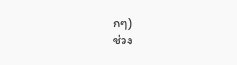กๆ)
ช่วง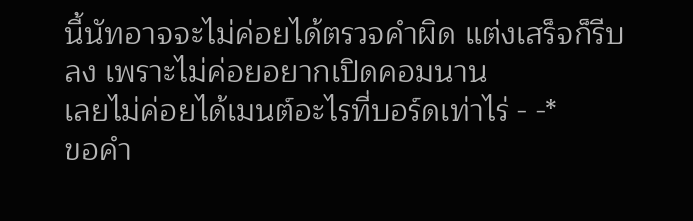นี้นัทอาจจะไม่ค่อยได้ตรวจคำผิด แต่งเสร็จก็รีบลง เพราะไม่ค่อยอยากเปิดคอมนาน
เลยไม่ค่อยได้เมนต์อะไรที่บอร์ดเท่าไร่ - -*
ขอคำ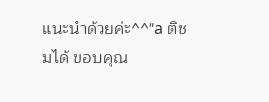แนะนำด้วยค่ะ^^"a ติชมได้ ขอบคุณ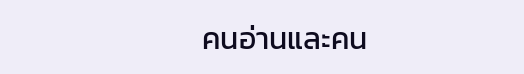คนอ่านและคน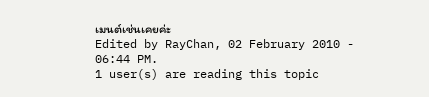เมนต์เช่นเคยค่ะ
Edited by RayChan, 02 February 2010 - 06:44 PM.
1 user(s) are reading this topic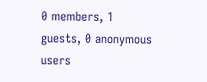0 members, 1 guests, 0 anonymous users